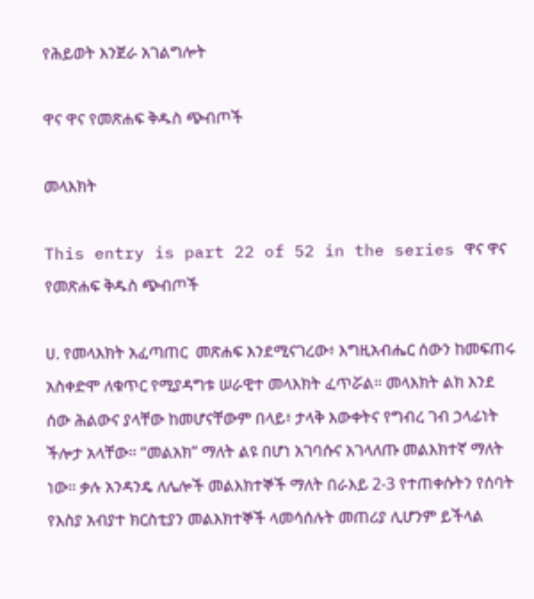የሕይወት እንጀራ አገልግሎት

ዋና ዋና የመጽሐፍ ቅዱስ ጭብጦች

መላእክት

This entry is part 22 of 52 in the series ዋና ዋና የመጽሐፍ ቅዱስ ጭብጦች

ሀ. የመላእክት አፈጣጠር  መጽሐፍ እንደሚናገረው፥ እግዚአብሔር ሰውን ከመፍጠሩ አስቀድሞ ለቁጥር የሚያዳግቱ ሠራዊተ መላእክት ፈጥሯል። መላእክት ልክ እንደ ሰው ሕልውና ያላቸው ከመሆናቸውም በላይ፥ ታላቅ እውቀትና የግብረ ገብ ኃላፊነት ችሎታ አላቸው። “መልአክ” ማለት ልዩ በሆነ አገባሱና አገላለጡ መልእክተኛ ማለት ነው። ቃሉ አንዳንዴ ለሌሎች መልእክተኞች ማለት በራእይ 2-3 የተጠቀሱትን የሰባት የእስያ አብያተ ክርስቲያን መልእክተኞች ላመሳሰሉት መጠሪያ ሊሆንም ይችላል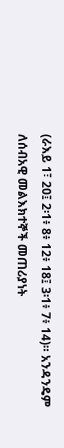(ራእይ 1፣ 20፤ 2፡1፥ 8፥ 12፥ 18፤ 3፡1፥ 7፥ 14)። አንዳንዴም ለሰብአዊ መልእክተኞች መጠሪያነት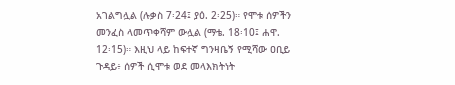አገልግሏል (ሉቃስ 7፡24፤ ያዕ. 2፡25)። የሞቱ ሰዎችን መንፈስ ላመጥቀሻም ውሏል (ማቴ. 18፡10፤ ሐዋ. 12፡15)። እዚህ ላይ ከፍተኛ ግንዛቤኝ የሚሻው ዐቢይ ጉዳይ፥ ሰዎች ሲሞቱ ወደ መላእክትነት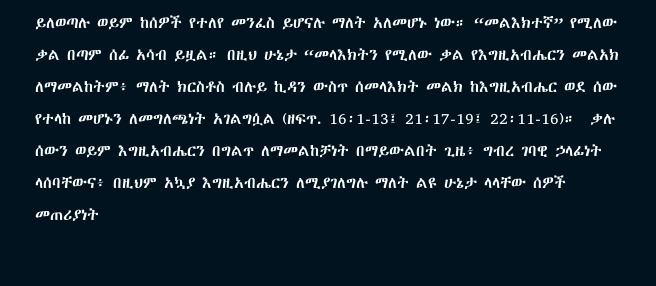ይለወጣሉ ወይም ከሰዎች የተለየ መንፈስ ይሆናሉ ማለት አለመሆኑ ነው። “መልእክተኛ” የሚለው ቃል በጣም ሰፊ አሳብ ይዟል። በዚህ ሁኔታ “መላእክትን የሚለው ቃል የእግዚአብሔርን መልአክ ለማመልከትም፥ ማለት ክርስቶስ ብሉይ ኪዳን ውስጥ ሰመላእክት መልክ ከእግዚአብሔር ወደ ሰው የተላከ መሆኑን ለመግለጫነት አገልግሷል (ዘፍጥ. 16፡1-13፤ 21፡17-19፤ 22፡11-16)።  ቃሉ ሰውን ወይም እግዚአብሔርን በግልጥ ለማመልከቻነት በማይውልበት ጊዜ፥ ግብረ ገባዊ ኃላፊነት ላሰባቸውና፥ በዚህም አኳያ እግዚአብሔርን ለሚያገለግሉ ማለት ልዩ ሁኔታ ላላቸው ሰዎች መጠሪያነት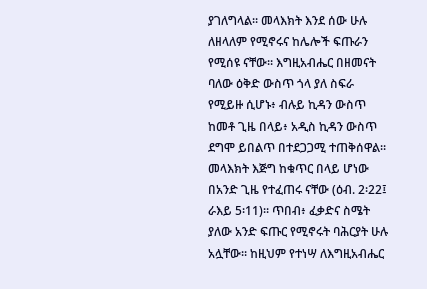ያገለግላል። መላእክት እንደ ሰው ሁሉ ለዘላለም የሚኖሩና ከሌሎች ፍጡራን የሚሰዩ ናቸው። እግዚአብሔር በዘመናት ባለው ዕቅድ ውስጥ ጎላ ያለ ስፍራ የሚይዙ ሲሆኑ፥ ብሉይ ኪዳን ውስጥ ከመቶ ጊዜ በላይ፥ አዲስ ኪዳን ውስጥ ደግሞ ይበልጥ በተደጋጋሚ ተጠቅሰዋል።  መላእክት እጅግ ከቁጥር በላይ ሆነው በአንድ ጊዜ የተፈጠሩ ናቸው (ዕብ. 2፡22፤ ራእይ 5፡11)። ጥበብ፥ ፈቃድና ስሜት ያለው አንድ ፍጡር የሚኖሩት ባሕርያት ሁሉ አሏቸው። ከዚህም የተነሣ ለእግዚአብሔር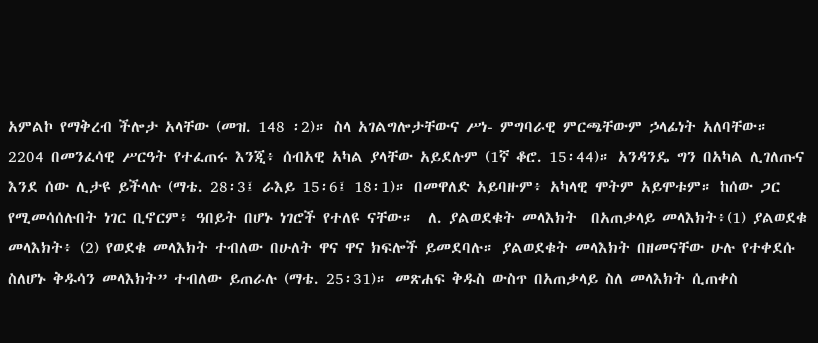አምልኮ የማቅረብ ችሎታ አላቸው (መዝ. 148 ፡2)። ስላ አገልግሎታቸውና ሥነ- ምግባራዊ ምርጫቸውም ኃላፊነት አለባቸው።  2204 በመንፈሳዊ ሥርዓት የተፈጠሩ እንጂ፥ ሰብአዊ አካል ያላቸው አይደሉም (1ኛ ቆሮ. 15፡44)። አንዳንዴ ግን በአካል ሊገለጡና እንደ ሰው ሊታዩ ይችላሉ (ማቴ. 28፡3፤ ራእይ 15፡6፤ 18፡1)። በመዋለድ አይባዙም፥ አካላዊ ሞትም አይሞቱም። ከሰው ጋር የሚመሳሰሉበት ነገር ቢኖርም፥ ዓበይት በሆኑ ነገሮች የተለዩ ናቸው።  ለ. ያልወደቁት መላእክት  በአጠቃላይ መላእክት፥(1) ያልወደቁ መላእክት፥ (2) የወደቁ መላእክት ተብለው በሁለት ዋና ዋና ክፍሎች ይመደባሉ። ያልወደቁት መላእክት በዘመናቸው ሁሉ የተቀደሱ ስለሆኑ ቅዱሳን መላእክት” ተብለው ይጠራሉ (ማቴ. 25፡31)። መጽሐፍ ቅዱስ ውስጥ በአጠቃላይ ስለ መላእክት ሲጠቀስ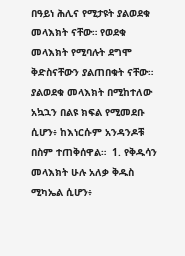በዓይነ ሕሊና የሚታዩት ያልወደቁ መላእክት ናቸው። የወደቁ መላእክት የሚባሉት ደግሞ ቅድስናቸውን ያልጠበቁት ናቸው።  ያልወደቁ መላእክት በሚከተለው አኳኋን በልዩ ክፍል የሚመደቡ ሲሆን፥ ከእነርሱም አንዳንዶቹ በስም ተጠቅሰዋል።  1. የቅዱሳን መላእክት ሁሉ አለቃ ቅዱስ ሚካኤል ሲሆን፥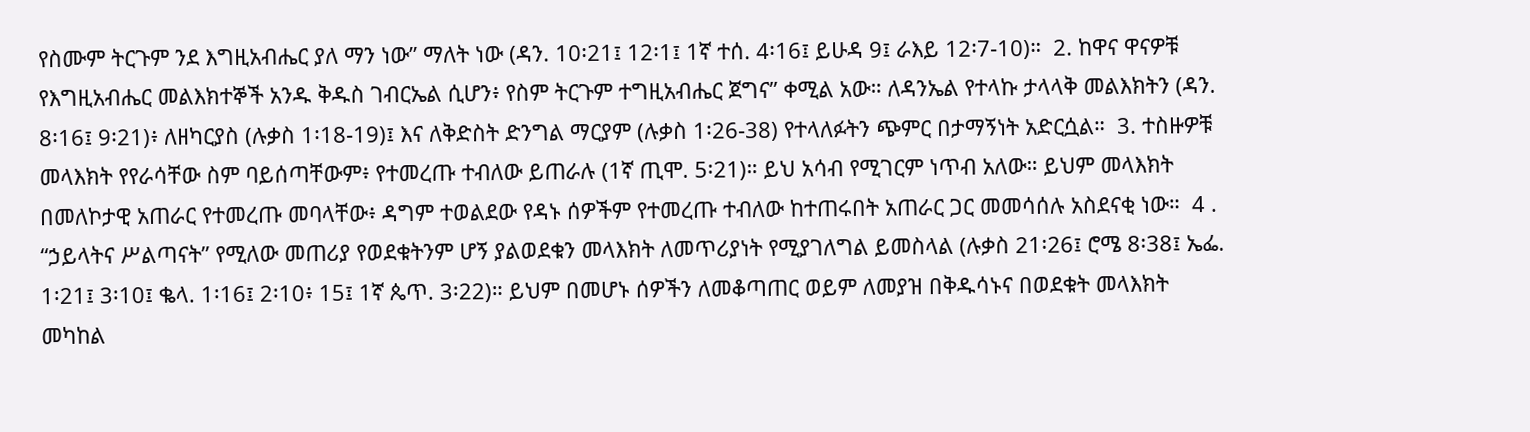የስሙም ትርጉም ንደ እግዚአብሔር ያለ ማን ነው” ማለት ነው (ዳን. 10፡21፤ 12፡1፤ 1ኛ ተሰ. 4፡16፤ ይሁዳ 9፤ ራእይ 12፡7-10)።  2. ከዋና ዋናዎቹ የእግዚአብሔር መልእክተኞች አንዱ ቅዱስ ገብርኤል ሲሆን፥ የስም ትርጉም ተግዚአብሔር ጀግና” ቀሚል አው። ለዳንኤል የተላኩ ታላላቅ መልእክትን (ዳን. 8፡16፤ 9፡21)፥ ለዘካርያስ (ሉቃስ 1፡18-19)፤ እና ለቅድስት ድንግል ማርያም (ሉቃስ 1፡26-38) የተላለፉትን ጭምር በታማኝነት አድርሷል።  3. ተስዙዎቹ መላእክት የየራሳቸው ስም ባይሰጣቸውም፥ የተመረጡ ተብለው ይጠራሉ (1ኛ ጢሞ. 5፡21)። ይህ አሳብ የሚገርም ነጥብ አለው። ይህም መላእክት በመለኮታዊ አጠራር የተመረጡ መባላቸው፥ ዳግም ተወልደው የዳኑ ሰዎችም የተመረጡ ተብለው ከተጠሩበት አጠራር ጋር መመሳሰሉ አስደናቂ ነው።  4 . “ኃይላትና ሥልጣናት” የሚለው መጠሪያ የወደቁትንም ሆኝ ያልወደቁን መላእክት ለመጥሪያነት የሚያገለግል ይመስላል (ሉቃስ 21፡26፤ ሮሜ 8፡38፤ ኤፌ. 1፡21፤ 3፡10፤ ቈላ. 1፡16፤ 2፡10፥ 15፤ 1ኛ ጴጥ. 3፡22)። ይህም በመሆኑ ሰዎችን ለመቆጣጠር ወይም ለመያዝ በቅዱሳኑና በወደቁት መላእክት መካከል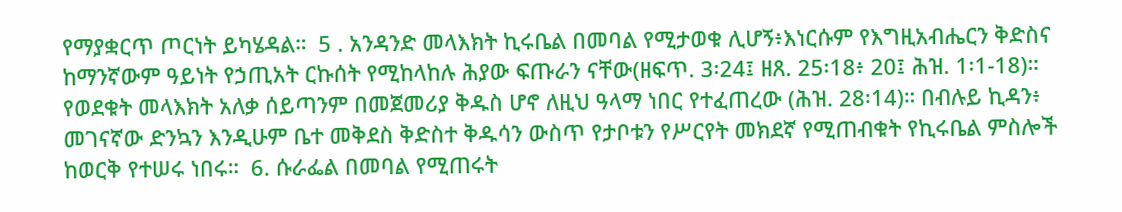የማያቋርጥ ጦርነት ይካሄዳል።  5 . አንዳንድ መላእክት ኪሩቤል በመባል የሚታወቁ ሊሆኝ፥እነርሱም የእግዚአብሔርን ቅድስና ከማንኛውም ዓይነት የኃጢአት ርኩሰት የሚከላከሉ ሕያው ፍጡራን ናቸው(ዘፍጥ. 3፡24፤ ዘጸ. 25፡18፥ 20፤ ሕዝ. 1፡1-18)። የወደቁት መላእክት አለቃ ሰይጣንም በመጀመሪያ ቅዱስ ሆኖ ለዚህ ዓላማ ነበር የተፈጠረው (ሕዝ. 28፡14)። በብሉይ ኪዳን፥ መገናኛው ድንኳን እንዲሁም ቤተ መቅደስ ቅድስተ ቅዱሳን ውስጥ የታቦቱን የሥርየት መክደኛ የሚጠብቁት የኪሩቤል ምስሎች ከወርቅ የተሠሩ ነበሩ።  6. ሱራፌል በመባል የሚጠሩት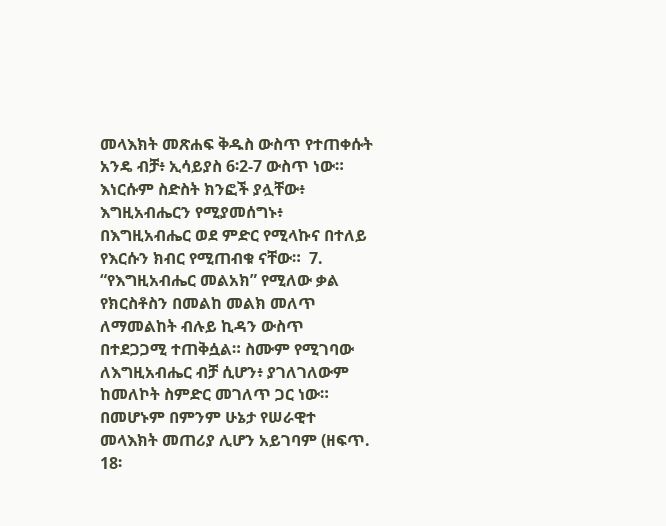መላእክት መጽሐፍ ቅዱስ ውስጥ የተጠቀሱት አንዴ ብቻ፥ ኢሳይያስ 6፡2-7 ውስጥ ነው። እነርሱም ስድስት ክንፎች ያሏቸው፥ እግዚአብሔርን የሚያመሰግኑ፥ በእግዚአብሔር ወደ ምድር የሚላኩና በተለይ የእርሱን ክብር የሚጠብቁ ናቸው።  7. “የእግዚአብሔር መልአክ” የሚለው ቃል የክርስቶስን በመልከ መልክ መለጥ ለማመልከት ብሉይ ኪዳን ውስጥ በተደጋጋሚ ተጠቅሷል። ስሙም የሚገባው ለእግዚአብሔር ብቻ ሲሆን፥ ያገለገለውም ከመለኮት ስምድር መገለጥ ጋር ነው። በመሆኑም በምንም ሁኔታ የሠራዊተ መላእክት መጠሪያ ሊሆን አይገባም (ዘፍጥ. 18፡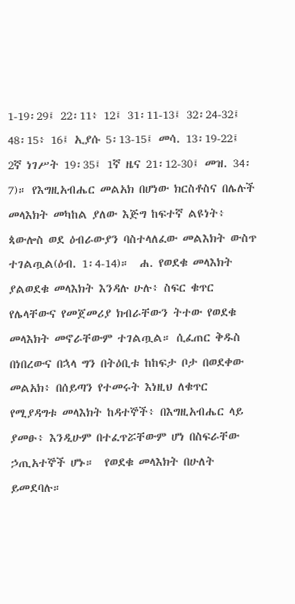1-19፡29፤ 22፡11፥ 12፤ 31፡11-13፤ 32፡24-32፤ 48፡15፥ 16፤ ኢያሱ 5፡13-15፤ መሳ. 13፡19-22፤ 2ኛ ነገሥት 19፡35፤ 1ኛ ዜና 21፡12-30፤ መዝ. 34፡7)። የእግዚአብሔር መልአክ በሆነው ክርስቶስና በሌሉች መላእክት መካከል ያለው እጅግ ከፍተኛ ልዩነት፥ ጳውሎስ ወደ ዕብራውያን ባስተላለፈው መልእክት ውስጥ ተገልጧል(ዕብ. 1፡4-14)።  ሐ. የወደቁ መላእክት  ያልወደቁ መላእክት እንዳሉ ሁሉ፥ ስፍር ቁጥር የሌላቸውና የመጀመሪያ ክብራቸውን ትተው የወደቁ መላእክት መኖራቸውም ተገልጧል። ሲፈጠር ቅዱስ በነበረውና በኋላ ግን በትዕቢቱ ከከፍታ ቦታ በወደቀው መልአክ፥ በሰይጣን የተመሩት እነዚህ ለቁጥር የሚያዳግቱ መላእክት ከዳተኞች፥ በእግዚአብሔር ላይ ያመፁ፥ እንዲሁም በተፈጥሯቸውም ሆነ በስፍራቸው ኃጢአተኞች ሆኑ።  የወደቁ መላእክት በሁለት ይመደባሉ።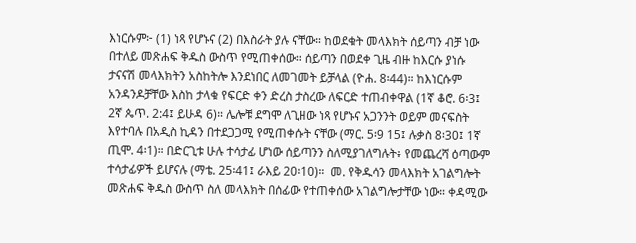እነርሱም፦ (1) ነጻ የሆኑና (2) በእስራት ያሉ ናቸው። ከወደቁት መላእክት ሰይጣን ብቻ ነው በተለይ መጽሐፍ ቅዱስ ውስጥ የሚጠቀሰው። ሰይጣን በወደቀ ጊዜ ብዙ ከእርሱ ያነሱ ታናናሽ መላእክትን አስከትሎ እንደነበር ለመገመት ይቻላል (ዮሐ. 8፡44)። ከእነርሱም አንዳንዶቻቸው እስከ ታላቁ የፍርድ ቀን ድረስ ታስረው ለፍርድ ተጠብቀዋል (1ኛ ቆሮ. 6፡3፤ 2ኛ ጴጥ. 2:4፤ ይሁዳ 6)። ሌሎቹ ደግሞ ለጊዘው ነጻ የሆኑና አጋንንት ወይም መናፍስት እየተባሉ በአዲስ ኪዳን በተደጋጋሚ የሚጠቀሱት ናቸው (ማር. 5፡9 15፤ ሉቃስ 8፡30፤ 1ኛ ጢሞ. 4፡1)። በድርጊቱ ሁሉ ተሳታፊ ሆነው ሰይጣንን ስለሚያገለግሉት፥ የመጨረሻ ዕጣውም ተሳታፊዎች ይሆናሉ (ማቴ. 25፡41፤ ራእይ 20፡10)።  መ. የቅዱሳን መላእክት አገልግሎት  መጽሐፍ ቅዱስ ውስጥ ስለ መላእክት በሰፊው የተጠቀሰው አገልግሎታቸው ነው። ቀዳሚው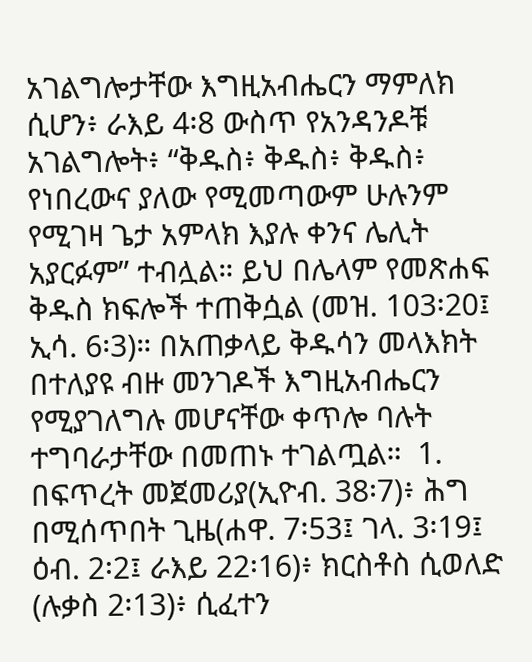አገልግሎታቸው እግዚአብሔርን ማምለክ ሲሆን፥ ራእይ 4፡8 ውስጥ የአንዳንዶቹ አገልግሎት፥ “ቅዱስ፥ ቅዱስ፥ ቅዱስ፥ የነበረውና ያለው የሚመጣውም ሁሉንም የሚገዛ ጌታ አምላክ እያሉ ቀንና ሌሊት አያርፉም” ተብሏል። ይህ በሌላም የመጽሐፍ ቅዱስ ክፍሎች ተጠቅሷል (መዝ. 103፡20፤ ኢሳ. 6፡3)። በአጠቃላይ ቅዱሳን መላእክት በተለያዩ ብዙ መንገዶች እግዚአብሔርን የሚያገለግሉ መሆናቸው ቀጥሎ ባሉት ተግባራታቸው በመጠኑ ተገልጧል።  1. በፍጥረት መጀመሪያ(ኢዮብ. 38፡7)፥ ሕግ በሚሰጥበት ጊዜ(ሐዋ. 7፡53፤ ገላ. 3፡19፤ ዕብ. 2፡2፤ ራእይ 22፡16)፥ ክርስቶስ ሲወለድ (ሉቃስ 2፡13)፥ ሲፈተን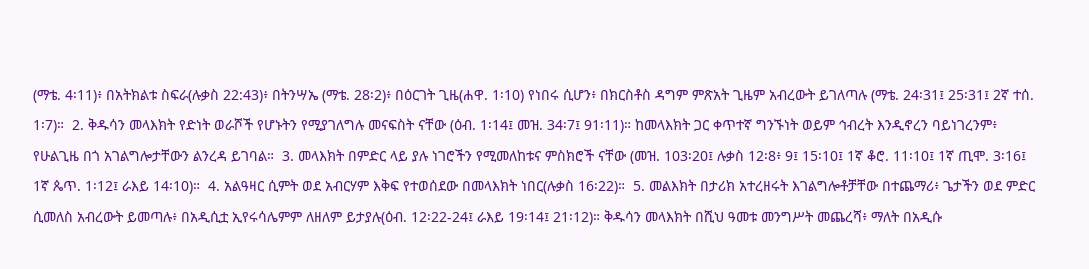(ማቴ. 4፡11)፥ በአትክልቱ ስፍራ(ሉቃስ 22:43)፥ በትንሣኤ (ማቴ. 28፡2)፥ በዕርገት ጊዜ(ሐዋ. 1፡10) የነበሩ ሲሆን፥ በክርስቶስ ዳግም ምጽአት ጊዜም አብረውት ይገለጣሉ (ማቴ. 24፡31፤ 25፡31፤ 2ኛ ተሰ. 1፡7)።  2. ቅዱሳን መላእክት የድነት ወራሾች የሆኑትን የሚያገለግሉ መናፍስት ናቸው (ዕብ. 1፡14፤ መዝ. 34፡7፤ 91፡11)። ከመላእክት ጋር ቀጥተኛ ግንኙነት ወይም ኅብረት እንዲኖረን ባይነገረንም፥ የሁልጊዜ በጎ አገልግሎታቸውን ልንረዳ ይገባል።  3. መላእክት በምድር ላይ ያሉ ነገሮችን የሚመለከቱና ምስክሮች ናቸው (መዝ. 103፡20፤ ሉቃስ 12፡8፥ 9፤ 15፡10፤ 1ኛ ቆሮ. 11፡10፤ 1ኛ ጢሞ. 3፡16፤ 1ኛ ጴጥ. 1፡12፤ ራእይ 14፡10)።  4. አልዓዛር ሲምት ወደ አብርሃም እቅፍ የተወሰደው በመላእክት ነበር(ሉቃስ 16፡22)።  5. መልእክት በታሪክ አተረዘሩት እገልግሎቶቻቸው በተጨማሪ፥ ጌታችን ወደ ምድር ሲመለስ አብረውት ይመጣሉ፥ በአዲሲቷ ኢየሩሳሌምም ለዘለም ይታያሉ(ዕብ. 12፡22-24፤ ራእይ 19፡14፤ 21፡12)። ቅዱሳን መላእክት በሺህ ዓመቱ መንግሥት መጨረሻ፥ ማለት በአዲሱ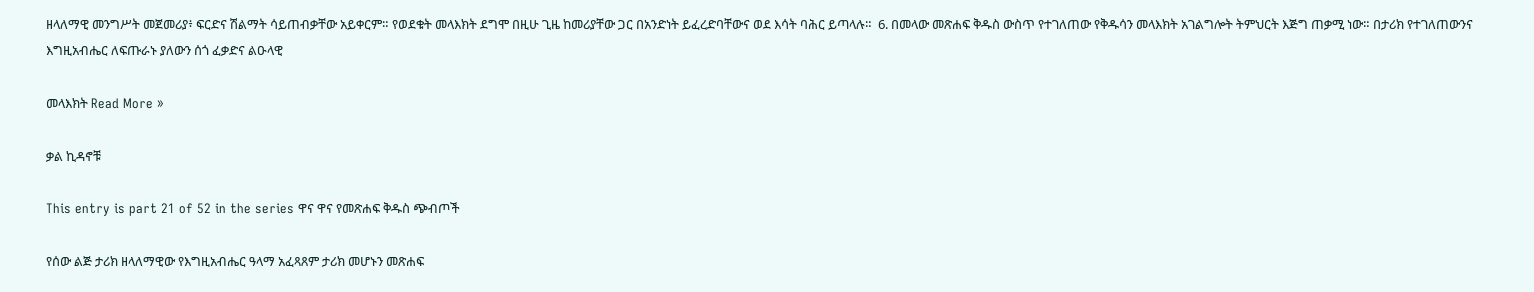ዘላለማዊ መንግሥት መጀመሪያ፥ ፍርድና ሽልማት ሳይጠብቃቸው አይቀርም። የወደቁት መላእክት ደግሞ በዚሁ ጊዜ ከመሪያቸው ጋር በአንድነት ይፈረድባቸውና ወደ እሳት ባሕር ይጣላሉ።  6. በመላው መጽሐፍ ቅዱስ ውስጥ የተገለጠው የቅዱሳን መላእክት አገልግሎት ትምህርት እጅግ ጠቃሚ ነው። በታሪክ የተገለጠውንና እግዚአብሔር ለፍጡራኑ ያለውን ሰጎ ፈቃድና ልዑላዊ

መላእክት Read More »

ቃል ኪዳኖቹ

This entry is part 21 of 52 in the series ዋና ዋና የመጽሐፍ ቅዱስ ጭብጦች

የሰው ልጅ ታሪክ ዘላለማዊው የእግዚአብሔር ዓላማ አፈጻጸም ታሪክ መሆኑን መጽሐፍ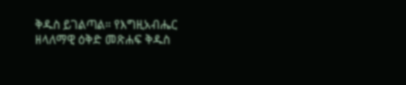ቅዱስ ይገልጣል። የእግዚአብሔር ዘላለማዊ ዕቅድ መጽሐፍ ቅዱስ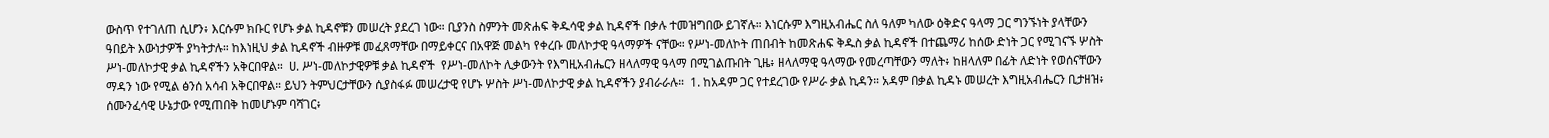ውስጥ የተገለጠ ሲሆን፥ እርሱም ክቡር የሆኑ ቃል ኪዳኖቹን መሠረት ያደረገ ነው። ቢያንስ ስምንት መጽሐፍ ቅዱሳዊ ቃል ኪዳኖች በቃሉ ተመዝግበው ይገኛሉ። እነርሱም እግዚአብሔር ስለ ዓለም ካለው ዕቅድና ዓላማ ጋር ግንኙነት ያላቸውን ዓበይት እውነታዎች ያካትታሉ። ከእነዚህ ቃል ኪዳኖች ብዙዎቹ መፈጸማቸው በማይቀርና በአዋጅ መልካ የቀረቡ መለኮታዊ ዓላማዎች ናቸው። የሥነ-መለኮት ጠበብት ከመጽሐፍ ቅዱስ ቃል ኪዳኖች በተጨማሪ ከሰው ድነት ጋር የሚገናኙ ሦስት ሥነ-መለኮታዊ ቃል ኪዳኖችን አቅርበዋል።  ሀ. ሥነ-መለኮታዊዎቹ ቃል ኪዳኖች  የሥነ-መለኮት ሊቃውንት የእግዚአብሔርን ዘላለማዊ ዓላማ በሚገልጡበት ጊዜ፥ ዘላለማዊ ዓላማው የመረጣቸውን ማለት፥ ከዘላለም በፊት ለድነት የወሰናቸውን ማዳን ነው የሚል ፅንሰ አሳብ አቅርበዋል። ይህን ትምህርታቸውን ሲያስፋፉ መሠረታዊ የሆኑ ሦስት ሥነ-መለኮታዊ ቃል ኪዳኖችን ያብራራሉ።  1. ከአዳም ጋር የተደረገው የሥራ ቃል ኪዳን። አዳም በቃል ኪዳኑ መሠረት እግዚአብሔርን ቢታዘዝ፥ ሰሙንፈሳዊ ሁኔታው የሚጠበቅ ከመሆኑም ባሻገር፥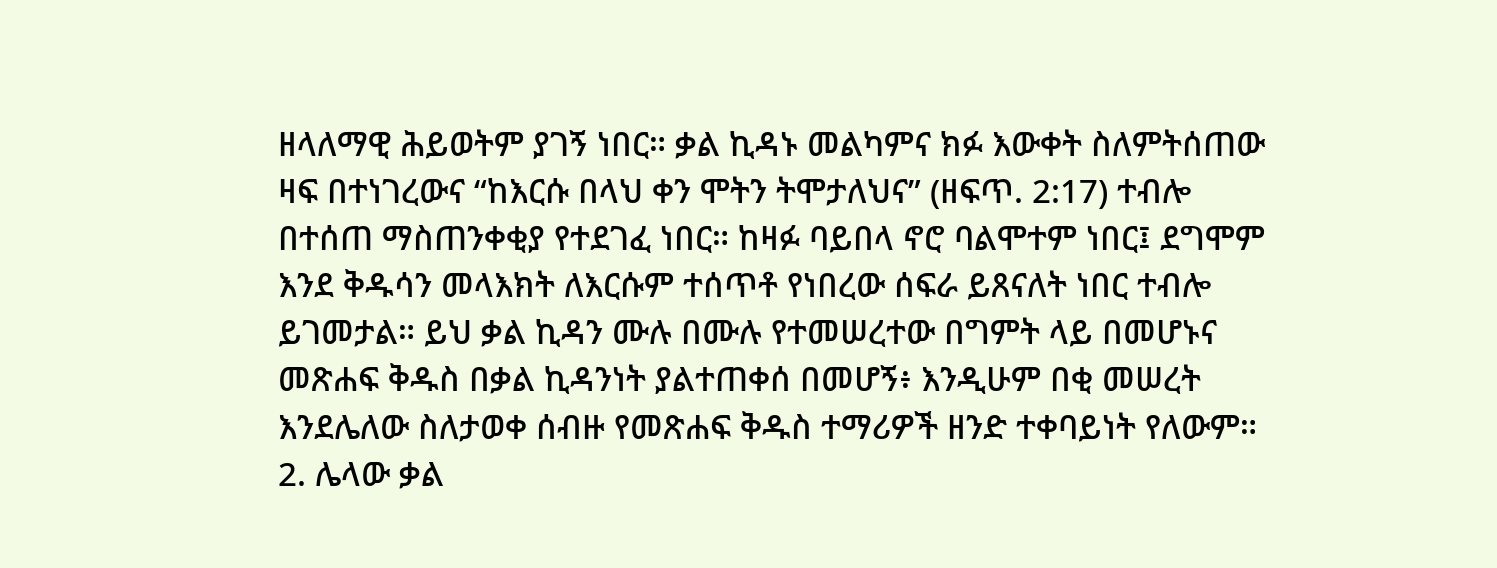ዘላለማዊ ሕይወትም ያገኝ ነበር። ቃል ኪዳኑ መልካምና ክፉ እውቀት ስለምትሰጠው ዛፍ በተነገረውና “ከእርሱ በላህ ቀን ሞትን ትሞታለህና” (ዘፍጥ. 2:17) ተብሎ በተሰጠ ማስጠንቀቂያ የተደገፈ ነበር። ከዛፉ ባይበላ ኖሮ ባልሞተም ነበር፤ ደግሞም እንደ ቅዱሳን መላእክት ለእርሱም ተሰጥቶ የነበረው ሰፍራ ይጸናለት ነበር ተብሎ ይገመታል። ይህ ቃል ኪዳን ሙሉ በሙሉ የተመሠረተው በግምት ላይ በመሆኑና መጽሐፍ ቅዱስ በቃል ኪዳንነት ያልተጠቀሰ በመሆኝ፥ እንዲሁም በቂ መሠረት እንደሌለው ስለታወቀ ሰብዙ የመጽሐፍ ቅዱስ ተማሪዎች ዘንድ ተቀባይነት የለውም።  2. ሌላው ቃል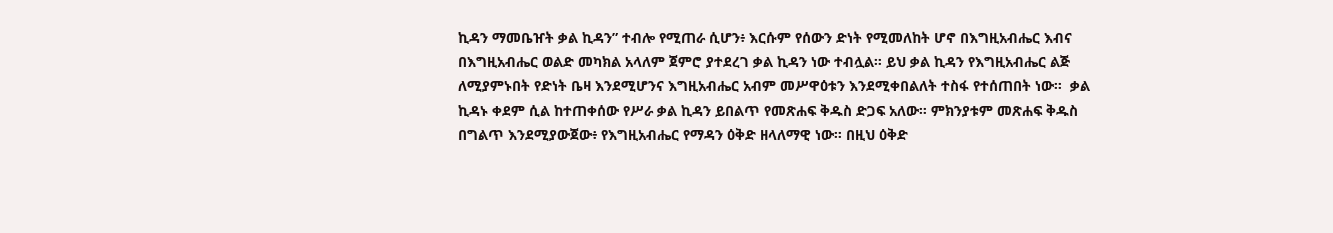ኪዳን ማመቤዠት ቃል ኪዳን” ተብሎ የሚጠራ ሲሆን፥ እርሱም የሰውን ድነት የሚመለከት ሆኖ በእግዚአብሔር እብና በእግዚአብሔር ወልድ መካክል አላለም ጀምሮ ያተደረገ ቃል ኪዳን ነው ተብሏል። ይህ ቃል ኪዳን የእግዚአብሔር ልጅ ለሚያምኑበት የድነት ቤዛ እንደሚሆንና እግዚአብሔር አብም መሥዋዕቱን እንደሚቀበልለት ተስፋ የተሰጠበት ነው።  ቃል ኪዳኑ ቀደም ሲል ከተጠቀሰው የሥራ ቃል ኪዳን ይበልጥ የመጽሐፍ ቅዱስ ድጋፍ አለው። ምክንያቱም መጽሐፍ ቅዱስ በግልጥ እንደሚያውጀው፥ የእግዚአብሔር የማዳን ዕቅድ ዘላለማዊ ነው። በዚህ ዕቅድ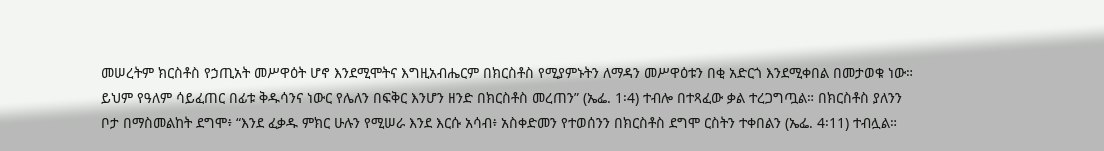መሠረትም ክርስቶስ የኃጢአት መሥዋዕት ሆኖ እንደሚሞትና እግዚአብሔርም በክርስቶስ የሚያምኑትን ለማዳን መሥዋዕቱን በቂ አድርጎ እንደሚቀበል በመታወቁ ነው። ይህም የዓለም ሳይፈጠር በፊቱ ቅዱሳንና ነውር የሌለን በፍቅር እንሆን ዘንድ በክርስቶስ መረጠን” (ኤፌ. 1፡4) ተብሎ በተጻፈው ቃል ተረጋግጧል። በክርስቶስ ያለንን ቦታ በማስመልከት ደግሞ፥ “እንደ ፈቃዱ ምክር ሁሉን የሚሠራ እንደ እርሱ አሳብ፥ አስቀድመን የተወሰንን በክርስቶስ ደግሞ ርስትን ተቀበልን (ኤፌ. 4፡11) ተብሏል።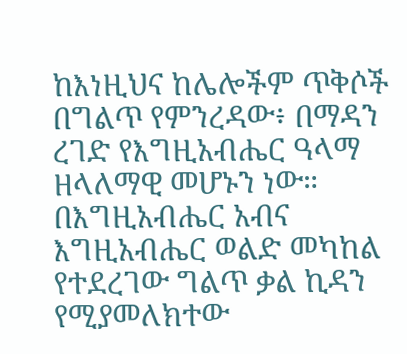ከእነዚህና ከሌሎችም ጥቅሶች በግልጥ የምንረዳው፥ በማዳን ረገድ የእግዚአብሔር ዓላማ ዘላለማዊ መሆኑን ነው። በእግዚአብሔር አብና እግዚአብሔር ወልድ መካከል የተደረገው ግልጥ ቃል ኪዳን የሚያመለክተው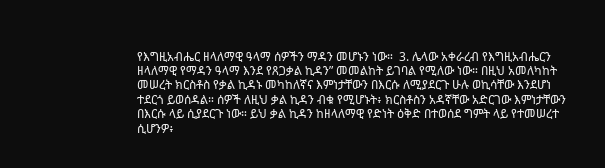የእግዚአብሔር ዘላለማዊ ዓላማ ሰዎችን ማዳን መሆኑን ነው።  3. ሌላው አቀራረብ የእግዚአብሔርን ዘላለማዊ የማዳን ዓላማ እንደ የጸጋቃል ኪዳን” መመልከት ይገባል የሚለው ነው። በዚህ አመለካከት መሠረት ክርስቶስ የቃል ኪዳኑ መካከለኛና እምነታቸውን በእርሱ ለሚያደርጉ ሁሉ ወኪሳቸው እንደሆነ ተደርጎ ይወሰዳል። ሰዎች ለዚህ ቃል ኪዳን ብቁ የሚሆኑት፥ ክርስቶስን አዳኛቸው አድርገው እምነታቸውን በእርሱ ላይ ሲያደርጉ ነው። ይህ ቃል ኪዳን ከዘላለማዊ የድነት ዕቅድ በተወሰደ ግምት ላይ የተመሠረተ ሲሆንዎ፥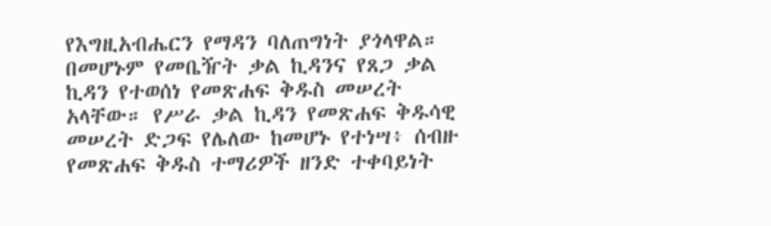የእግዚአብሔርን የማዳን ባለጠግነት ያጎላዋል። በመሆኑም የመቤዥት ቃል ኪዳንና የጸጋ ቃል ኪዳን የተወሰነ የመጽሐፍ ቅዱስ መሠረት አላቸው። የሥራ ቃል ኪዳን የመጽሐፍ ቅዱሳዊ መሠረት ድጋፍ የሌለው ከመሆኑ የተነሣ፥ ሰብዙ የመጽሐፍ ቅዱስ ተማሪዎች ዘንድ ተቀባይነት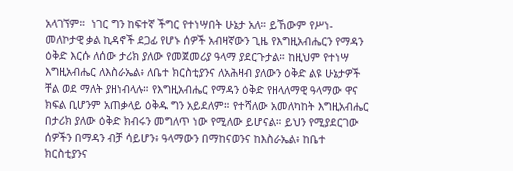አላገኘም።  ነገር ግን ከፍተኛ ችግር የተነሣበት ሁኔታ አለ። ይኸውም የሥነ-መለኮታዊ ቃል ኪዳኖች ደጋፊ የሆኑ ሰዎች አብዛኛውን ጊዜ የእግዚአብሔርን የማዳን ዕቅድ እርሱ ለሰው ታሪክ ያለው የመጀመሪያ ዓላማ ያደርጉታል። ከዚህም የተነሣ እግዚአብሔር ለእስራኤል፥ ለቤተ ክርስቲያንና ለአሕዛብ ያለውን ዕቅድ ልዩ ሁኔታዎች ቸል ወደ ማለት ያዘነብላሉ። የእግዚአብሔር የማዳን ዕቅድ የዘላለማዊ ዓላማው ዋና ክፍል ቢሆንም አጠቃላይ ዕቅዱ ግን አይደለም። የተሻለው አመለካከት እግዚአብሔር በታሪክ ያለው ዕቅድ ክብሩን መግለጥ ነው የሚለው ይሆናል። ይህን የሚያደርገው ሰዎችን በማዳን ብቻ ሳይሆን፥ ዓላማውን በማከናወንና ከእስራኤል፥ ከቤተ ክርስቲያንና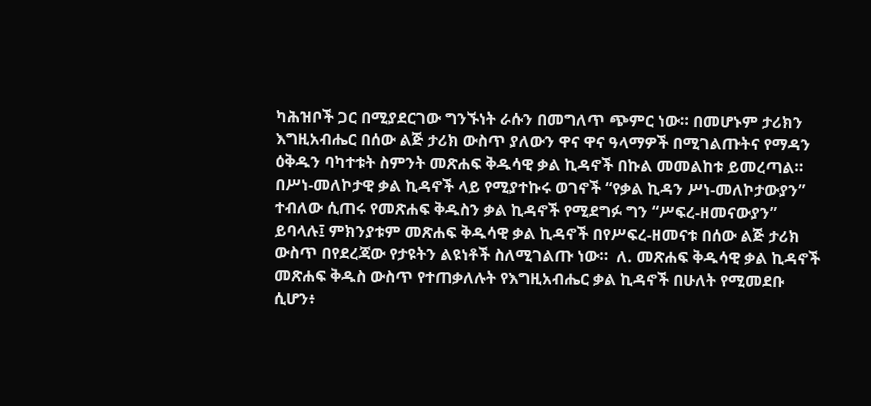ካሕዝቦች ጋር በሚያደርገው ግንኙነት ራሱን በመግለጥ ጭምር ነው። በመሆኑም ታሪክን እግዚአብሔር በሰው ልጅ ታሪክ ውስጥ ያለውን ዋና ዋና ዓላማዎች በሚገልጡትና የማዳን ዕቅዱን ባካተቱት ስምንት መጽሐፍ ቅዱሳዊ ቃል ኪዳኖች በኩል መመልከቱ ይመረጣል። በሥነ-መለኮታዊ ቃል ኪዳኖች ላይ የሚያተኩሩ ወገኖች “የቃል ኪዳን ሥነ-መለኮታውያን” ተብለው ሲጠሩ የመጽሐፍ ቅዱስን ቃል ኪዳኖች የሚደግፉ ግን “ሥፍረ-ዘመናውያን” ይባላሉ፤ ምክንያቱም መጽሐፍ ቅዱሳዊ ቃል ኪዳኖች በየሥፍረ-ዘመናቱ በሰው ልጅ ታሪክ ውስጥ በየደረጃው የታዩትን ልዩነቶች ስለሚገልጡ ነው።  ለ. መጽሐፍ ቅዱሳዊ ቃል ኪዳኖች  መጽሐፍ ቅዱስ ውስጥ የተጠቃለሉት የእግዚአብሔር ቃል ኪዳኖች በሁለት የሚመደቡ ሲሆን፥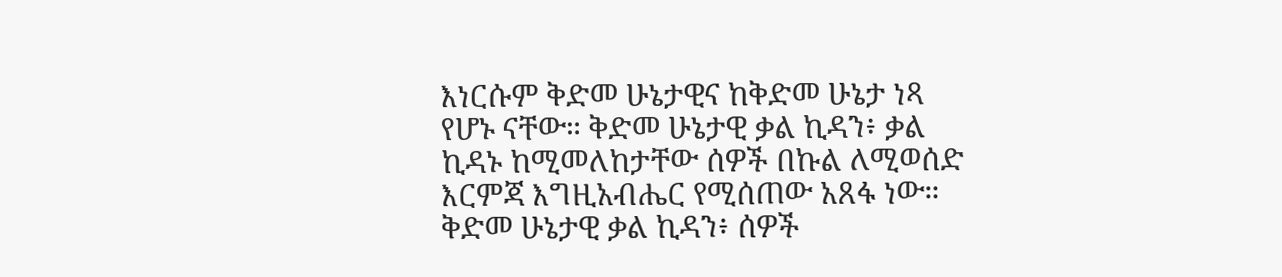እነርሱም ቅድመ ሁኔታዊና ከቅድመ ሁኔታ ነጻ የሆኑ ናቸው። ቅድመ ሁኔታዊ ቃል ኪዳን፥ ቃል ኪዳኑ ከሚመለከታቸው ሰዎች በኩል ለሚወሰድ እርምጃ እግዚአብሔር የሚሰጠው አጸፋ ነው። ቅድመ ሁኔታዊ ቃል ኪዳን፥ ሰዎች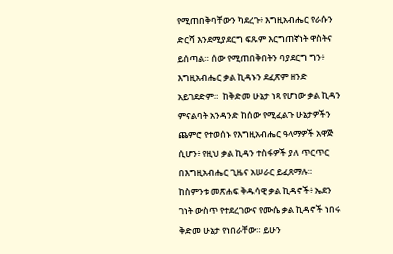የሚጠበቅባቸውን ካደረጉ፥ እግዚአብሔር የራሱን ድርሻ እንደሚያደርግ ፍጹም እርግጠኛነት ዋስትና ይሰጣል። ሰው የሚጠበቅበትን ባያደርግ ግን፥ እግዚአብሔር ቃል ኪዳኑን ደፈጽም ዘንድ አይገደድም።  ከቅድመ ሁኔታ ነጻ የሆነው ቃል ኪዳን ምናልባት አንዳንድ ከሰው የሚፈልጉ ሁኔታዎችን ጨምሮ የተወሰኑ የእግዚአብሔር ዓላማዎች አዋጅ ሲሆን፥ የዚህ ቃል ኪዳን ተስፋዎች ያለ ጥርጥር በእግዚአብሔር ጊዜና አሠራር ይፈጸማሉ። ከስምንቱ መጽሐፍ ቅዱሳዊ ቃል ኪዳኖች፥ ኤደን ገነት ውስጥ የተደረገውና የሙሴ ቃል ኪዳኖች ነበሩ ቅድመ ሁኔታ የነበራቸው። ይሁን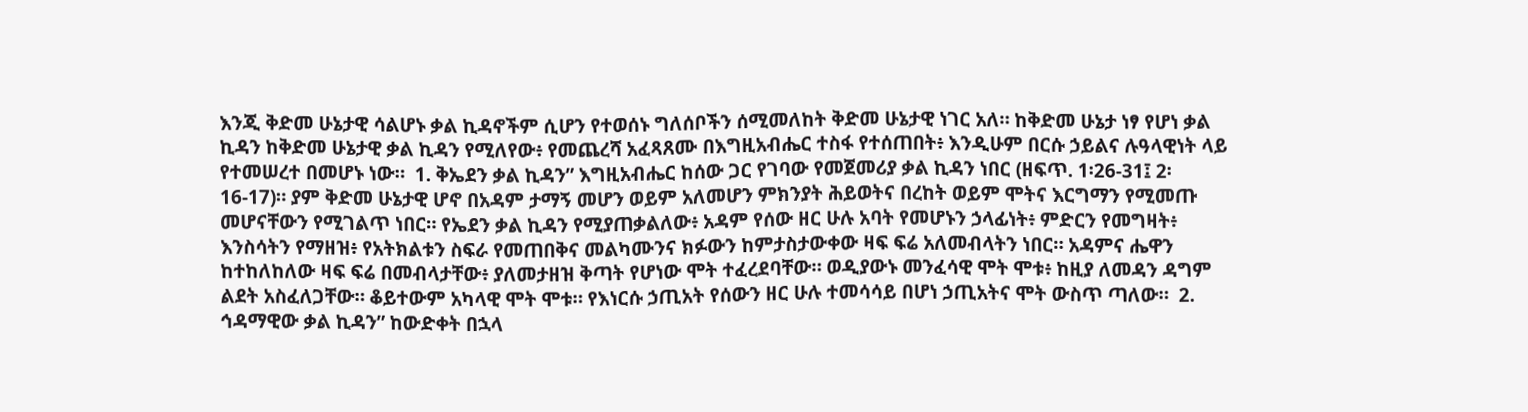እንጂ ቅድመ ሁኔታዊ ሳልሆኑ ቃል ኪዳኖችም ሲሆን የተወሰኑ ግለሰቦችን ሰሚመለከት ቅድመ ሁኔታዊ ነገር አለ። ከቅድመ ሁኔታ ነፃ የሆነ ቃል ኪዳን ከቅድመ ሁኔታዊ ቃል ኪዳን የሚለየው፥ የመጨረሻ አፈጻጸሙ በእግዚአብሔር ተስፋ የተሰጠበት፥ እንዲሁም በርሱ ኃይልና ሉዓላዊነት ላይ የተመሠረተ በመሆኑ ነው።  1. ቅኤደን ቃል ኪዳን” እግዚአብሔር ከሰው ጋር የገባው የመጀመሪያ ቃል ኪዳን ነበር (ዘፍጥ. 1፡26-31፤ 2፡16-17)። ያም ቅድመ ሁኔታዊ ሆኖ በአዳም ታማኝ መሆን ወይም አለመሆን ምክንያት ሕይወትና በረከት ወይም ሞትና እርግማን የሚመጡ መሆናቸውን የሚገልጥ ነበር። የኤደን ቃል ኪዳን የሚያጠቃልለው፥ አዳም የሰው ዘር ሁሉ አባት የመሆኑን ኃላፊነት፥ ምድርን የመግዛት፥ እንስሳትን የማዘዝ፥ የአትክልቱን ስፍራ የመጠበቅና መልካሙንና ክፉውን ከምታስታውቀው ዛፍ ፍሬ አለመብላትን ነበር። አዳምና ሔዋን ከተከለከለው ዛፍ ፍሬ በመብላታቸው፥ ያለመታዘዝ ቅጣት የሆነው ሞት ተፈረደባቸው። ወዲያውኑ መንፈሳዊ ሞት ሞቱ፥ ከዚያ ለመዳን ዳግም ልደት አስፈለጋቸው። ቆይተውም አካላዊ ሞት ሞቱ። የእነርሱ ኃጢአት የሰውን ዘር ሁሉ ተመሳሳይ በሆነ ኃጢአትና ሞት ውስጥ ጣለው።  2. ኅዳማዊው ቃል ኪዳን” ከውድቀት በኋላ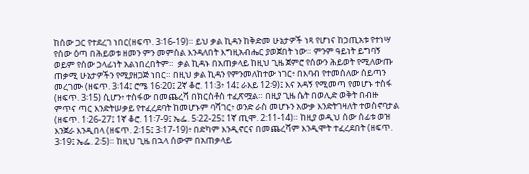ከሰው ጋር የተደረገ ነበር(ዘፍጥ. 3፡16-19)። ይህ ቃል ኪዳን ከቅድመ ሁኔታዎች ነጻ የሆነና ከኃጢአቱ የተነሣ የሰው ዕጣ በሕይወቱ ዘመን ምን መምሰል እንዳለበት እግዚአብሔር ያወጀበት ነው። ምንም ዓይነት ይግባኝ ወይም የሰው ኃላፊነት አልነበረበትም።  ቃል ኪዳኑ በአጠቃላይ ከዚህ ጊዜ ጀምሮ የሰውን ሕይወት የሚለውጡ ጠቃሚ ሁኔታዎችን የሚያዘጋጅ ነበር። በዚህ ቃል ኪዳን የምንመለከተው ነገር፥ በእባብ የተመሰለው ሰይጣን መረገሙ (ዘፍጥ. 3፡14፤ ሮሜ 16፡20፤ 2ኛ ቆሮ. 11፡3፥ 14፤ ራእይ 12፡9)፤ እና አዳኝ የሚመጣ የመሆኑ ተስፋ (ዘፍጥ. 3፡15) ሲሆን፥ ተስፋው በመጨረሻ በክርስቶስ ተፈጽሟል። በዚያ ጊዜ ሴት በወሊድ ወቅት በብዙ ምጥና ጣር እንድትሠቃይ የተፈረደባት ከመሆኑም ባሻገር፥ ወንድ ራስ መሆኑን አውቃ እንድትገዛለት ተወስኖባታል (ዘፍጥ. 1፡26-27፤ 1ኛ ቆሮ. 11፡7-9፤ ኤፌ. 5፡22-25፤ 1ኛ ጢሞ. 2:11-14)። ከዚያ ወዲህ ሰው ሰፊቱ ወዝ እንጀራ እንዲበላ (ዘፍጥ. 2፡15፤ 3፡17-19)፥ በድካም እንዲኖርና በመጨረሻም እንዲሞት ተፈረደበት (ዘፍጥ. 3፡19፤ ኤፌ. 2፡5)። ከዚህ ጊዜ በኋላ ሰውም በአጠቃላይ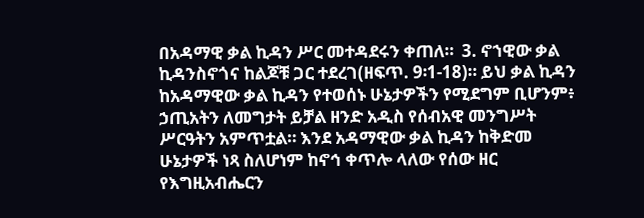በአዳማዊ ቃል ኪዳን ሥር መተዳደሩን ቀጠለ።  3. ኖኀዊው ቃል ኪዳንስኖጎና ከልጆቹ ጋር ተደረገ(ዘፍጥ. 9፡1-18)። ይህ ቃል ኪዳን ከአዳማዊው ቃል ኪዳን የተወሰኑ ሁኔታዎችን የሚደግም ቢሆንም፥ ኃጢአትን ለመግታት ይቻል ዘንድ አዲስ የሰብአዊ መንግሥት ሥርዓትን አምጥቷል። እንደ አዳማዊው ቃል ኪዳን ከቅድመ ሁኔታዎች ነጻ ስለሆነም ከኖኅ ቀጥሎ ላለው የሰው ዘር የእግዚአብሔርን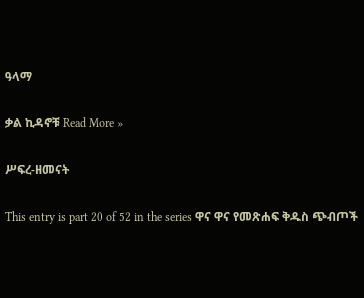ዓላማ

ቃል ኪዳኖቹ Read More »

ሥፍረ-ዘመናት

This entry is part 20 of 52 in the series ዋና ዋና የመጽሐፍ ቅዱስ ጭብጦች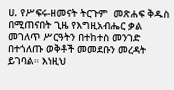ሀ. የሥፍሩ-ዘመናት ትርጉም  መጽሐፍ ቅዱስ በሚጠናበት ጊዜ የእግዚአብሔር ቃል መገለጥ ሥርዓትን በተከተስ መንገድ በተጎለጡ ወቅቶች መመደቡን መረዳት ይገባል። እነዚህ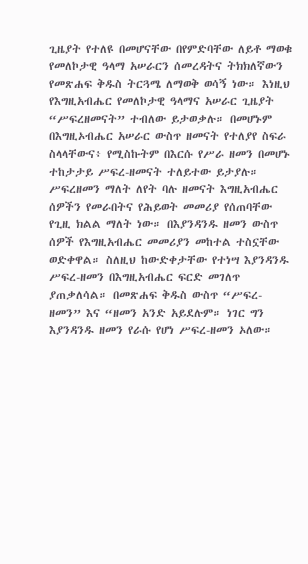ጊዜያት የተለዩ በመሆናቸው በየምድባቸው ለይቶ ማወቁ የመለኮታዊ ዓላማ አሠራርን ሰመረዳትና ትክክለኛውን የመጽሐፍ ቅዱስ ትርጓሜ ለማወቅ ወሳኝ ነው። እነዚህ የእግዚአብሔር የመለኮታዊ ዓላማና አሠራር ጊዜያት “ሥፍረዘመናት” ተብለው ይታወቃሉ። በመሆኑም በእግዚኦብሔር አሠራር ውስጥ ዘመናት የተለያየ ስፍራ ስላላቸውና፥ የሚስኩትም በእርሱ የሥራ ዘመን በመሆኑ ተከታታይ ሥፍረ-ዘመናት ተለይተው ይታያሉ።  ሥፍረዘመን ማለት ለየት ባሉ ዘመናት እግዚአብሔር ሰዎችን የመራበትና የሕይወት መመሪያ የሰጠባቸው የጊዚ ክልል ማለት ነው። በእያንዳንዱ ዘመን ውስጥ ሰዎች የእግዚአብሔር መመሪያን መከተል ተስኗቸው ወድቀዋል። ስለዚህ ከውድቀታቸው የተነሣ እያንዳንዱ ሥፍረ-ዘመን በእግዚአብሔር ፍርድ መገለጥ ያጠቃለሳል። በመጽሐፍ ቅዱስ ውስጥ “ሥፍረ- ዘመን” እና “ዘመን አንድ አይደሉም። ነገር ግን እያንዳንዱ ዘመን የራሱ የሆነ ሥፍረ-ዘመን ኦለው።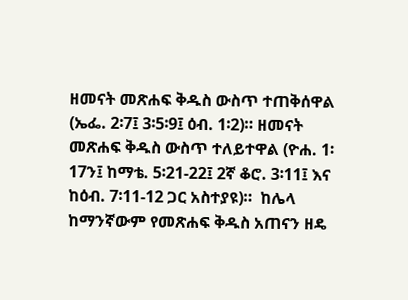ዘመናት መጽሐፍ ቅዱስ ውስጥ ተጠቅሰዋል (ኤፌ. 2፡7፤ 3፡5፡9፤ ዕብ. 1፡2)። ዘመናት መጽሐፍ ቅዱስ ውስጥ ተለይተዋል (ዮሐ. 1፡17ን፤ ከማቴ. 5፡21-22፤ 2ኛ ቆሮ. 3፡11፤ እና ከዕብ. 7፡11-12 ጋር አስተያዩ)።  ከሌላ ከማንኛውም የመጽሐፍ ቅዱስ አጠናን ዘዴ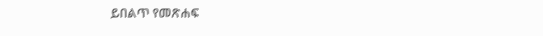ይበልጥ የመጽሐፍ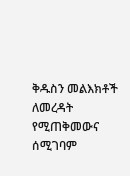ቅዱስን መልእክቶች ለመረዳት የሚጠቅመውና ሰሚገባም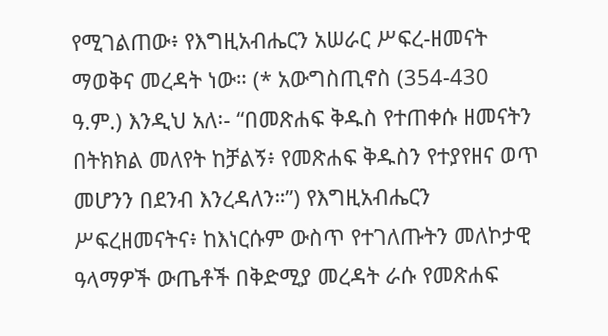የሚገልጠው፥ የእግዚአብሔርን አሠራር ሥፍረ-ዘመናት ማወቅና መረዳት ነው። (* አውግስጢኖስ (354-430 ዓ.ም.) እንዲህ አለ፡- “በመጽሐፍ ቅዱስ የተጠቀሱ ዘመናትን በትክክል መለየት ከቻልኝ፥ የመጽሐፍ ቅዱስን የተያየዘና ወጥ መሆንን በደንብ እንረዳለን።”) የእግዚአብሔርን ሥፍረዘመናትና፥ ከእነርሱም ውስጥ የተገለጡትን መለኮታዊ ዓላማዎች ውጤቶች በቅድሚያ መረዳት ራሱ የመጽሐፍ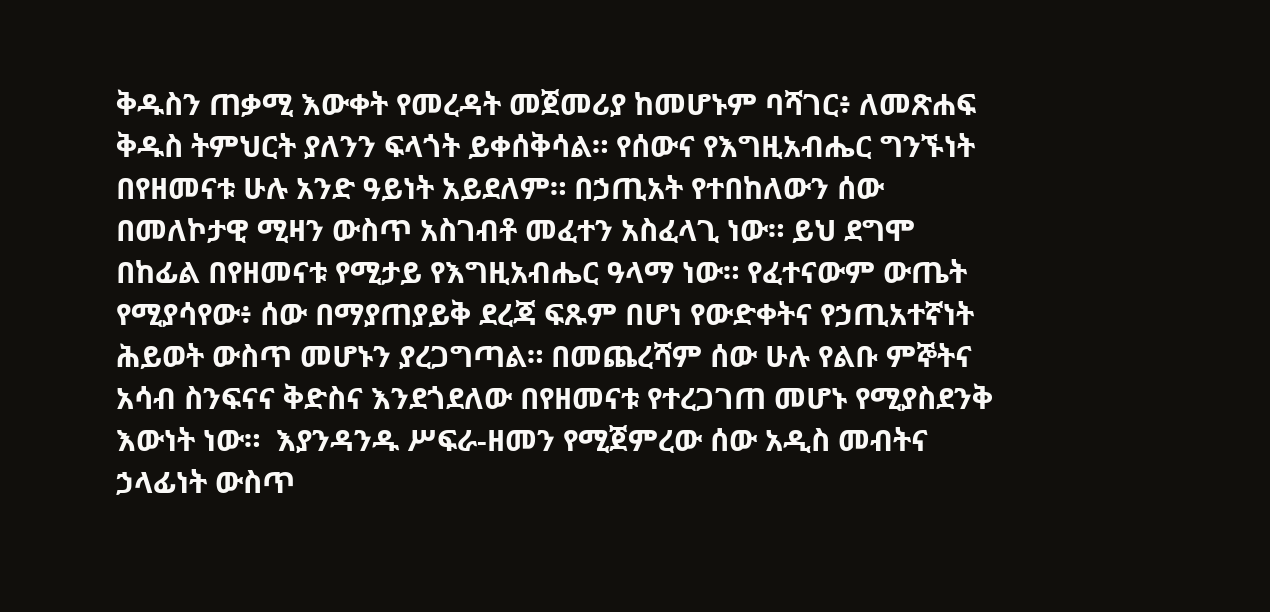ቅዱስን ጠቃሚ እውቀት የመረዳት መጀመሪያ ከመሆኑም ባሻገር፥ ለመጽሐፍ ቅዱስ ትምህርት ያለንን ፍላጎት ይቀሰቅሳል። የሰውና የእግዚአብሔር ግንኙነት በየዘመናቱ ሁሉ አንድ ዓይነት አይደለም። በኃጢአት የተበከለውን ሰው በመለኮታዊ ሚዛን ውስጥ አስገብቶ መፈተን አስፈላጊ ነው። ይህ ደግሞ በከፊል በየዘመናቱ የሚታይ የእግዚአብሔር ዓላማ ነው። የፈተናውም ውጤት የሚያሳየው፥ ሰው በማያጠያይቅ ደረጃ ፍጹም በሆነ የውድቀትና የኃጢአተኛነት ሕይወት ውስጥ መሆኑን ያረጋግጣል። በመጨረሻም ሰው ሁሉ የልቡ ምኞትና አሳብ ስንፍናና ቅድስና እንደጎደለው በየዘመናቱ የተረጋገጠ መሆኑ የሚያስደንቅ እውነት ነው።  እያንዳንዱ ሥፍራ-ዘመን የሚጀምረው ሰው አዲስ መብትና ኃላፊነት ውስጥ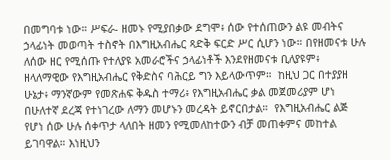በመግባቱ ነው። ሥፍራ- ዘመኑ የሚያበቃው ደግሞ፥ ሰው የተሰጠውን ልዩ መብትና ኃላፊነት መወጣት ተስኖት በእግዚአብሔር ጻድቅ ፍርድ ሥር ሲሆን ነው። በየዘመናቱ ሁሉ ለሰው ዘር የሚሰጡ የተለያዩ አመራሮችና ኃላፊነቶች እንደየዘመናቱ ቢለያዩም፥ ዘላለማዊው የእግዚአብሔር የቅድስና ባሕርይ ግን እይላውጥም።  ከዚህ ጋር በተያያዘ ሁኔታ፥ ማንኛውም የመጽሐፍ ቅዱስ ተማሪ፥ የእግዚአብሔር ቃል መጀመሪያም ሆነ በሁለተኛ ደረጃ የተነገረው ለማን መሆኑን መረዳት ይኖርበታል።  የእግዚአብሔር ልጅ የሆነ ሰው ሁሉ ሰቀጥታ ላለበት ዘመን የሚመለከተውን ብቻ መጠቀምና መከተል ይገባዋል። እነዚህን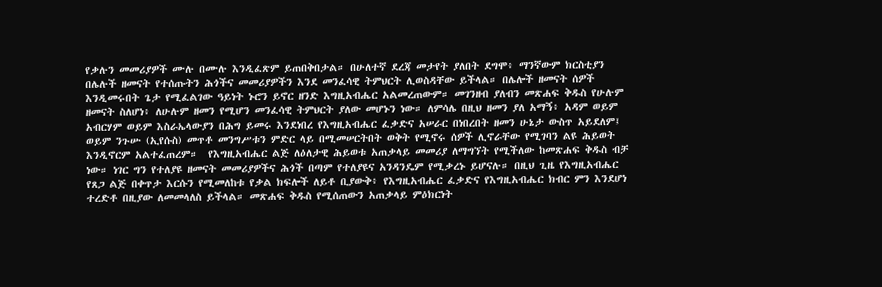የቃሉን መመሪያዎች ሙሉ በሙሉ እንዲፈጽም ይጠበቅበታል። በሁለተኛ ደረጃ መታየት ያለበት ደግሞ፥ ማንኛውም ክርስቲያን በሌሉች ዘመናት የተሰጡትን ሕጎችና መመሪያዎችን እንደ መንፈሳዊ ትምህርት ሊወስዳቸው ይችላል። በሌሎች ዘመናት ሰዎች እንዲመሩበት ጌታ የሚፈልገው ዓይነት ኑሮን ይኖር ዘንድ እግዚአብሔር አልመረጠውም። መገንዘብ ያለብን መጽሐፍ ቅዱስ የሁሉም ዘመናት ስለሆነ፥ ለሁሉም ዘመን የሚሆን መንፈሳዊ ትምህርት ያለው መሆኑን ነው። ለምሳሌ በዚህ ዘመን ያለ አማኝ፥ አዳም ወይም አብርሃም ወይም እስራኤላውያን በሕግ ይመሩ እንደነበረ የእግዚአብሔር ፈቃድና አሠራር በነበረበት ዘመን ሁኔታ ውስጥ አይደለም፤ ወይም ንጉሡ (ኢየሱስ) መጥቶ መንግሥቱን ምድር ላይ በሚመሠርትበት ወቅት የሚኖሩ ሰዎች ሊኖራቸው የሚገባን ልዩ ሕይወት እንዲኖርም አልተፈጠረም።  የእግዚአብሔር ልጅ ለዕለታዊ ሕይወቱ አጠቃላይ መመሪያ ለማግኘት የሚችለው ከመጽሐፍ ቅዱስ ብቻ ነው። ነገር ግን የተለያዩ ዘመናት መመሪያዎችና ሕጎች በጣም የተለያዩና አንዳንዴም የሚቃረኑ ይሆናሉ። በዚህ ጊዜ የእግዚአብሔር የጸጋ ልጅ በቀጥታ እርሱን የሚመለከቱ የቃል ክፍሎች ለይቶ ቢያውቅ፥ የእግዚአብሔር ፈቃድና የእግዚአብሔር ክብር ምን እንደሆነ ተረድቶ በዚያው ለመመላለስ ይችላል። መጽሐፍ ቅዱስ የሚሰጠውን አጠቃላይ ምዕክርነት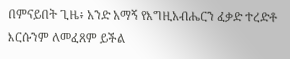በምናይበት ጊዜ፥ አንድ አማኝ የእግዚአብሔርን ፈቃድ ተረድቶ እርሱንም ለመፈጸም ይችል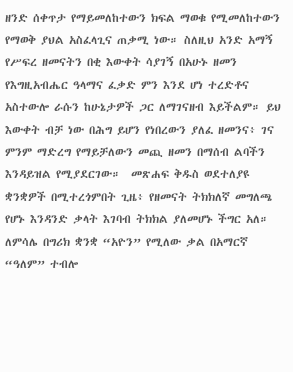ዘንድ ሰቀጥታ የማይመለከተውን ክፍል ማወቁ የሚመለከተውን የማወቅ ያህል አስፈላጊና ጠቃሚ ነው። ስለዚህ አንድ አማኝ የሥፍረ ዘመናትን በቂ እውቀት ሳያገኝ በአሁኑ ዘመን የእግዚአብሔር ዓላማና ፈቃድ ምን እንደ ሆነ ተረድቶና አስተውሎ ራሱን ከሁኔታዎች ጋር ለማገናዘብ እይችልም። ይህ እውቀት ብቻ ነው በሕግ ይሆን የነበረውን ያለፈ ዘመንና፥ ገና ምንም ማድረግ የማይቻለውን መጪ ዘመን በማሰብ ልባችን እንዳይዝል የሚያደርገው።  መጽሐፍ ቅዱስ ወደተለያዩ ቋንቋዎች በሚተረጎምበት ጊዜ፥ የዘመናት ትክክለኛ መግለጫ የሆኑ እንዳንድ ቃላት እገባብ ትክክል ያለመሆኑ ችግር አለ። ለምሳሌ በግሪክ ቋንቋ “አዮን” የሚለው ቃል በአማርኛ “ዓለም” ተብሎ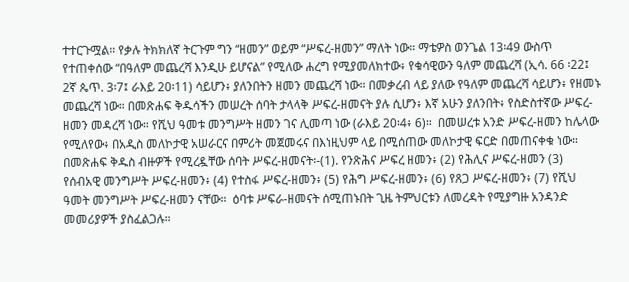ተተርጉሟል። የቃሉ ትክክለኛ ትርጉም ግን “ዘመን” ወይም “ሥፍረ-ዘመን” ማለት ነው። ማቴዎስ ወንጌል 13፡49 ውስጥ የተጠቀሰው “በዓለም መጨረሻ እንዲሁ ይሆናል” የሚለው ሐረግ የሚያመለክተው፥ የቁሳዊውን ዓለም መጨረሻ (ኢሳ. 66 ፡22፤ 2ኛ ጴጥ. 3፡7፤ ራእይ 20፡11) ሳይሆን፥ ያለንበትን ዘመን መጨረሻ ነው። በመቃረብ ላይ ያለው የዓለም መጨረሻ ሳይሆን፥ የዘመኑ መጨረሻ ነው። በመጽሐፍ ቅዱሳችን መሠረት ሰባት ታላላቅ ሥፍረ-ዘመናት ያሉ ሲሆን፥ እኛ አሁን ያለንበት፥ የስድስተኛው ሥፍረ-ዘመን መዳረሻ ነው። የሺህ ዓመቱ መንግሥት ዘመን ገና ሊመጣ ነው (ራእይ 20፡4፥ 6)።  በመሠረቱ አንድ ሥፍረ-ዘመን ከሌላው የሚለየው፥ በአዲስ መለኮታዊ አሠራርና በምሪት መጀመሩና በእነዚህም ላይ በሚሰጠው መለኮታዊ ፍርድ በመጠናቀቁ ነው። በመጽሐፍ ቅዱስ ብዙዎች የሚረዷቸው ሰባት ሥፍረ-ዘመናት፡-(1). የንጽሕና ሥፍረ ዘመን፥ (2) የሕሊና ሥፍረ-ዘመን (3) የሰብአዊ መንግሥት ሥፍረ-ዘመን፥ (4) የተስፋ ሥፍረ-ዘመን፥ (5) የሕግ ሥፍረ-ዘመን፥ (6) የጸጋ ሥፍረ-ዘመን፥ (7) የሺህ ዓመት መንግሥት ሥፍረ-ዘመን ናቸው።  ዕባቱ ሥፍራ-ዘመናት ሰሚጠኑበት ጊዜ ትምህርቱን ለመረዳት የሚያግዙ አንዳንድ መመሪያዎች ያስፈልጋሉ።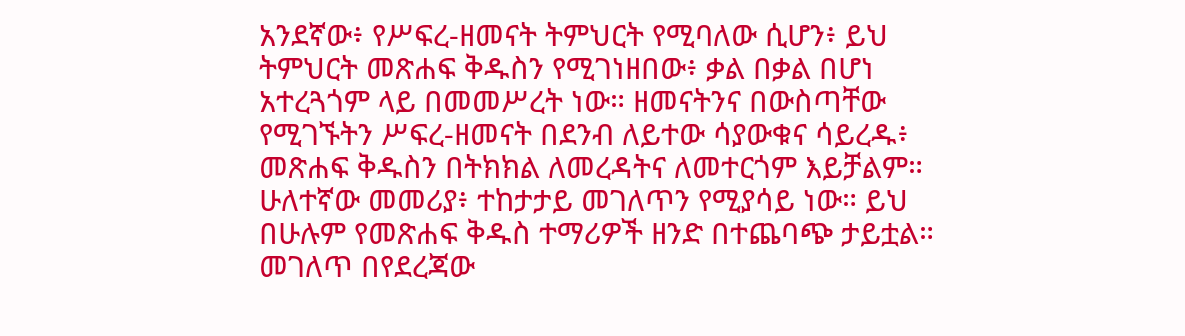አንደኛው፥ የሥፍረ-ዘመናት ትምህርት የሚባለው ሲሆን፥ ይህ ትምህርት መጽሐፍ ቅዱስን የሚገነዘበው፥ ቃል በቃል በሆነ አተረጓጎም ላይ በመመሥረት ነው። ዘመናትንና በውስጣቸው የሚገኙትን ሥፍረ-ዘመናት በደንብ ለይተው ሳያውቁና ሳይረዱ፥ መጽሐፍ ቅዱስን በትክክል ለመረዳትና ለመተርጎም እይቻልም። ሁለተኛው መመሪያ፥ ተከታታይ መገለጥን የሚያሳይ ነው። ይህ በሁሉም የመጽሐፍ ቅዱስ ተማሪዎች ዘንድ በተጨባጭ ታይቷል። መገለጥ በየደረጃው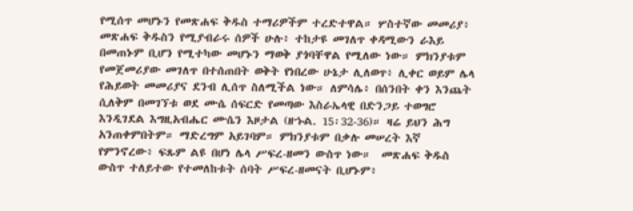የሚሰጥ መሆኑን የመጽሐፍ ቅዱስ ተማሪዎችም ተረድተዋል። ሦስተኛው መመሪያ፥ መጽሐፍ ቅዱስን የሚያብራሩ ሰዎች ሁሉ፥ ተከታዩ መገለጥ ቀዳሚውን ራእይ በመጠኑም ቢሆን የሚተካው መሆኑን ማወቅ ያጎባቸዋል የሚለው ነው። ምክንያቱም የመጀመሪያው መገለጥ በተሰጠበት ወቅት የነበረው ሁኔታ ሊለወጥ፥ ሊቀር ወይም ሌላ የሕይወት መመሪያና ደንብ ሊሰጥ ስለሚችል ነው። ለምሳሌ፥ በሰንበት ቀን እንጨት ሲለቅም በመገኘቱ ወደ ሙሴ ሰፍርድ የመጣው እስራኤላዊ በድንጋይ ተወግሮ እንዲገደል እግዚአብሔር ሙሴን እዞታል (ዘኁል. 15፡32-36)። ዛሬ ይህን ሕግ አንጠቀምበትም። ማድረግም አይገባም። ምክንያቱም በቃሉ መሠረት እኛ የምንኖረው፥ ፍጹም ልዩ በሆነ ሌላ ሥፍረ-ዘመን ውስጥ ነው።  መጽሐፍ ቅዱስ ውስጥ ተለይተው የተመለከቱት ሰባት ሥፍረ-ዘመናት ቢሆኑም፥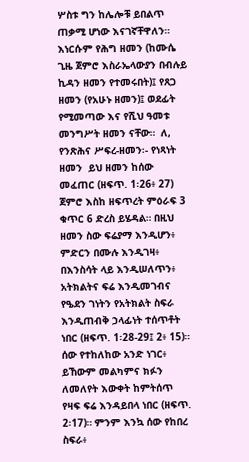ሦስቱ ግን ከሌሎቹ ይበልጥ ጠቃሚ ሆነው እናገኛቸዋለን። እነርሱም የሕግ ዘመን (ከሙሴ ጊዜ ጀምሮ እስራኤላውያን በብሉይ ኪዳን ዘመን የተመሩበት)፤ የጸጋ ዘመን (የአሁኑ ዘመን)፤ ወደፊት የሚመጣው እና የሺህ ዓመቱ መንግሥት ዘመን ናቸው።  ለ, የንጽሕና ሥፍረ-ዘመን፡- የነጻነት ዘመን  ይህ ዘመን ከሰው መፈጠር (ዘፍጥ. 1፡26፥ 27) ጀምሮ እስከ ዘፍጥረት ምዕራፍ 3 ቁጥር 6 ድረስ ይሄዳል። በዚህ ዘመን ስው ፍሬያማ እንዲሆን፥ ምድርን በሙሉ እንዲገዛ፥ በእንስሳት ላይ እንዲሠለጥን፥ አትክልትና ፍሬ እንዲመገብና የዔደን ገነትን የአትክልት ስፍራ እንዲጠብቅ ኃላፊነት ተሰጥቶት ነበር (ዘፍጥ. 1፡28-29፤ 2፥ 15)።  ሰው የተከለከው አንድ ነገር፥ ይኸውም መልካምና ክፉን ለመለየት እውቀት ከምትሰጥ የዛፍ ፍሬ እንዳይበላ ነበር (ዘፍጥ. 2፡17)። ምንም እንኳ ሰው የከበረ ስፍራ፥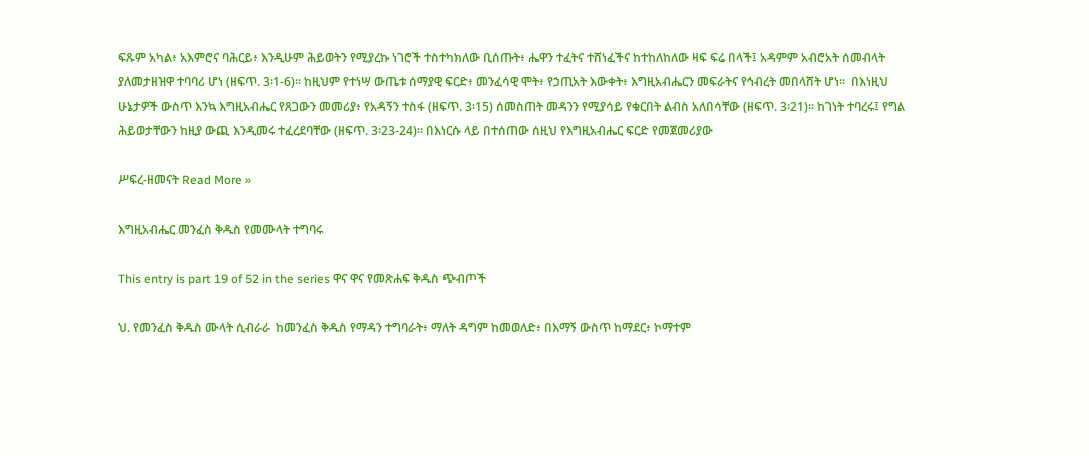ፍጹም አካል፥ አእምሮና ባሕርይ፥ እንዲሁም ሕይወትን የሚያረኩ ነገሮች ተስተካክለው ቢሰጡት፥ ሔዋን ተፈትና ተሸነፈችና ከተከለከለው ዛፍ ፍሬ በላች፤ አዳምም አብሮአት ሰመብላት ያለመታዘዝዋ ተባባሪ ሆነ (ዘፍጥ. 3፡1-6)። ከዚህም የተነሣ ውጤቱ ሰማያዊ ፍርድ፥ መንፈሳዊ ሞት፥ የኃጢአት እውቀት፥ እግዚአብሔርን መፍራትና የኅብረት መበላሸት ሆነ።  በእነዚህ ሁኔታዎች ውስጥ እንኳ እግዚአብሔር የጸጋውን መመሪያ፥ የአዳኝን ተስፋ (ዘፍጥ. 3፡15) ሰመስጠት መዳንን የሚያሳይ የቁርበት ልብስ አለበሳቸው (ዘፍጥ. 3፡21)። ከገነት ተባረሩ፤ የግል ሕይወታቸውን ከዚያ ውጪ እንዲመሩ ተፈረደባቸው (ዘፍጥ. 3፡23-24)። በእነርሱ ላይ በተሰጠው ሰዚህ የእግዚአብሔር ፍርድ የመጀመሪያው

ሥፍረ-ዘመናት Read More »

እግዚአብሔር መንፈስ ቅዱስ የመሙላት ተግባሩ

This entry is part 19 of 52 in the series ዋና ዋና የመጽሐፍ ቅዱስ ጭብጦች

ህ. የመንፈስ ቅዱስ ሙላት ሲብራራ  ከመንፈስ ቅዱስ የማዳን ተግባራት፥ ማለት ዳግም ከመወለድ፥ በእማኝ ውስጥ ከማደር፥ ኮማተም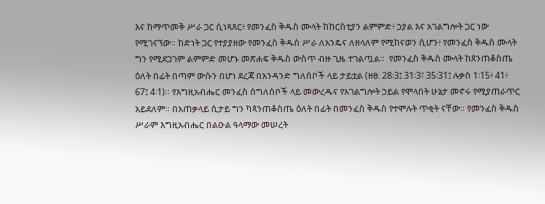እና ከማጥመቅ ሥራ ጋር ሲነጻጸር፥ የመንፈስ ቅዱስ ሙላት ከከርስቲያን ልምምድ፥ ኃያል እና አገልግሎት ጋር ነው የሚገናኘው። ከድነት ጋር የተያያዘው የመንፈስ ቅዱስ ሥራ ለአንዴና ለዘላለም የሚከናወን ሲሆን፥ የመንፈስ ቅዱስ ሙላት ግን የሚደጋገም ልምምድ መሆኑ መጽሐፍ ቅዱስ ውስጥ ብዙ ጊዜ ተገልጧል።  የመንፈስ ቅዱስ ሙላት ከጰንጠቆስጤ ዕለት በፊት በጣም ውሱን በሆነ ደረጃ በአንዳንድ ግለሰቦች ላይ ታይቷል (ዘፀ. 28፡3፤ 31፡3፣ 35፡31፤ ሉቃስ 1፡15፥ 41፥ 67፤ 4፡1)። የእግዚአብሔር መንፈስ ሰግለሰቦች ላይ መውረዱና የአገልግሎት ኃይል የሞላበት ሁኔታ መኖሩ የሚያጠራጥር አይደለም። በአጠቃላይ ሲታይ ግን ካጳንጠቆስጤ ዕለት በፊት በመንፈስ ቅዱስ የተሞሉት ጥቂት ናቸው። የመንፈስ ቅዱስ ሥራም እግዚአብሔር በልዑል ዓላማው መሠረት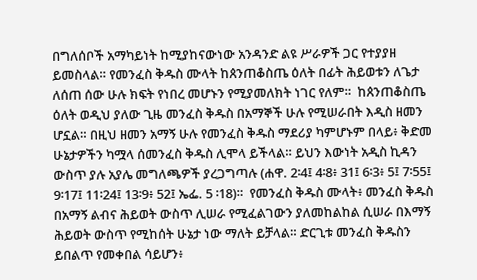በግለሰቦች አማካይነት ከሚያከናውነው አንዳንድ ልዩ ሥራዎች ጋር የተያያዘ ይመስላል። የመንፈስ ቅዱስ ሙላት ከጰንጠቆስጤ ዕለት በፊት ሕይወቱን ለጌታ ለሰጠ ሰው ሁሉ ክፍት የነበረ መሆኑን የሚያመለክት ነገር የለም።  ከጰንጠቆስጤ ዕለት ወዲህ ያለው ጊዜ መንፈስ ቅዱስ በአማኞች ሁሉ የሚሠራበት እዲስ ዘመን ሆኗል። በዚህ ዘመን አማኝ ሁሉ የመንፈስ ቅዱስ ማደሪያ ካምሆኑም በላይ፥ ቅድመ ሁኔታዎችን ካሟላ ሰመንፈስ ቅዱስ ሊሞላ ይችላል። ይህን እውነት አዲስ ኪዳን ውስጥ ያሉ አያሌ መግለጫዎች ያረጋግጣሉ (ሐዋ. 2፡4፤ 4፡8፥ 31፤ 6፡3፥ 5፤ 7፡55፤ 9፡17፤ 11፡24፤ 13፡9፥ 52፤ ኤፌ. 5 ፡18)።  የመንፈስ ቅዱስ ሙላት፥ መንፈስ ቅዱስ በአማኝ ልብና ሕይወት ውስጥ ሊሠራ የሚፈልገውን ያለመከልከል ሲሠራ በእማኝ ሕይወት ውስጥ የሚከሰት ሁኔታ ነው ማለት ይቻላል። ድርጊቱ መንፈስ ቅዱስን ይበልጥ የመቀበል ሳይሆን፥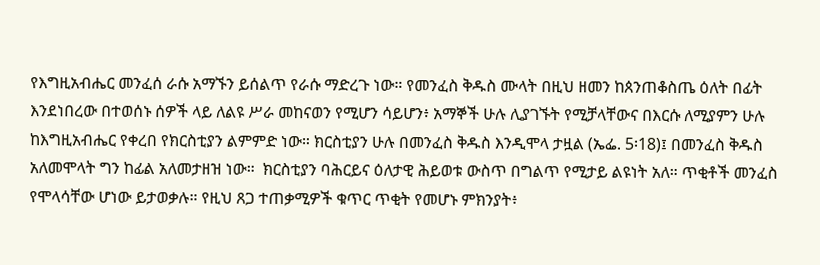የእግዚአብሔር መንፈሰ ራሱ አማኙን ይሰልጥ የራሱ ማድረጉ ነው። የመንፈስ ቅዱስ ሙላት በዚህ ዘመን ከጰንጠቆስጤ ዕለት በፊት እንደነበረው በተወሰኑ ሰዎች ላይ ለልዩ ሥራ መከናወን የሚሆን ሳይሆን፥ አማኞች ሁሉ ሊያገኙት የሚቻላቸውና በእርሱ ለሚያምን ሁሉ ከእግዚአብሔር የቀረበ የክርስቲያን ልምምድ ነው። ክርስቲያን ሁሉ በመንፈስ ቅዱስ እንዲሞላ ታዟል (ኤፌ. 5፡18)፤ በመንፈስ ቅዱስ አለመሞላት ግን ከፊል አለመታዘዝ ነው።  ክርስቲያን ባሕርይና ዕለታዊ ሕይወቱ ውስጥ በግልጥ የሚታይ ልዩነት አለ። ጥቂቶች መንፈስ የሞላሳቸው ሆነው ይታወቃሉ። የዚህ ጸጋ ተጠቃሚዎች ቁጥር ጥቂት የመሆኑ ምክንያት፥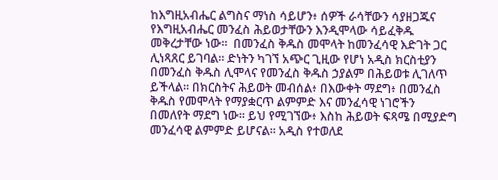ከእግዚአብሔር ልግስና ማነስ ሳይሆን፥ ሰዎች ራሳቸውን ሳያዘጋጁና የእግዚአብሔር መንፈስ ሕይወታቸውን እንዲሞላው ሳይፈቅዱ መቅረታቸው ነው።  በመንፈስ ቅዱስ መሞላት ከመንፈሳዊ እድገት ጋር ሊነጻጸር ይገባል። ድነትን ካገኘ አጭር ጊዚው የሆነ አዲስ ክርስቲያን በመንፈስ ቅዱስ ሊሞላና የመንፈስ ቅዱስ ኃያልም በሕይወቱ ሊገለጥ ይችላል። በክርስትና ሕይወት መብሰል፥ በእውቀት ማደግ፥ በመንፈስ ቅዱስ የመሞላት የማያቋርጥ ልምምድ እና መንፈሳዊ ነገሮችን በመለየት ማደግ ነው። ይህ የሚገኘው፥ እስከ ሕይወት ፍጻሜ በሚያድግ መንፈሳዊ ልምምድ ይሆናል። አዲስ የተወለደ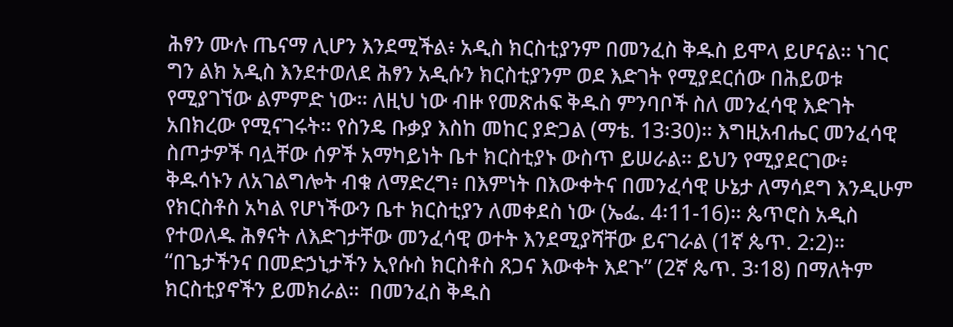ሕፃን ሙሉ ጤናማ ሊሆን እንደሚችል፥ አዲስ ክርስቲያንም በመንፈስ ቅዱስ ይሞላ ይሆናል። ነገር ግን ልክ አዲስ እንደተወለደ ሕፃን አዲሱን ክርስቲያንም ወደ እድገት የሚያደርሰው በሕይወቱ የሚያገኘው ልምምድ ነው። ለዚህ ነው ብዙ የመጽሐፍ ቅዱስ ምንባቦች ስለ መንፈሳዊ እድገት አበክረው የሚናገሩት። የስንዴ ቡቃያ እስከ መከር ያድጋል (ማቴ. 13፡30)። እግዚአብሔር መንፈሳዊ ስጦታዎች ባሏቸው ሰዎች አማካይነት ቤተ ክርስቲያኑ ውስጥ ይሠራል። ይህን የሚያደርገው፥ ቅዱሳኑን ለአገልግሎት ብቁ ለማድረግ፥ በእምነት በእውቀትና በመንፈሳዊ ሁኔታ ለማሳደግ እንዲሁም የክርስቶስ አካል የሆነችውን ቤተ ክርስቲያን ለመቀደስ ነው (ኤፌ. 4፡11-16)። ጴጥሮስ አዲስ የተወለዱ ሕፃናት ለእድገታቸው መንፈሳዊ ወተት እንደሚያሻቸው ይናገራል (1ኛ ጴጥ. 2:2)። “በጌታችንና በመድኃኒታችን ኢየሱስ ክርስቶስ ጸጋና እውቀት እደጉ” (2ኛ ጴጥ. 3፡18) በማለትም ክርስቲያኖችን ይመክራል።  በመንፈስ ቅዱስ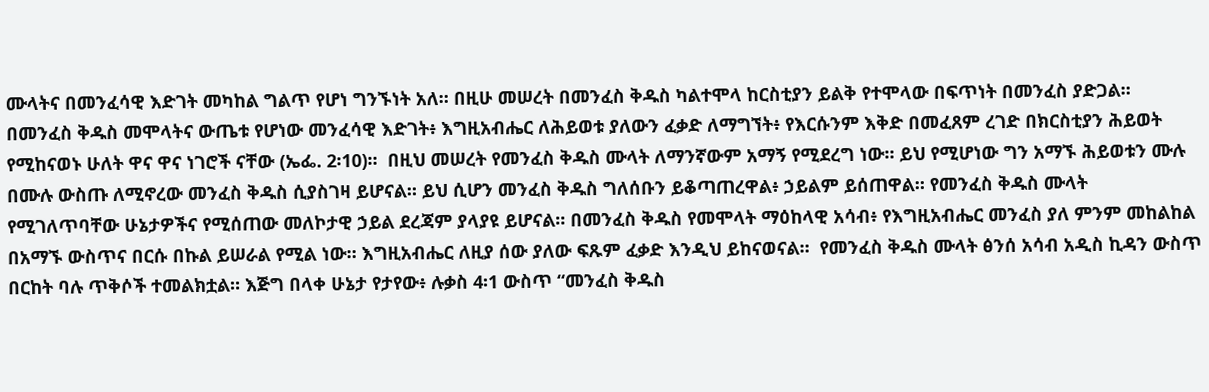ሙላትና በመንፈሳዊ እድገት መካከል ግልጥ የሆነ ግንኙነት አለ። በዚሁ መሠረት በመንፈስ ቅዱስ ካልተሞላ ከርስቲያን ይልቅ የተሞላው በፍጥነት በመንፈስ ያድጋል። በመንፈስ ቅዱስ መሞላትና ውጤቱ የሆነው መንፈሳዊ እድገት፥ እግዚአብሔር ለሕይወቱ ያለውን ፈቃድ ለማግኘት፥ የእርሱንም እቅድ በመፈጸም ረገድ በክርስቲያን ሕይወት የሚከናወኑ ሁለት ዋና ዋና ነገሮች ናቸው (ኤፌ. 2፡10)።  በዚህ መሠረት የመንፈስ ቅዱስ ሙላት ለማንኛውም አማኝ የሚደረግ ነው። ይህ የሚሆነው ግን አማኙ ሕይወቱን ሙሉ በሙሉ ውስጡ ለሚኖረው መንፈስ ቅዱስ ሲያስገዛ ይሆናል። ይህ ሲሆን መንፈስ ቅዱስ ግለሰቡን ይቆጣጠረዋል፥ ኃይልም ይሰጠዋል። የመንፈስ ቅዱስ ሙላት የሚገለጥባቸው ሁኔታዎችና የሚሰጠው መለኮታዊ ኃይል ደረጃም ያላያዩ ይሆናል። በመንፈስ ቅዱስ የመሞላት ማዕከላዊ አሳብ፥ የእግዚአብሔር መንፈስ ያለ ምንም መከልከል በአማኙ ውስጥና በርሱ በኩል ይሠራል የሚል ነው። እግዚአብሔር ለዚያ ሰው ያለው ፍጹም ፈቃድ እንዲህ ይከናወናል።  የመንፈስ ቅዱስ ሙላት ፅንሰ አሳብ አዲስ ኪዳን ውስጥ በርከት ባሉ ጥቅሶች ተመልክቷል። እጅግ በላቀ ሁኔታ የታየው፥ ሉቃስ 4፡1 ውስጥ “መንፈስ ቅዱስ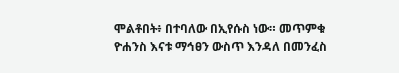ሞልቶበት፥ በተባለው በኢየሱስ ነው። መጥምቁ ዮሐንስ እናቱ ማኅፀን ውስጥ እንዳለ በመንፈስ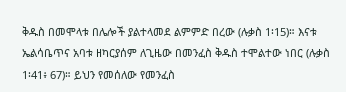ቅዱስ በመሞላቱ በሌሎች ያልተላመደ ልምምድ በረው (ሉቃስ 1፡15)። እናቱ ኤልሳቤጥና አባቱ ዘካርያሰም ለጊዜው በመንፈስ ቅዱስ ተሞልተው ነበር (ሉቃስ 1፡41፥ 67)። ይህን የመሰለው የመንፈስ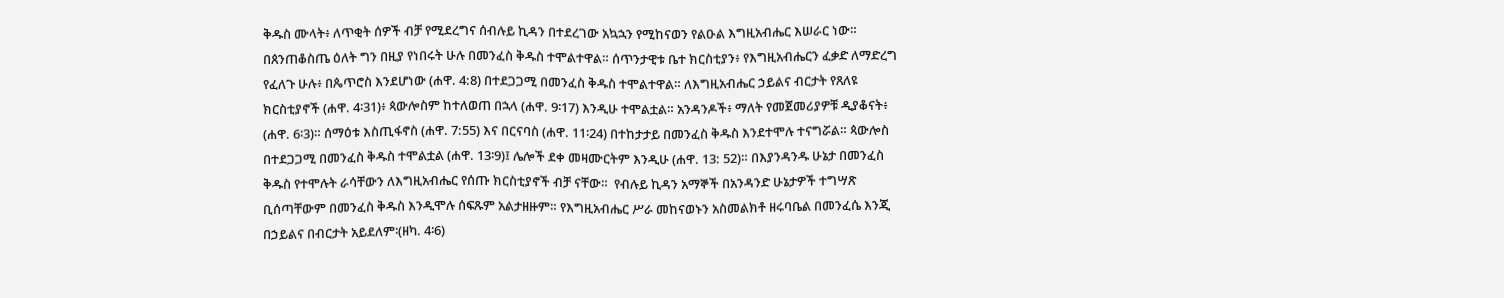ቅዱስ ሙላት፥ ለጥቂት ሰዎች ብቻ የሚደረግና ሰብሉይ ኪዳን በተደረገው አኳኋን የሚከናወን የልዑል እግዚአብሔር እሠራር ነው።  በጰንጠቆስጤ ዕለት ግን በዚያ የነበሩት ሁሉ በመንፈስ ቅዱስ ተሞልተዋል። ሰጥንታዊቱ ቤተ ክርስቲያን፥ የእግዚአብሔርን ፈቃድ ለማድረግ የፈለጉ ሁሉ፥ በጴጥሮስ እንደሆነው (ሐዋ. 4:8) በተደጋጋሚ በመንፈስ ቅዱስ ተሞልተዋል። ለእግዚአብሔር ኃይልና ብርታት የጸለዩ ክርስቲያኖች (ሐዋ. 4፡31)፥ ጳውሎስም ከተለወጠ በኋላ (ሐዋ. 9፡17) እንዲሁ ተሞልቷል። አንዳንዶች፥ ማለት የመጀመሪያዎቹ ዲያቆናት፥ (ሐዋ. 6፡3)። ሰማዕቱ እስጢፋኖስ (ሐዋ. 7:55) እና በርናባስ (ሐዋ. 11፡24) በተከታታይ በመንፈስ ቅዱስ እንደተሞሉ ተናግሯል። ጳውሎስ በተደጋጋሚ በመንፈስ ቅዱስ ተሞልቷል (ሐዋ. 13፡9)፤ ሌሎች ደቀ መዛሙርትም እንዲሁ (ሐዋ. 13: 52)። በእያንዳንዱ ሁኔታ በመንፈስ ቅዱስ የተሞሉት ራሳቸውን ለእግዚአብሔር የሰጡ ክርስቲያኖች ብቻ ናቸው።  የብሉይ ኪዳን አማኞች በአንዳንድ ሁኔታዎች ተግሣጽ ቢሰጣቸውም በመንፈስ ቅዱስ እንዲሞሉ ሰፍጹም አልታዘዙም። የእግዚአብሔር ሥራ መከናወኑን አስመልክቶ ዘሩባቤል በመንፈሴ እንጂ በኃይልና በብርታት አይደለም፡(ዘካ. 4፡6)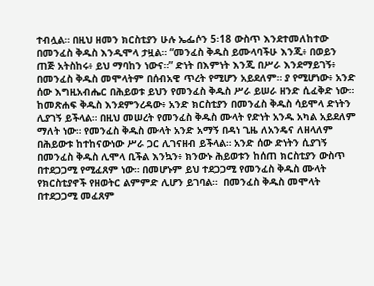ተብሏል። በዚህ ዘመን ክርስቲያን ሁሉ ኤፌሶን 5፡18 ውስጥ እንደተመለከተው በመንፈስ ቅዱስ እንዲሞላ ታዟል። “መንፈስ ቅዱስ ይሙላባችሁ እንጂ፥ በወይን ጠጅ አትስከሩ፥ ይህ ማባከን ነውና።” ድነት በእምነት እንጂ በሥራ እንደማይገኝ፥ በመንፈስ ቅዱስ መሞላትም በሰብአዊ ጥረት የሚሆን አይደለም። ያ የሚሆነው፥ አንድ ሰው እግዚአብሔር በሕይወቱ ይህን የመንፈስ ቅዱስ ሥራ ይሠራ ዘንድ ሲፈቅድ ነው። ከመጽሐፍ ቅዱስ እንደምንረዳው፥ አንድ ክርስቲያን በመንፈስ ቅዱስ ሳይሞላ ድነትን ሊያገኝ ይችላል። በዚህ መሠረት የመንፈስ ቅዱስ ሙላት የድነት አንዱ አካል አይደለም ማለት ነው። የመንፈስ ቅዱስ ሙላት አንድ አማኝ በዳነ ጊዜ ለአንዴና ለዘላለም በሕይውቱ ከተከናውነው ሥራ ጋር ሊገናዘብ ይችላል። አንድ ሰው ድነትን ሲያገኝ በመንፈስ ቅዱስ ሊሞላ ቢችል እንኳን፥ ክንውኑ ሕይወቱን ከሰጠ ክርስቲያን ውስጥ በተደጋጋሚ የሚፈጸም ነው። በመሆኑም ይህ ተደጋጋሚ የመንፈስ ቅዱስ ሙላት የክርስቲያኖች የዘወትር ልምምድ ሊሆን ይገባል።  በመንፈስ ቅዱስ መሞላት በተደጋጋሚ መፈጸም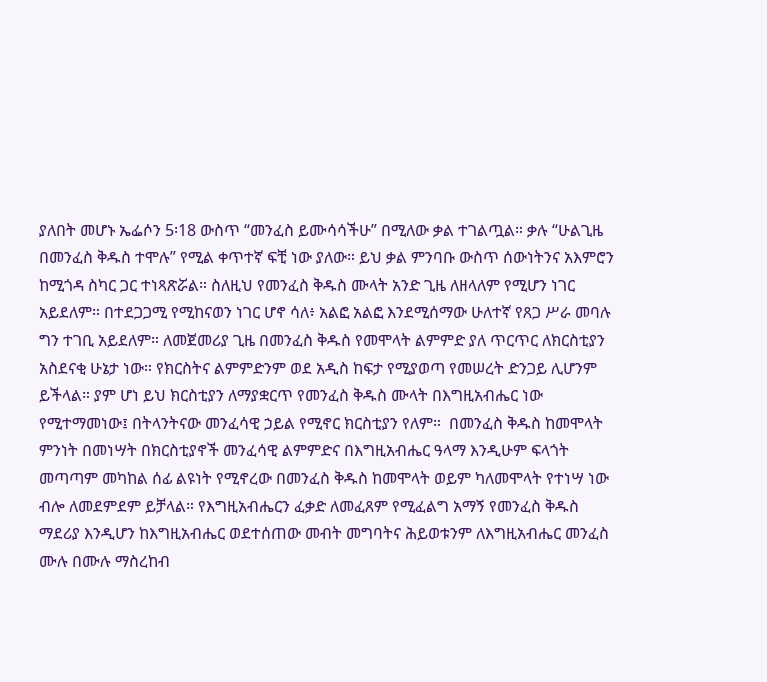ያለበት መሆኑ ኤፌሶን 5፡18 ውስጥ “መንፈስ ይሙሳሳችሁ” በሚለው ቃል ተገልጧል። ቃሉ “ሁልጊዜ በመንፈስ ቅዱስ ተሞሉ” የሚል ቀጥተኛ ፍቺ ነው ያለው። ይህ ቃል ምንባቡ ውስጥ ሰውነትንና አእምሮን ከሚጎዳ ስካር ጋር ተነጻጽሯል። ስለዚህ የመንፈስ ቅዱስ ሙላት አንድ ጊዜ ለዘላለም የሚሆን ነገር አይደለም። በተደጋጋሚ የሚከናወን ነገር ሆኖ ሳለ፥ አልፎ አልፎ እንደሚሰማው ሁለተኛ የጸጋ ሥራ መባሉ ግን ተገቢ አይደለም። ለመጀመሪያ ጊዜ በመንፈስ ቅዱስ የመሞላት ልምምድ ያለ ጥርጥር ለክርስቲያን አስደናቂ ሁኔታ ነው። የክርስትና ልምምድንም ወደ አዲስ ከፍታ የሚያወጣ የመሠረት ድንጋይ ሊሆንም ይችላል። ያም ሆነ ይህ ክርስቲያን ለማያቋርጥ የመንፈስ ቅዱስ ሙላት በእግዚአብሔር ነው የሚተማመነው፤ በትላንትናው መንፈሳዊ ኃይል የሚኖር ክርስቲያን የለም።  በመንፈስ ቅዱስ ከመሞላት ምንነት በመነሣት በክርስቲያኖች መንፈሳዊ ልምምድና በእግዚአብሔር ዓላማ እንዲሁም ፍላጎት መጣጣም መካከል ሰፊ ልዩነት የሚኖረው በመንፈስ ቅዱስ ከመሞላት ወይም ካለመሞላት የተነሣ ነው ብሎ ለመደምደም ይቻላል። የእግዚአብሔርን ፈቃድ ለመፈጸም የሚፈልግ አማኝ የመንፈስ ቅዱስ ማደሪያ እንዲሆን ከእግዚአብሔር ወደተሰጠው መብት መግባትና ሕይወቱንም ለእግዚአብሔር መንፈስ ሙሉ በሙሉ ማስረከብ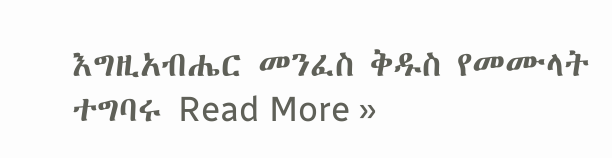እግዚአብሔር መንፈስ ቅዱስ የመሙላት ተግባሩ Read More »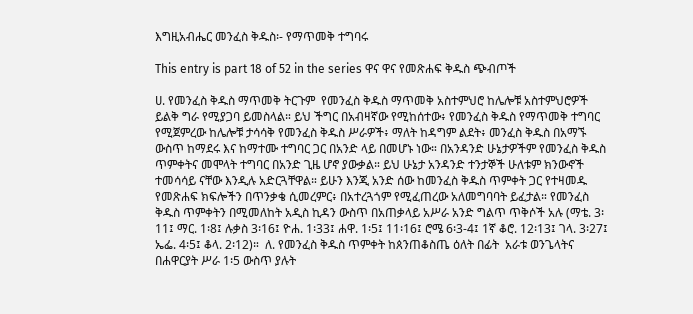እግዚአብሔር መንፈስ ቅዱስ፡- የማጥመቅ ተግባሩ

This entry is part 18 of 52 in the series ዋና ዋና የመጽሐፍ ቅዱስ ጭብጦች

ሀ. የመንፈስ ቅዱስ ማጥመቅ ትርጉም  የመንፈስ ቅዱስ ማጥመቅ አስተምህሮ ከሌሎቹ አስተምህሮዎች ይልቅ ግራ የሚያጋባ ይመስላል። ይህ ችግር በአብዛኛው የሚከሰተው፥ የመንፈስ ቅዱስ የማጥመቅ ተግባር የሚጀምረው ከሌሎቹ ታሳሳቅ የመንፈስ ቅዱስ ሥራዎች፥ ማለት ከዳግም ልደት፥ መንፈስ ቅዱስ በአማኙ ውስጥ ከማደሩ እና ከማተሙ ተግባር ጋር በአንድ ላይ በመሆኑ ነው። በአንዳንድ ሁኔታዎችም የመንፈስ ቅዱስ ጥምቀትና መሞላት ተግባር በአንድ ጊዜ ሆኖ ያውቃል። ይህ ሁኔታ አንዳንድ ተንታኞች ሁለቱም ክንውኖች ተመሳሳይ ናቸው እንዲሉ አድርጓቸዋል። ይሁን እንጂ አንድ ሰው ከመንፈስ ቅዱስ ጥምቀት ጋር የተዛመዱ የመጽሐፍ ክፍሎችን በጥንቃቄ ሲመረምር፥ በአተረጓጎም የሚፈጠረው አለመግባባት ይፈታል። የመንፈስ ቅዱስ ጥምቀትን በሚመለከት አዲስ ኪዳን ውስጥ በአጠቃላይ አሥራ አንድ ግልጥ ጥቅሶች አሉ (ማቴ. 3፡11፤ ማር. 1፡8፤ ሉቃስ 3፡16፤ ዮሐ. 1፡33፤ ሐዋ. 1፡5፤ 11፡16፤ ሮሜ 6፡3-4፤ 1ኛ ቆሮ. 12፡13፤ ገላ. 3፡27፤ ኤፌ. 4፡5፤ ቆላ. 2፡12)።  ለ. የመንፈስ ቅዱስ ጥምቀት ከጰንጠቆስጤ ዕለት በፊት  አራቱ ወንጌላትና በሐዋርያት ሥራ 1፡5 ውስጥ ያሉት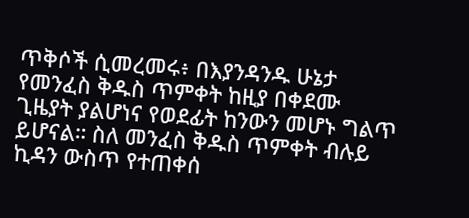ጥቅሶች ሲመረመሩ፥ በእያንዳንዱ ሁኔታ የመንፈስ ቅዱስ ጥምቀት ከዚያ በቀደሙ ጊዜያት ያልሆነና የወደፊት ከንውን መሆኑ ግልጥ ይሆናል። ስለ መንፈስ ቅዱስ ጥምቀት ብሉይ ኪዳን ውስጥ የተጠቀሰ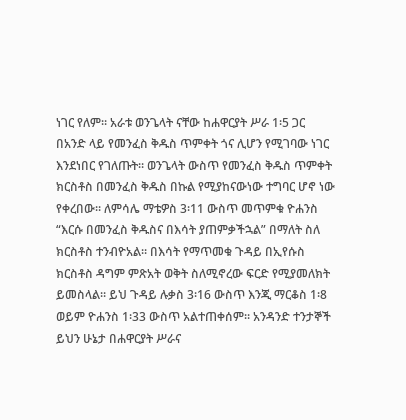ነገር የለም። አራቱ ወንጌላት ናቸው ከሐዋርያት ሥራ 1፡5 ጋር በአንድ ላይ የመንፈስ ቅዱስ ጥምቀት ጎና ሊሆን የሚገባው ነገር እንደነበር የገለጡት። ወንጌላት ውስጥ የመንፈስ ቅዱስ ጥምቀት ክርስቶስ በመንፈስ ቅዱስ በኩል የሚያከናውነው ተግባር ሆኖ ነው የቀረበው። ለምሳሌ ማቴዎስ 3፡11 ውስጥ መጥምቁ ዮሐንስ “እርሱ በመንፈስ ቅዱስና በእሳት ያጠምቃችኋል” በማለት ስለ ክርስቶስ ተንብዮአል። በእሳት የማጥመቁ ጉዳይ በኢየሱስ ክርስቶስ ዳግም ምጽአት ወቅት ስለሚኖረው ፍርድ የሚያመለክት ይመስላል። ይህ ጉዳይ ሉቃስ 3፡16 ውስጥ እንጂ ማርቆስ 1፡8 ወይም ዮሐንስ 1፡33 ውስጥ አልተጠቀሰም። አንዳንድ ተንታኞች ይህን ሁኔታ በሐዋርያት ሥራና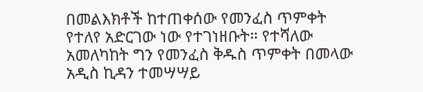በመልእክቶች ከተጠቀሰው የመንፈስ ጥምቀት የተለየ አድርገው ነው የተገነዘቡት። የተሻለው አመለካከት ግን የመንፈስ ቅዱስ ጥምቀት በመላው አዲስ ኪዳን ተመሣሣይ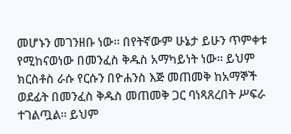መሆኑን መገንዘቡ ነው። በየትኛውም ሁኔታ ይሁን ጥምቀቱ የሚከናወነው በመንፈስ ቅዱስ አማካይነት ነው። ይህም ክርስቶስ ራሱ የርሱን በዮሐንስ እጅ መጠመቅ ከአማኞች ወደፊት በመንፈስ ቅዱስ መጠመቅ ጋር ባነጻጸረበት ሥፍራ ተገልጧል። ይህም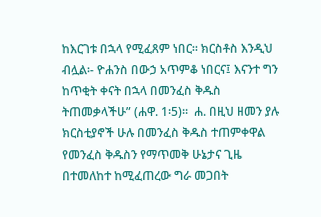ከእርገቱ በኋላ የሚፈጸም ነበር። ክርስቶስ እንዲህ ብሏል፡- ዮሐንስ በውኃ አጥምቆ ነበርና፤ እናንተ ግን ከጥቂት ቀናት በኋላ በመንፈስ ቅዱስ ትጠመቃላችሁ” (ሐዋ. 1፡5)።  ሐ. በዚህ ዘመን ያሉ ክርስቲያኖች ሁሉ በመንፈስ ቅዱስ ተጠምቀዋል  የመንፈስ ቅዱስን የማጥመቅ ሁኔታና ጊዜ በተመለከተ ከሚፈጠረው ግራ መጋበት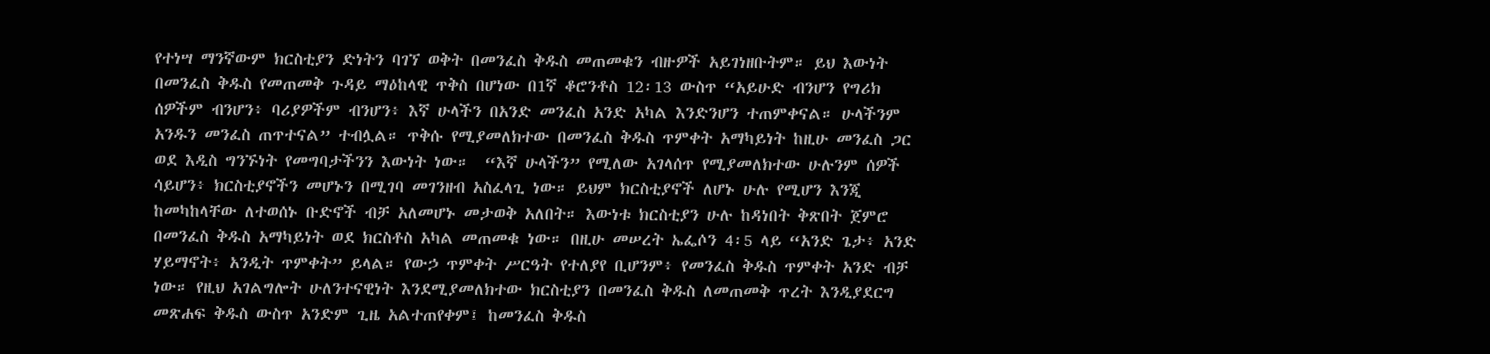የተነሣ ማንኛውም ክርስቲያን ድነትን ባገኘ ወቅት በመንፈስ ቅዱስ መጠመቁን ብዙዎች አይገነዘቡትም። ይህ እውነት በመንፈስ ቅዱስ የመጠመቅ ጉዳይ ማዕከላዊ ጥቅስ በሆነው በ1ኛ ቆሮንቶስ 12፡13 ውስጥ “አይሁድ ብንሆን የግሪክ ሰዎችም ብንሆን፥ ባሪያዎችም ብንሆን፥ እኛ ሁላችን በአንድ መንፈስ አንድ አካል እንድንሆን ተጠምቀናል። ሁላችንም አንዱን መንፈስ ጠጥተናል” ተብሏል። ጥቅሱ የሚያመለክተው በመንፈስ ቅዱስ ጥምቀት አማካይነት ከዚሁ መንፈስ ጋር ወደ እዲስ ግንኙነት የመግባታችንን እውነት ነው።  “እኛ ሁላችን” የሚለው አገላሰጥ የሚያመለክተው ሁሉንም ሰዎች ሳይሆን፥ ክርስቲያኖችን መሆኑን በሚገባ መገንዘብ አስፈላጊ ነው። ይህም ክርስቲያኖች ለሆኑ ሁሉ የሚሆን እንጂ ከመካከላቸው ለተወሰኑ ቡድኖች ብቻ አለመሆኑ መታወቅ አለበት። እውነቱ ክርስቲያን ሁሉ ከዳነበት ቅጽበት ጀምሮ በመንፈስ ቅዱስ አማካይነት ወደ ክርስቶስ አካል መጠመቁ ነው። በዚሁ መሠረት ኤፌሶን 4፡5 ላይ “አንድ ጌታ፥ አንድ ሃይማኖት፥ አንዲት ጥምቀት” ይላል። የውኃ ጥምቀት ሥርዓት የተለያየ ቢሆንም፥ የመንፈስ ቅዱስ ጥምቀት አንድ ብቻ ነው። የዚህ አገልግሎት ሁለንተናዊነት እንደሚያመለክተው ክርስቲያን በመንፈስ ቅዱስ ለመጠመቅ ጥረት እንዲያደርግ መጽሐፍ ቅዱስ ውስጥ አንድም ጊዜ አልተጠየቀም፤ ከመንፈስ ቅዱስ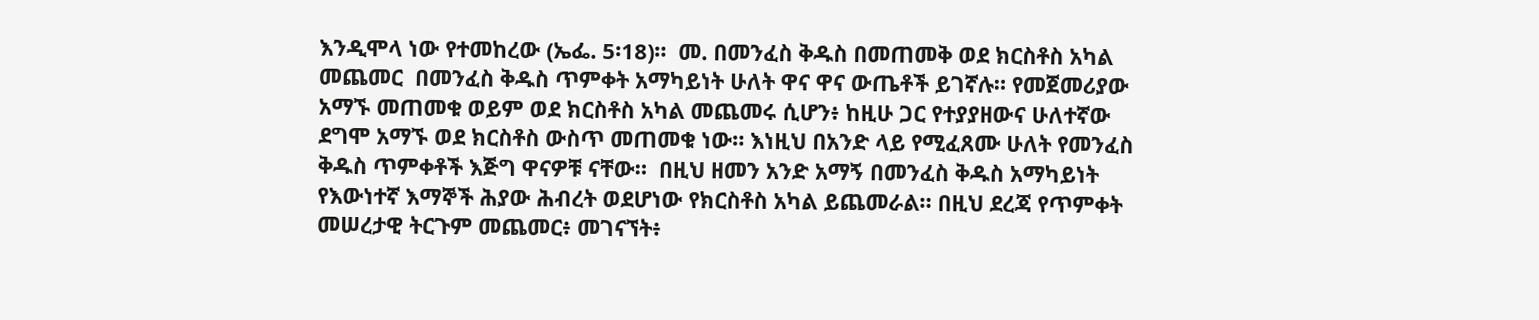እንዲሞላ ነው የተመከረው (ኤፌ. 5፡18)።  መ. በመንፈስ ቅዱስ በመጠመቅ ወደ ክርስቶስ አካል መጨመር  በመንፈስ ቅዱስ ጥምቀት አማካይነት ሁለት ዋና ዋና ውጤቶች ይገኛሉ። የመጀመሪያው አማኙ መጠመቁ ወይም ወደ ክርስቶስ አካል መጨመሩ ሲሆን፥ ከዚሁ ጋር የተያያዘውና ሁለተኛው ደግሞ አማኙ ወደ ክርስቶስ ውስጥ መጠመቁ ነው። እነዚህ በአንድ ላይ የሚፈጸሙ ሁለት የመንፈስ ቅዱስ ጥምቀቶች እጅግ ዋናዎቹ ናቸው።  በዚህ ዘመን አንድ አማኝ በመንፈስ ቅዱስ አማካይነት የእውነተኛ እማኞች ሕያው ሕብረት ወደሆነው የክርስቶስ አካል ይጨመራል። በዚህ ደረጃ የጥምቀት መሠረታዊ ትርጉም መጨመር፥ መገናኘት፥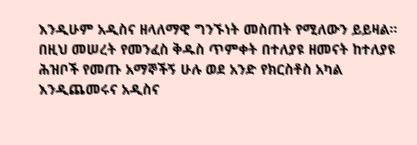እንዲሁም አዲስና ዘላለማዊ ግንኙነት መስጠት የሚለውን ይይዛል። በዚህ መሠረት የመንፈስ ቅዱስ ጥምቀት በተለያዩ ዘመናት ከተለያዩ ሕዝቦች የመጡ አማኞችኝ ሁሉ ወደ አንድ የክርስቶስ አካል እንዲጨመሩና አዲስና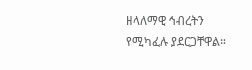ዘላለማዊ ኅብረትን የሚካፈሉ ያደርጋቸዋል።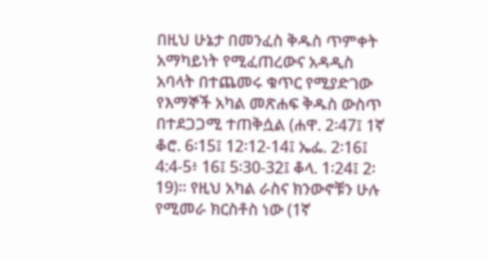በዚህ ሁኔታ በመንፈስ ቅዱስ ጥምቀት አማካይነት የሚፈጠረውና አዳዲስ አባላት በተጨመሩ ቁጥር የሚያድገው የእማኞች አካል መጽሐፍ ቅዱስ ውስጥ በተደጋጋሚ ተጠቅሷል (ሐዋ. 2፡47፤ 1ኛ ቆሮ. 6፡15፤ 12፡12-14፤ ኤፌ. 2፡16፤ 4:4-5፥ 16፤ 5፡30-32፤ ቆላ. 1፡24፤ 2፡19)። የዚህ አካል ራስና ክንውኖቹን ሁሉ የሚመራ ክርስቶስ ነው (1ኛ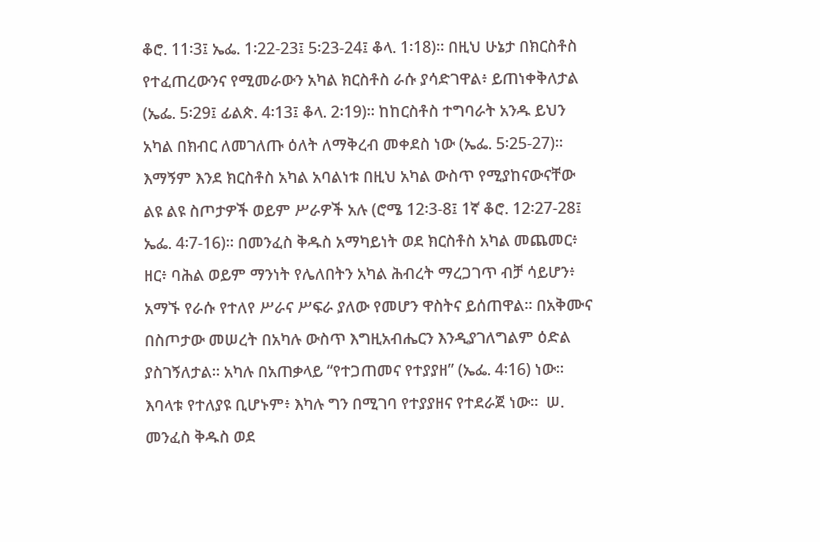ቆሮ. 11፡3፤ ኤፌ. 1፡22-23፤ 5፡23-24፤ ቆላ. 1፡18)። በዚህ ሁኔታ በክርስቶስ የተፈጠረውንና የሚመራውን አካል ክርስቶስ ራሱ ያሳድገዋል፥ ይጠነቀቅለታል (ኤፌ. 5፡29፤ ፊልጵ. 4፡13፤ ቆላ. 2፡19)። ከከርስቶስ ተግባራት አንዱ ይህን አካል በክብር ለመገለጡ ዕለት ለማቅረብ መቀደስ ነው (ኤፌ. 5፡25-27)።  እማኝም እንደ ክርስቶስ አካል አባልነቱ በዚህ አካል ውስጥ የሚያከናውናቸው ልዩ ልዩ ስጦታዎች ወይም ሥራዎች አሉ (ሮሜ 12፡3-8፤ 1ኛ ቆሮ. 12፡27-28፤ ኤፌ. 4፡7-16)። በመንፈስ ቅዱስ አማካይነት ወደ ክርስቶስ አካል መጨመር፥ ዘር፥ ባሕል ወይም ማንነት የሌለበትን አካል ሕብረት ማረጋገጥ ብቻ ሳይሆን፥ አማኙ የራሱ የተለየ ሥራና ሥፍራ ያለው የመሆን ዋስትና ይሰጠዋል። በአቅሙና በስጦታው መሠረት በአካሉ ውስጥ እግዚአብሔርን እንዲያገለግልም ዕድል ያስገኝለታል። አካሉ በአጠቃላይ “የተጋጠመና የተያያዘ” (ኤፌ. 4፡16) ነው። እባላቱ የተለያዩ ቢሆኑም፥ እካሉ ግን በሚገባ የተያያዘና የተደራጀ ነው።  ሠ. መንፈስ ቅዱስ ወደ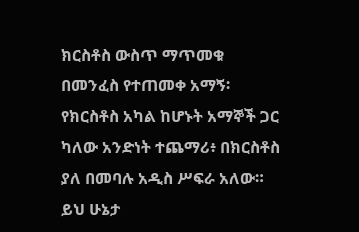ክርስቶስ ውስጥ ማጥመቁ  በመንፈስ የተጠመቀ አማኝ፡የክርስቶስ አካል ከሆኑት አማኞች ጋር ካለው አንድነት ተጨማሪ፥ በክርስቶስ ያለ በመባሉ አዲስ ሥፍራ አለው። ይህ ሁኔታ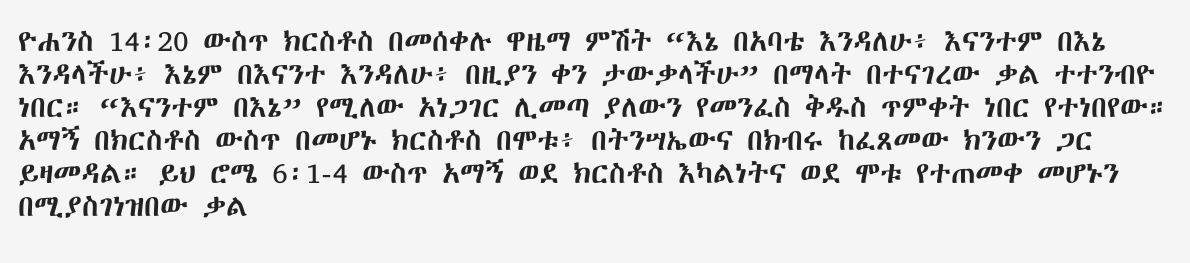ዮሐንስ 14፡20 ውስጥ ክርስቶስ በመሰቀሉ ዋዜማ ምሽት “እኔ በአባቴ እንዳለሁ፥ እናንተም በእኔ እንዳላችሁ፥ እኔም በእናንተ እንዳለሁ፥ በዚያን ቀን ታውቃላችሁ” በማላት በተናገረው ቃል ተተንብዮ ነበር። “እናንተም በእኔ” የሚለው አነጋገር ሊመጣ ያለውን የመንፈስ ቅዱስ ጥምቀት ነበር የተነበየው።  አማኝ በክርስቶስ ውስጥ በመሆኑ ክርስቶስ በሞቱ፥ በትንሣኤውና በክብሩ ከፈጸመው ክንውን ጋር ይዛመዳል። ይህ ሮሜ 6፡1-4 ውስጥ አማኝ ወደ ክርስቶስ እካልነትና ወደ ሞቱ የተጠመቀ መሆኑን በሚያስገነዝበው ቃል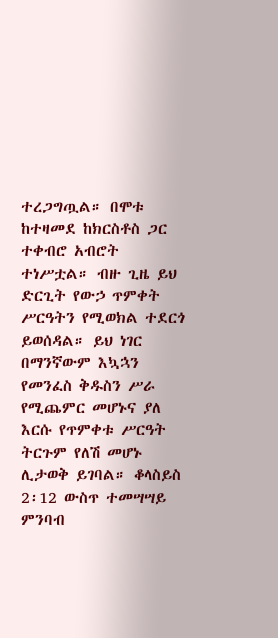ተረጋግጧል። በሞቱ ከተዛመደ ከክርስቶስ ጋር ተቀብሮ አብሮት ተነሥቷል። ብዙ ጊዜ ይህ ድርጊት የውኃ ጥምቀት ሥርዓትን የሚወክል ተደርጎ ይወሰዳል። ይህ ነገር በማንኛውም እኳኋን የመንፈስ ቅዱስን ሥራ የሚጨምር መሆኑና ያለ እርሱ የጥምቀቱ ሥርዓት ትርጉም የለሽ መሆኑ ሊታወቅ ይገባል። ቆላስይስ 2፡12 ውስጥ ተመሣሣይ ምንባብ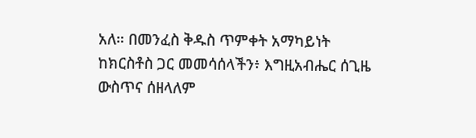አለ። በመንፈስ ቅዱስ ጥምቀት አማካይነት ከክርስቶስ ጋር መመሳሰላችን፥ እግዚአብሔር ሰጊዜ ውስጥና ሰዘላለም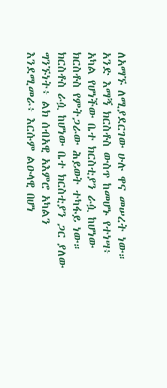ለአማኙ ለሚያደርገው ሁሉ ዋና መሠረት ነው።  አንድ እማኝ ክርስቶስ ውስጥ ከመሆኑ የተነሣ፥ አካል የሆነችው ቤተ ክርስቲያን ራሷ ከሆነው ክርስቶስ የምትጋራው ሕይወት ተካፋይ ነው። ክርስቶስ ራሷ ከሆነው ቤተ ክርስቲያን ጋር ያለው ግንኙነት፥ ልክ ሰብአዊ አእምሮ አካልን እንደሚመራ፥ እርሱም ልዑላዊ በሆነ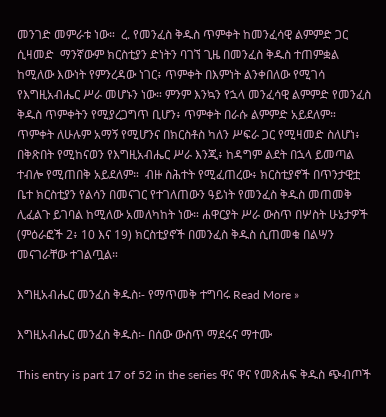መንገድ መምራቱ ነው።  ረ. የመንፈስ ቅዱስ ጥምቀት ከመንፈሳዊ ልምምድ ጋር ሲዛመድ  ማንኛውም ክርስቲያን ድነትን ባገኘ ጊዜ በመንፈስ ቅዱስ ተጠምቋል ከሚለው እውነት የምንረዳው ነገር፥ ጥምቀት በእምነት ልንቀበለው የሚገሳ የእግዚአብሔር ሥራ መሆኑን ነው። ምንም እንኳን የኋላ መንፈሳዊ ልምምድ የመንፈስ ቅዱስ ጥምቀትን የሚያረጋግጥ ቢሆን፥ ጥምቀት በራሱ ልምምድ አይደለም። ጥምቀት ለሁሉም አማኝ የሚሆንና በክርስቶስ ካለን ሥፍራ ጋር የሚዛመድ ስለሆነ፥ በቅጽበት የሚከናወን የእግዚአብሔር ሥራ እንጂ፥ ከዳግም ልደት በኋላ ይመጣል ተብሎ የሚጠበቅ አይደለም።  ብዙ ስሕተት የሚፈጠረው፥ ክርስቲያኖች በጥንታዊቷ ቤተ ክርስቲያን የልሳን በመናገር የተገለጠውን ዓይነት የመንፈስ ቅዱስ መጠመቅ ሊፈልጉ ይገባል ከሚለው አመለካከት ነው። ሐዋርያት ሥራ ውስጥ በሦስት ሁኔታዎች (ምዕራፎች 2፥ 10 እና 19) ክርስቲያኖች በመንፈስ ቅዱስ ሲጠመቁ በልሣን መናገራቸው ተገልጧል።

እግዚአብሔር መንፈስ ቅዱስ፡- የማጥመቅ ተግባሩ Read More »

እግዚአብሔር መንፈስ ቅዱስ፡- በሰው ውስጥ ማደሩና ማተሙ

This entry is part 17 of 52 in the series ዋና ዋና የመጽሐፍ ቅዱስ ጭብጦች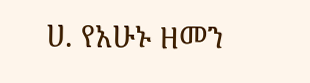ሀ. የአሁኑ ዘመን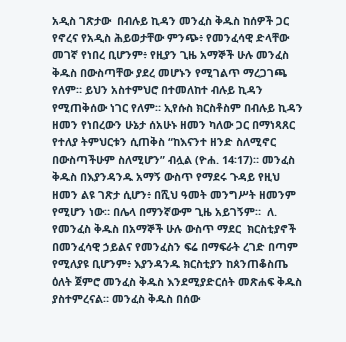አዲስ ገጽታው  በብሉይ ኪዳን መንፈስ ቅዱስ ከሰዎች ጋር የኖረና የአዲስ ሕይወታቸው ምንጭ፥ የመንፈሳዊ ድላቸው መገኛ የነበረ ቢሆንም፥ የዚያን ጊዜ አማኞች ሁሉ መንፈስ ቅዱስ በውስጣቸው ያደረ መሆኑን የሚገልጥ ማረጋገጫ የለም። ይህን አስተምህሮ በተመለከተ ብሉይ ኪዳን የሚጠቅሰው ነገር የለም። ኢየሱስ ክርስቶስም በብሉይ ኪዳን ዘመን የነበረውን ሁኔታ ሰአሁኑ ዘመን ካለው ጋር በማነጻጸር የተለያ ትምህርቱን ሲጠቅስ “ከእናንተ ዘንድ ስለሚኖር በውስጣችሁም ስለሚሆን” ብሏል (ዮሐ. 14፡17)። መንፈስ ቅዱስ በእያንዳንዱ አማኝ ውስጥ የማደሩ ጉዳይ የዚህ ዘመን ልዩ ገጽታ ሲሆን፥ በሺህ ዓመት መንግሥት ዘመንም የሚሆን ነው። በሌላ በማንኛውም ጊዜ አይገኝም።  ለ. የመንፈስ ቅዱስ በአማኞች ሁሉ ውስጥ ማደር  ክርስቲያኖች በመንፈሳዊ ኃይልና የመንፈስን ፍሬ በማፍራት ረገድ በጣም የሚለያዩ ቢሆንም፥ እያንዳንዱ ክርስቲያን ከጰንጠቆስጤ ዕለት ጀምሮ መንፈስ ቅዱስ እንደሚያድርሰት መጽሐፍ ቅዱስ ያስተምረናል። መንፈስ ቅዱስ በሰው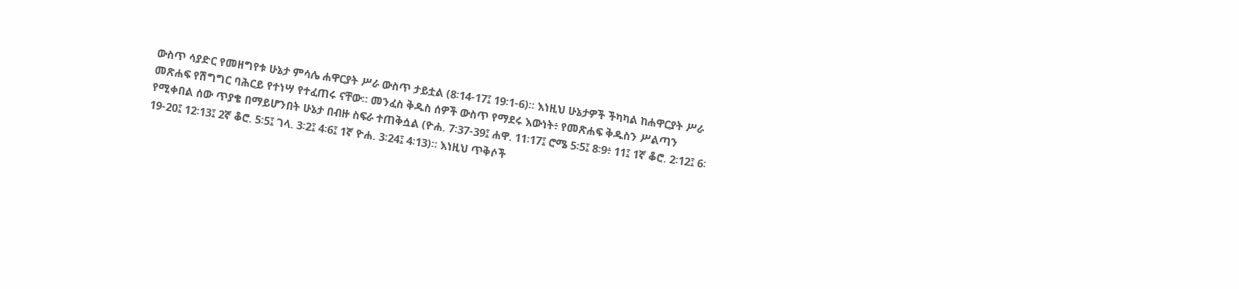ውስጥ ሳያድር የመዘግየቱ ሁኔታ ምሳሌ ሐዋርያት ሥራ ውስጥ ታይቷል (8፡14-17፤ 19፡1-6)። እነዚህ ሁኔታዎች ችካካል ከሐዋርያት ሥራ መጽሐፍ የሽግግር ባሕርይ የተነሣ የተፈጠሩ ናቸው። መንፈስ ቅዱስ ሰዎች ውስጥ የማደሩ እውነት፥ የመጽሐፍ ቅዱስን ሥልጣን የሚቀበል ሰው ጥያቄ በማይሆንበት ሁኔታ በብዙ ስፍራ ተጠቅሷል (ዮሐ. 7፡37-39፤ ሐዋ. 11፡17፤ ሮሜ 5፡5፤ 8፡9፥ 11፤ 1ኛ ቆሮ. 2፡12፤ 6፡19-20፤ 12፡13፤ 2ኛ ቆሮ. 5፡5፤ ገላ. 3፡2፤ 4፡6፤ 1ኛ ዮሐ. 3፡24፤ 4፡13)። እነዚህ ጥቅሶች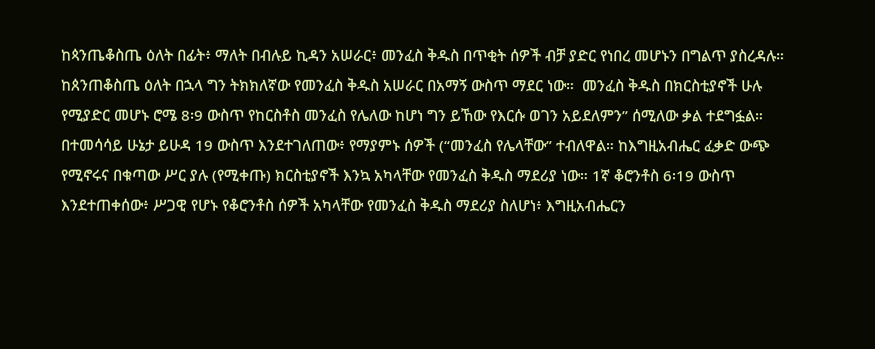ከጳንጤቆስጤ ዕለት በፊት፥ ማለት በብሉይ ኪዳን አሠራር፥ መንፈስ ቅዱስ በጥቂት ሰዎች ብቻ ያድር የነበረ መሆኑን በግልጥ ያስረዳሉ። ከጰንጠቆስጤ ዕለት በኋላ ግን ትክክለኛው የመንፈስ ቅዱስ አሠራር በአማኝ ውስጥ ማደር ነው።  መንፈስ ቅዱስ በክርስቲያኖች ሁሉ የሚያድር መሆኑ ሮሜ 8፡9 ውስጥ የከርስቶስ መንፈስ የሌለው ከሆነ ግን ይኸው የእርሱ ወገን አይደለምን” ሰሚለው ቃል ተደግፏል። በተመሳሳይ ሁኔታ ይሁዳ 19 ውስጥ እንደተገለጠው፥ የማያምኑ ሰዎች (“መንፈስ የሌላቸው” ተብለዋል። ከእግዚአብሔር ፈቃድ ውጭ የሚኖሩና በቁጣው ሥር ያሉ (የሚቀጡ) ክርስቲያኖች እንኳ አካላቸው የመንፈስ ቅዱስ ማደሪያ ነው። 1ኛ ቆሮንቶስ 6፡19 ውስጥ እንደተጠቀሰው፥ ሥጋዊ የሆኑ የቆሮንቶስ ሰዎች አካላቸው የመንፈስ ቅዱስ ማደሪያ ስለሆነ፥ እግዚአብሔርን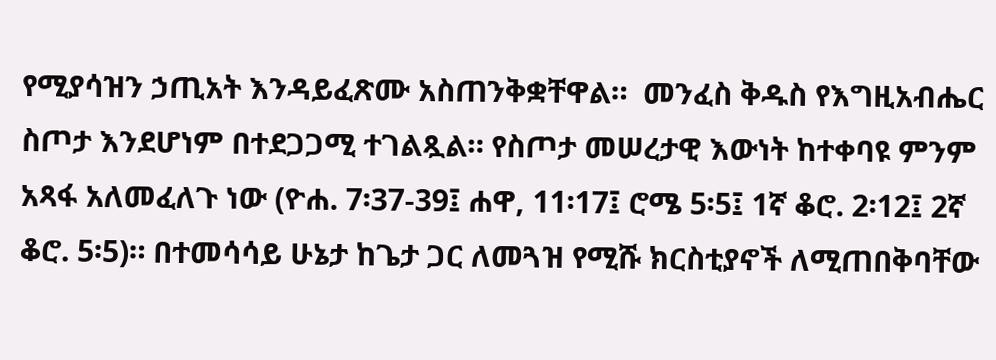የሚያሳዝን ኃጢአት እንዳይፈጽሙ አስጠንቅቋቸዋል።  መንፈስ ቅዱስ የእግዚአብሔር ስጦታ እንደሆነም በተደጋጋሚ ተገልጿል። የስጦታ መሠረታዊ እውነት ከተቀባዩ ምንም አጻፋ አለመፈለጉ ነው (ዮሐ. 7፡37-39፤ ሐዋ, 11፡17፤ ሮሜ 5፡5፤ 1ኛ ቆሮ. 2፡12፤ 2ኛ ቆሮ. 5፡5)። በተመሳሳይ ሁኔታ ከጌታ ጋር ለመጓዝ የሚሹ ክርስቲያኖች ለሚጠበቅባቸው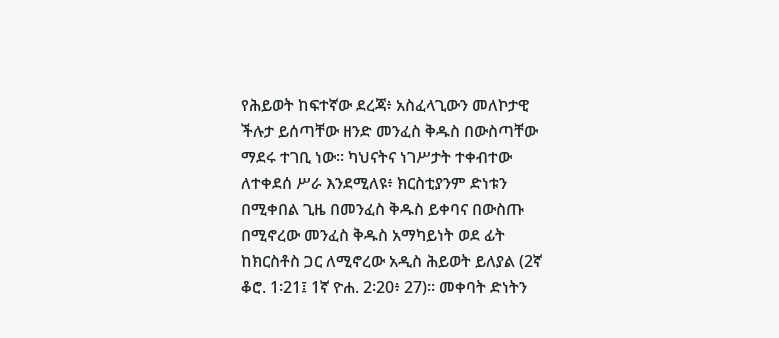የሕይወት ከፍተኛው ደረጃ፥ አስፈላጊውን መለኮታዊ ችሉታ ይሰጣቸው ዘንድ መንፈስ ቅዱስ በውስጣቸው ማደሩ ተገቢ ነው። ካህናትና ነገሥታት ተቀብተው ለተቀደሰ ሥራ እንደሚለዩ፥ ክርስቲያንም ድነቱን በሚቀበል ጊዜ በመንፈስ ቅዱስ ይቀባና በውስጡ በሚኖረው መንፈስ ቅዱስ አማካይነት ወደ ፊት ከክርስቶስ ጋር ለሚኖረው አዲስ ሕይወት ይለያል (2ኛ ቆሮ. 1፡21፤ 1ኛ ዮሐ. 2፡20፥ 27)። መቀባት ድነትን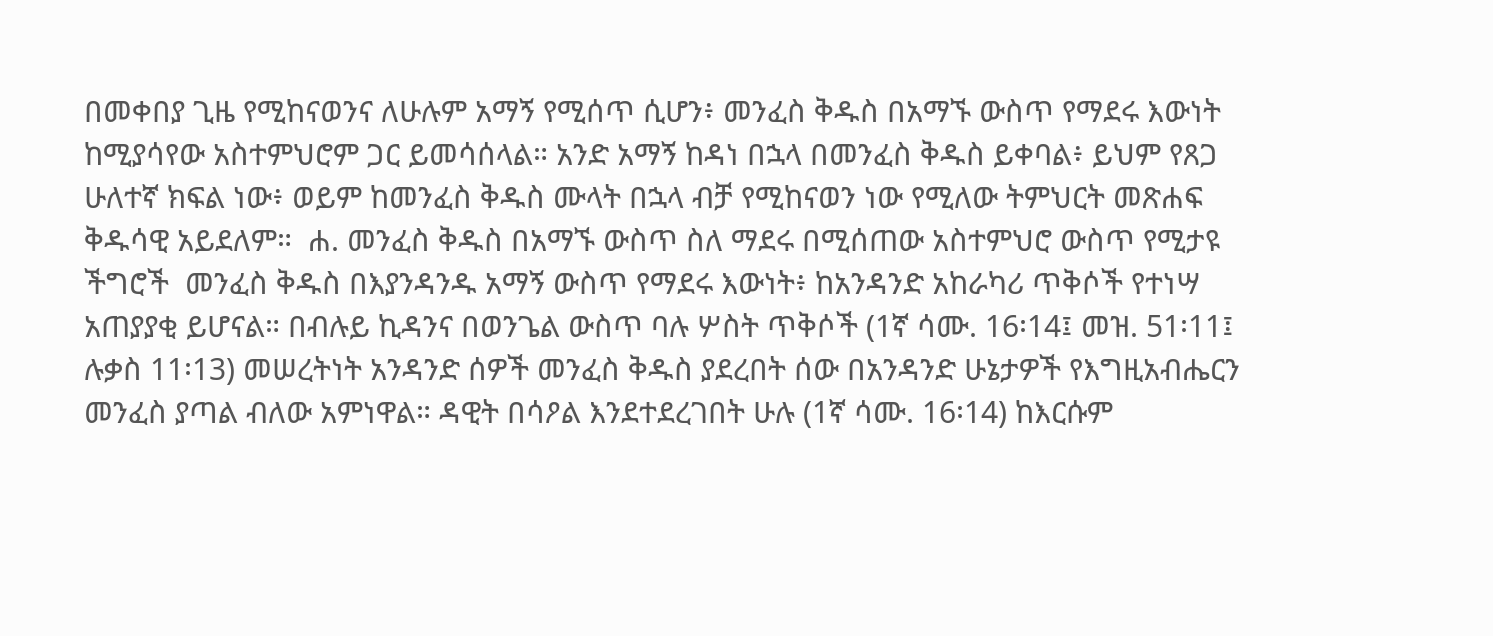በመቀበያ ጊዜ የሚከናወንና ለሁሉም አማኝ የሚሰጥ ሲሆን፥ መንፈስ ቅዱስ በአማኙ ውስጥ የማደሩ እውነት ከሚያሳየው አስተምህሮም ጋር ይመሳሰላል። አንድ አማኝ ከዳነ በኋላ በመንፈስ ቅዱስ ይቀባል፥ ይህም የጸጋ ሁለተኛ ክፍል ነው፥ ወይም ከመንፈስ ቅዱስ ሙላት በኋላ ብቻ የሚከናወን ነው የሚለው ትምህርት መጽሐፍ ቅዱሳዊ አይደለም።  ሐ. መንፈስ ቅዱስ በአማኙ ውስጥ ስለ ማደሩ በሚሰጠው አስተምህሮ ውስጥ የሚታዩ ችግሮች  መንፈስ ቅዱስ በእያንዳንዱ አማኝ ውስጥ የማደሩ እውነት፥ ከአንዳንድ አከራካሪ ጥቅሶች የተነሣ አጠያያቂ ይሆናል። በብሉይ ኪዳንና በወንጌል ውስጥ ባሉ ሦስት ጥቅሶች (1ኛ ሳሙ. 16፡14፤ መዝ. 51፡11፤ ሉቃስ 11፡13) መሠረትነት አንዳንድ ሰዎች መንፈስ ቅዱስ ያደረበት ሰው በአንዳንድ ሁኔታዎች የእግዚአብሔርን መንፈስ ያጣል ብለው አምነዋል። ዳዊት በሳዖል እንደተደረገበት ሁሉ (1ኛ ሳሙ. 16፡14) ከእርሱም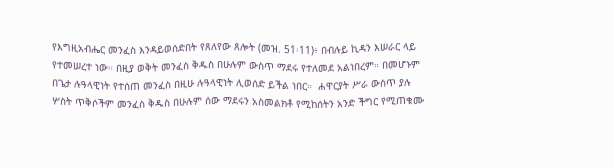የእግዚአብሔር መንፈስ እንዳይወሰድበት የጸለየው ጸሎት (መዝ. 51፡11)፥ በብሉይ ኪዳን እሠራር ላይ የተመሠረተ ነው። በዚያ ወቅት መንፈስ ቅዱስ በሁሉም ውስጥ ማደሩ የተለመደ አልነበረም። በመሆኑም በጌታ ሉዓላዊነት የተሰጠ መንፈስ በዚሁ ሉዓላዊነት ሊወሰድ ይችል ነበር።  ሐዋርያት ሥራ ውስጥ ያሉ ሦስት ጥቅሶችም መንፈስ ቅዱስ በሁሉም ሰው ማደሩን አስመልክቶ የሚከሰትን አንድ ችግር የሚጠቁሙ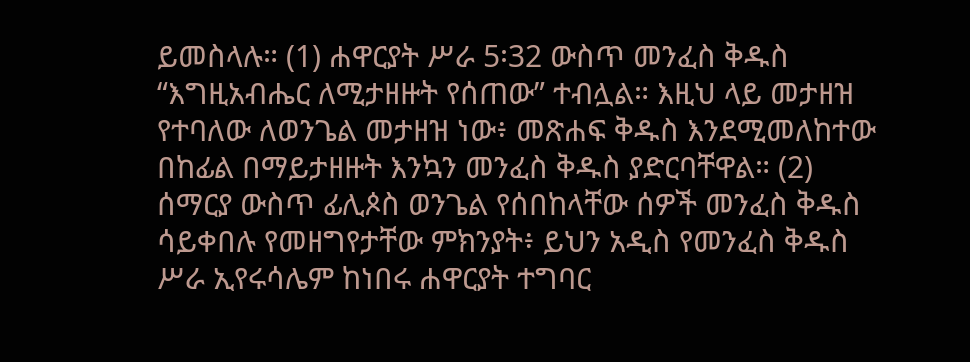ይመስላሉ። (1) ሐዋርያት ሥራ 5፡32 ውስጥ መንፈስ ቅዱስ “እግዚአብሔር ለሚታዘዙት የሰጠው” ተብሏል። እዚህ ላይ መታዘዝ የተባለው ለወንጌል መታዘዝ ነው፥ መጽሐፍ ቅዱስ እንደሚመለከተው በከፊል በማይታዘዙት እንኳን መንፈስ ቅዱስ ያድርባቸዋል። (2) ሰማርያ ውስጥ ፊሊጶስ ወንጌል የሰበከላቸው ሰዎች መንፈስ ቅዱስ ሳይቀበሉ የመዘግየታቸው ምክንያት፥ ይህን አዲስ የመንፈስ ቅዱስ ሥራ ኢየሩሳሌም ከነበሩ ሐዋርያት ተግባር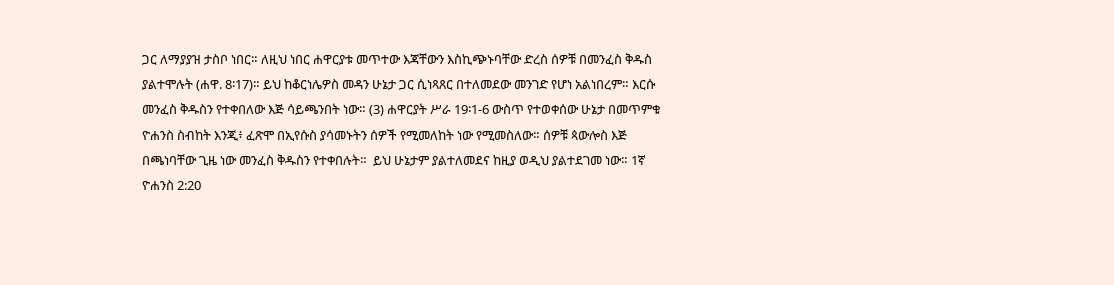ጋር ለማያያዝ ታስቦ ነበር። ለዚህ ነበር ሐዋርያቱ መጥተው እጃቸውን እስኪጭኑባቸው ድረስ ሰዎቹ በመንፈስ ቅዱስ ያልተሞሉት (ሐዋ. 8፡17)። ይህ ከቆርነሌዎስ መዳን ሁኔታ ጋር ሲነጻጸር በተለመደው መንገድ የሆነ አልነበረም። እርሱ መንፈስ ቅዱስን የተቀበለው እጅ ሳይጫንበት ነው። (3) ሐዋርያት ሥራ 19፡1-6 ውስጥ የተወቀሰው ሁኔታ በመጥምቁ ዮሐንስ ስብከት እንጂ፥ ፈጽሞ በኢየሱስ ያሳመኑትን ሰዎች የሚመለከት ነው የሚመስለው። ሰዎቹ ጳውሎስ እጅ በጫነባቸው ጊዜ ነው መንፈስ ቅዱስን የተቀበሉት።  ይህ ሁኔታም ያልተለመደና ከዚያ ወዲህ ያልተደገመ ነው። 1ኛ ዮሐንስ 2:20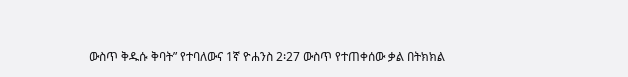ውስጥ ቅዱሱ ቅባት” የተባለውና 1ኛ ዮሐንስ 2፡27 ውስጥ የተጠቀሰው ቃል በትክክል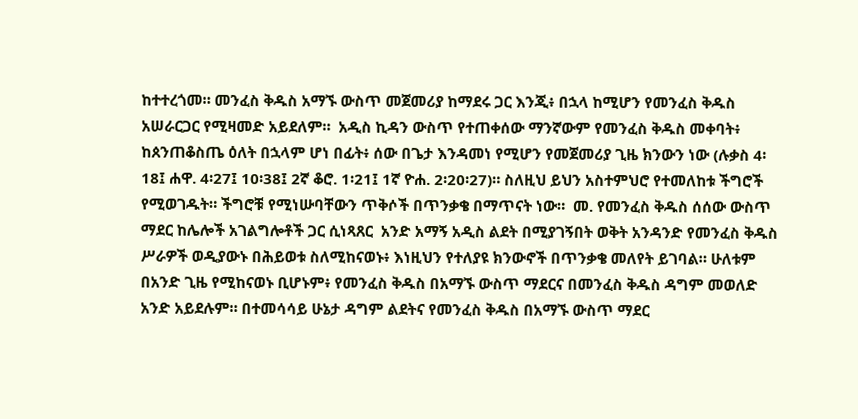ከተተረጎመ። መንፈስ ቅዱስ አማኙ ውስጥ መጀመሪያ ከማደሩ ጋር እንጂ፥ በኋላ ከሚሆን የመንፈስ ቅዱስ አሠራርጋር የሚዛመድ አይደለም።  አዲስ ኪዳን ውስጥ የተጠቀሰው ማንኛውም የመንፈስ ቅዱስ መቀባት፥ ከጰንጠቆስጤ ዕለት በኋላም ሆነ በፊት፥ ሰው በጌታ እንዳመነ የሚሆን የመጀመሪያ ጊዜ ክንውን ነው (ሉቃስ 4፡18፤ ሐዋ. 4፡27፤ 10፡38፤ 2ኛ ቆሮ. 1፡21፤ 1ኛ ዮሐ. 2፡20፡27)። ስለዚህ ይህን አስተምህሮ የተመለከቱ ችግሮች የሚወገዱት። ችግሮቹ የሚነሡባቸውን ጥቅሶች በጥንቃቄ በማጥናት ነው።  መ. የመንፈስ ቅዱስ ሰሰው ውስጥ ማደር ከሌሎች አገልግሎቶች ጋር ሲነጻጸር  አንድ አማኝ አዲስ ልደት በሚያገኝበት ወቅት አንዳንድ የመንፈስ ቅዱስ ሥራዎች ወዲያውኑ በሕይወቱ ስለሚከናወኑ፥ እነዚህን የተለያዩ ክንውኖች በጥንቃቄ መለየት ይገባል። ሁለቱም በአንድ ጊዜ የሚከናወኑ ቢሆኑም፥ የመንፈስ ቅዱስ በአማኙ ውስጥ ማደርና በመንፈስ ቅዱስ ዳግም መወለድ አንድ አይደሉም። በተመሳሳይ ሁኔታ ዳግም ልደትና የመንፈስ ቅዱስ በአማኙ ውስጥ ማደር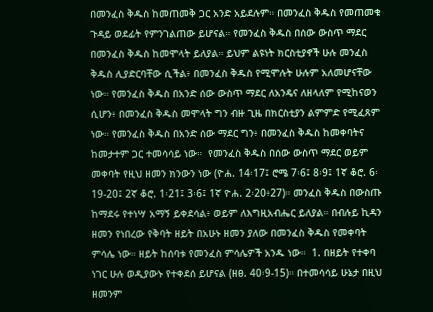በመንፈስ ቅዱስ ከመጠመቅ ጋር አንድ አይደሉም። በመንፈስ ቅዱስ የመጠመቁ ጉዳይ ወደፊት የምንገልጠው ይሆናል። የመንፈስ ቅዱስ በሰው ውስጥ ማደር በመንፈስ ቅዱስ ከመሞላት ይለያል። ይህም ልዩነት ክርስቲያኖች ሁሉ መንፈስ ቅዱስ ሊያድርባቸው ሲችል፥ በመንፈስ ቅዱስ የሚሞሉት ሁሉም አለመሆናቸው ነው። የመንፈስ ቅዱስ በአንድ ሰው ውስጥ ማደር ለአንዴና ለዘላለም የሚከናወን ሲሆን፥ በመንፈስ ቅዱስ መሞላት ግን ብዙ ጊዜ በክርስቲያን ልምምድ የሚፈጸም ነው። የመንፈስ ቅዱስ በአንድ ሰው ማደር ግን፥ በመንፈስ ቅዱስ ከመቀባትና ከመታተም ጋር ተመሳሳይ ነው።  የመንፈስ ቅዱስ በሰው ውስጥ ማደር ወይም መቀባት የዚህ ዘመን ክንውን ነው (ዮሐ. 14፡17፤ ሮሜ 7፡6፤ 8፡9፤ 1ኛ ቆሮ. 6፡19-20፤ 2ኛ ቆሮ. 1፡21፤ 3፡6፤ 1ኛ ዮሐ. 2፡20፥27)። መንፈስ ቅዱስ በውስጡ ከማደሩ የተነሣ አማኝ ይቀደሳል፥ ወይም ለእግዚአብሔር ይለያል። በብሉይ ኪዳን ዘመን የነበረው የቅባት ዘይት በአሁኑ ዘመን ያለው በመንፈስ ቅዱስ የመቀባት ምሳሌ ነው። ዘይት ከሰባቱ የመንፈስ ምሳሌዎች አንዱ ነው።  1. በዘይት የተቀባ ነገር ሁሉ ወዲያውኑ የተቀደሰ ይሆናል (ዘፀ. 40፡9-15)። በተመሳሳይ ሁኔታ በዚህ ዘመንም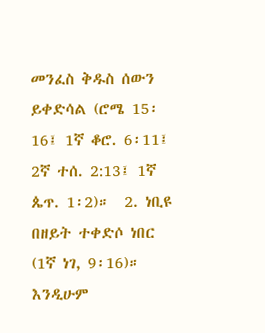መንፈስ ቅዱስ ሰውን ይቀድሳል (ሮሜ 15፡16፤ 1ኛ ቆሮ. 6፡11፤ 2ኛ ተሰ. 2:13፤ 1ኛ ጴጥ. 1፡2)።  2. ነቢዩ በዘይት ተቀድሶ ነበር (1ኛ ነገ, 9፡16)። እንዲሁም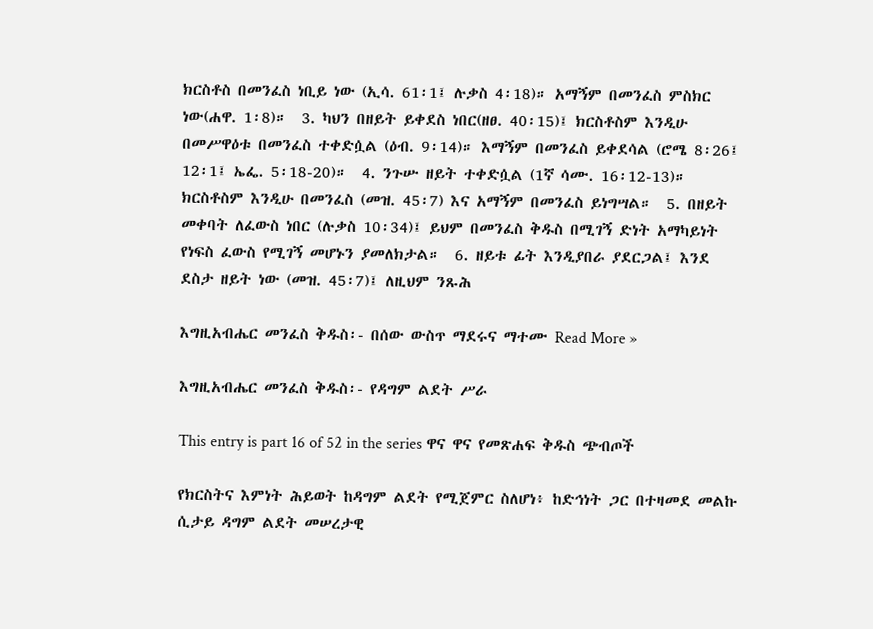ክርስቶስ በመንፈስ ነቢይ ነው (ኢሳ. 61፡1፤ ሉቃስ 4፡18)። አማኝም በመንፈስ ምስክር ነው(ሐዋ. 1፡8)።  3. ካህን በዘይት ይቀደስ ነበር(ዘፀ. 40፡15)፤ ክርስቶስም እንዲሁ በመሥዋዕቱ በመንፈስ ተቀድሷል (ዕብ. 9፡14)። እማኝም በመንፈስ ይቀደሳል (ሮሜ 8፡26፤ 12፡1፤ ኤፌ. 5፡18-20)።  4. ንጉሡ ዘይት ተቀድሷል (1ኛ ሳሙ. 16፡12-13)። ክርስቶስም እንዲሁ በመንፈስ (መዝ. 45፡7) እና አማኝም በመንፈስ ይነግሣል።  5. በዘይት መቀባት ለፈውስ ነበር (ሉቃስ 10፡34)፤ ይህም በመንፈስ ቅዱስ በሚገኝ ድነት አማካይነት የነፍስ ፈውስ የሚገኝ መሆኑን ያመለክታል።  6. ዘይቱ ፊት እንዲያበራ ያደርጋል፤ እንደ ደስታ ዘይት ነው (መዝ. 45፡7)፤ ለዚህም ንጹሕ

እግዚአብሔር መንፈስ ቅዱስ፡- በሰው ውስጥ ማደሩና ማተሙ Read More »

እግዚአብሔር መንፈስ ቅዱስ፡- የዳግም ልደት ሥራ

This entry is part 16 of 52 in the series ዋና ዋና የመጽሐፍ ቅዱስ ጭብጦች

የክርስትና እምነት ሕይወት ከዳግም ልደት የሚጀምር ስለሆነ፥ ከድኅነት ጋር በተዛመደ መልኩ ሲታይ ዳግም ልደት መሠረታዊ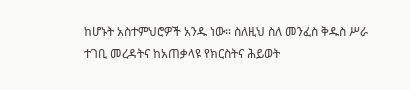ከሆኑት አስተምህሮዎች አንዱ ነው። ስለዚህ ስለ መንፈስ ቅዱስ ሥራ ተገቢ መረዳትና ከአጠቃላዩ የክርስትና ሕይወት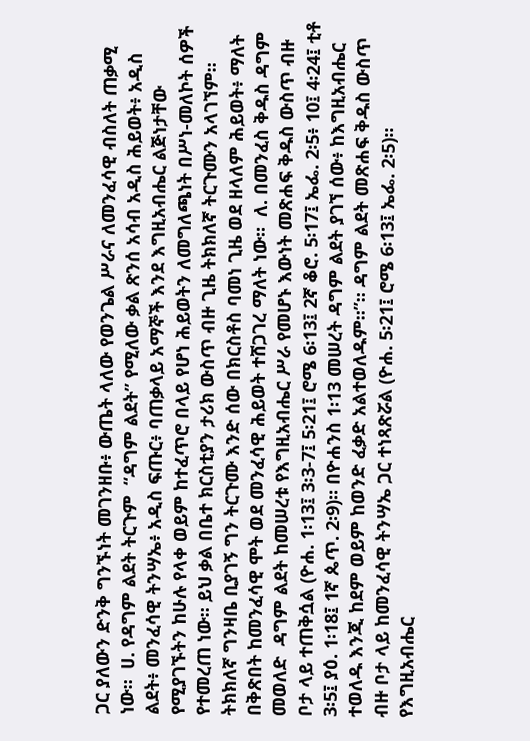ጋር ያለውን ድንቅ ግንኙነት መገንዘቡ፥ ውጤት ላለው የወንጌል ሥራና ለመንፈሳዊ ብስለት ጠቃሚ ነው።  ሀ. የዳግም ልደት ትርጉም  “ዳግም ልደት” የሚለው ቃል ጽንሰ አሳብ አዲስ ሕይወት፥ አዲስ ልደት፥ መንፈሳዊ ትንሣኤ፥ አዲስ ፍጡር፥ ባጠቃላይ አማኞች እንደ እግዚአብሔር ልጅነታቸው የሚያገኙትን ከሁሉ የላቀ ወይም ከተፈጥሮ በላይ የሆነ ሕይወትን ለመግለጫነት በሥነ-መለኮት ሰዎች የተመረጠ ነው። ይህ ቃል በቤተ ክርስቲያን ታሪክ ውስጥ ብዙ ጊዜ ትክክለኛ ትርጉሙን አላገኘም። ትክክለኛ ግንዛቤ ቢያገኝ ግን ትርጉሙ እንድ ሰው በክርስቶስ ባመነ ጊዜ ወደ ዘላለም ሕይወት፥ ማለት በቅጽበት ከመንፈሳዊ ሞት ወደ መንፈሳዊ ሕይወት ተሸጋገረ ማለት ነው።  ለ. በመንፈስ ቅዱስ ዳግም መወለድ  ዳግም ልደት ከመሠረቱ የእግዚአብሔር ሥራ የመሆኑ እውነት መጽሐፍ ቅዱስ ውስጥ ብዙ ቦታ ላይ ተጠቅሷል (ዮሐ. 1፡13፤ 3፡3-7፤ 5፡21፤ ሮሜ 6፡13፤ 2ኛ ቆሮ. 5፡17፤ ኤፌ. 2፡5፥ 10፤ 4፡24፤ ቲቶ 3፡5፤ ያዕ. 1፡18፤ 1ኛ ጴጥ. 2፡9)። በዮሐንስ 1፡13 መሠረት ዳግም ልደት ያገኘ ሰው፥ ከእግዚአብሔር ተወለዱ እንጂ ከደም ወይም ከወንድ ፈቃድ አልተወለዱም።”። ዳግም ልደት መጽሐፍ ቅዱስ ውስጥ ብዙ ቦታ ላይ ከመንፈሳዊ ትንሣኤ ጋር ተነጻጽሯል (ዮሐ. 5፡21፤ ሮሜ 6፡13፤ ኤፌ. 2፡5)። የእግዚአብሔር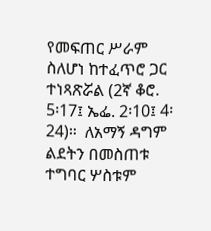የመፍጠር ሥራም ስለሆነ ከተፈጥሮ ጋር ተነጻጽሯል (2ኛ ቆሮ. 5፡17፤ ኤፌ. 2፡10፤ 4፡24)።  ለአማኝ ዳግም ልደትን በመስጠቱ ተግባር ሦስቱም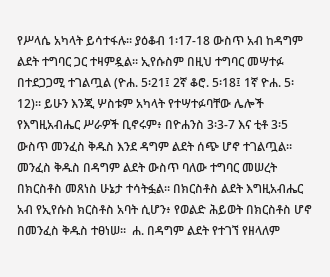የሥላሴ አካላት ይሳተፋሉ። ያዕቆብ 1፡17-18 ውስጥ አብ ከዳግም ልደት ተግባር ጋር ተዛምዷል። ኢየሱስም በዚህ ተግባር መሣተፉ በተደጋጋሚ ተገልጧል (ዮሐ. 5፡21፤ 2ኛ ቆሮ. 5፡18፤ 1ኛ ዮሐ. 5፡12)። ይሁን እንጂ ሦስቱም አካላት የተሣተፉባቸው ሌሎች የእግዚአብሔር ሥራዎች ቢኖሩም፥ በዮሐንስ 3፡3-7 እና ቲቶ 3፡5 ውስጥ መንፈስ ቅዱስ እንደ ዳግም ልደት ሰጭ ሆኖ ተገልጧል። መንፈስ ቅዱስ በዳግም ልደት ውስጥ ባለው ተግባር መሠረት በክርስቶስ መጸነስ ሁኔታ ተሳትፏል። በክርስቶስ ልደት እግዚአብሔር አብ የኢየሱስ ክርስቶስ አባት ሲሆን፥ የወልድ ሕይወት በክርስቶስ ሆኖ በመንፈስ ቅዱስ ተፀነሠ።  ሐ. በዳግም ልደት የተገኘ የዘላለም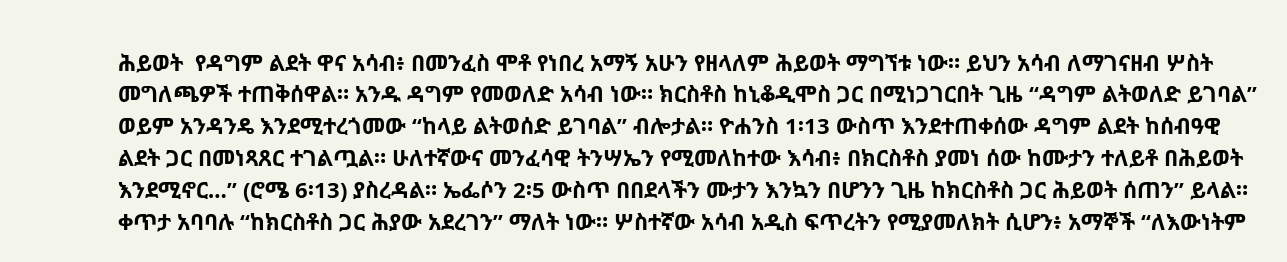ሕይወት  የዳግም ልደት ዋና አሳብ፥ በመንፈስ ሞቶ የነበረ አማኝ አሁን የዘላለም ሕይወት ማግኘቱ ነው። ይህን አሳብ ለማገናዘብ ሦስት መግለጫዎች ተጠቅሰዋል። አንዱ ዳግም የመወለድ አሳብ ነው። ክርስቶስ ከኒቆዲሞስ ጋር በሚነጋገርበት ጊዜ “ዳግም ልትወለድ ይገባል” ወይም አንዳንዴ እንደሚተረጎመው “ከላይ ልትወሰድ ይገባል” ብሎታል። ዮሐንስ 1፡13 ውስጥ እንደተጠቀሰው ዳግም ልደት ከሰብዓዊ ልደት ጋር በመነጻጸር ተገልጧል። ሁለተኛውና መንፈሳዊ ትንሣኤን የሚመለከተው እሳብ፥ በክርስቶስ ያመነ ሰው ከሙታን ተለይቶ በሕይወት እንደሚኖር…” (ሮሜ 6፡13) ያስረዳል። ኤፌሶን 2፡5 ውስጥ በበደላችን ሙታን እንኳን በሆንን ጊዜ ከክርስቶስ ጋር ሕይወት ሰጠን” ይላል። ቀጥታ አባባሉ “ከክርስቶስ ጋር ሕያው አደረገን” ማለት ነው። ሦስተኛው አሳብ አዲስ ፍጥረትን የሚያመለክት ሲሆን፥ አማኞች “ለእውነትም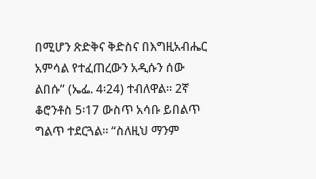በሚሆን ጽድቅና ቅድስና በእግዚአብሔር አምሳል የተፈጠረውን አዲሱን ሰው ልበሱ” (ኤፌ. 4፡24) ተብለዋል። 2ኛ ቆሮንቶስ 5፡17 ውስጥ አሳቡ ይበልጥ ግልጥ ተደርጓል። “ስለዚህ ማንም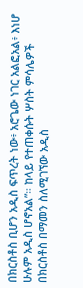በክርስቶስ ቢሆን አዲስ ፍጥረት ነው፥ አሮጌው ነገር አልፎአል፥ እነሆ ሁሉም አዲስ ሆኖአል”። ከላይ የተጠቀሱት ሦስት ምሳሌዎች በክርስቶስ በማመን ስለሚገኘው አዲስ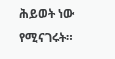ሕይወት ነው የሚናገሩት።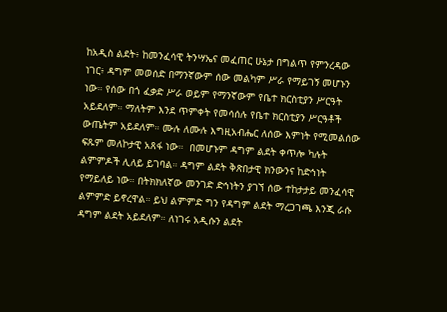ከአዲስ ልደት፥ ከመንፈሳዊ ትንሣኤና መፈጠር ሁኔታ በግልጥ የምንረዳው ነገር፥ ዳግም መወሰድ በማንኛውም ሰው መልካም ሥራ የማይገኝ መሆኑን ነው። የሰው በጎ ፈቃድ ሥራ ወይም የማንኛውም የቤተ ክርስቲያን ሥርዓት አይደለም። ማለትም እንደ ጥምቀት የመሳሰሉ የቤተ ክርስቲያን ሥርዓቶች ውጤትም አይደለም። ሙሉ ለሙሉ እግዚአብሔር ለሰው እምነት የሚመልሰው ፍጹም መለኮታዊ አጸፋ ነው።  በመሆኑም ዳግም ልደት ቀጥሎ ካሉት ልምምዶች ሊለይ ይገባል። ዳግም ልደት ቅጽበታዊ ክንውንና ከድኅነት የማይለይ ነው። በትክክለኛው መንገድ ድኅነትን ያገኘ ሰው ተከታታይ መንፈሳዊ ልምምድ ይኖረዋል። ይህ ልምምድ ግን የዳግም ልደት ማረጋገጫ እንጂ ራሱ ዳግም ልደት አይደለም። ለነገሩ አዲሱን ልደት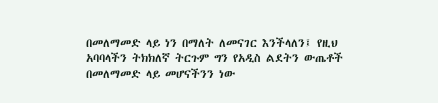በመለማመድ ላይ ነን በማለት ለመናገር እንችላለን፤ የዚህ አባባላችን ትክክለኛ ትርጉም ግን የአዲስ ልደትን ውጤቶች በመለማመድ ላይ መሆናችንን ነው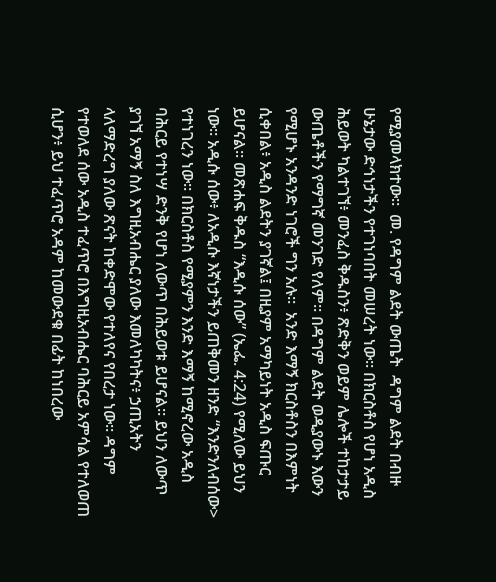የሚያመላክተው።  መ. የዳግም ልደት ውጤት  ዳግም ልደት በብዙ ሁኔታው ድኅነታችን የተገነባበት መሠረት ነው። በክርስቶስ የሆነ አዲስ ሕይወት ካልተገኘ፥ መንፈስ ቅዱስን፥ ጽድቅን ወይም ሌሎች ተከታታይ ውጤቶችን የማግኛ መንገድ የለም። በዳግም ልደት ወዲያውኑ እውን የሚሆኑ አንዳንድ ነገሮች ግን አሉ።  አንድ እማኝ ክርስቶስን በእምነት ሲቀበል፥ አዲስ ልደትን ያገኛል፤ በዚያም አማካይነት አዲስ ፍጡር ይሆናል። መጽሐፍ ቅዱስ “እዲሱ ሰው” (ኤፌ. 4:24) የሚለው ይህን ነው። አዲሱ ሰው፥ ለአዲሱ እኛነታችን ይጠቅመን ዘንድ “እንድንለብሰው> የተነገረን ነው። በክርስቶስ የሚያምን እንድ እማኝ ከሚኖረው አዲስ ባሕርይ የተነሣ ድንቅ የሆነ ለውጥ በሕይወቱ ይሆናል። ይህን ለውጥ ያገኘ አማኝ ስለ እግዚአብሔር ያለው እመለካካትና፥ ኃጢአትን ላለማድረግ ያለው ጽናት ከቀድሞው የተለየና የበረታ ነው። ዳግም የተወለደ ሰው አዲስ ተፈጥሮ በእግዚአብሔር ባሕርይ አምሳል የተለወጠ ሲሆን፥ ይህ ተፈጥሮ አዳም ከመውደቁ በፊት ከነበረው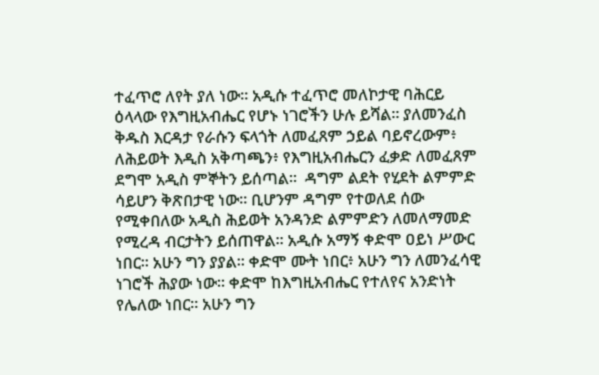ተፈጥሮ ለየት ያለ ነው። አዲሱ ተፈጥሮ መለኮታዊ ባሕርይ ዕላላው የእግዚአብሔር የሆኑ ነገሮችን ሁሉ ይሻል። ያለመንፈስ ቅዱስ እርዳታ የራሱን ፍላጎት ለመፈጸም ኃይል ባይኖረውም፥ ለሕይወት እዲስ አቅጣጫን፥ የእግዚአብሔርን ፈቃድ ለመፈጸም ደግሞ አዲስ ምኞትን ይሰጣል።  ዳግም ልደት የሂደት ልምምድ ሳይሆን ቅጽበታዊ ነው። ቢሆንም ዳግም የተወለደ ሰው የሚቀበለው አዲስ ሕይወት አንዳንድ ልምምድን ለመለማመድ የሚረዳ ብርታትን ይሰጠዋል። አዲሱ አማኝ ቀድሞ ዐይነ ሥውር ነበር። አሁን ግን ያያል። ቀድሞ ሙት ነበር፥ አሁን ግን ለመንፈሳዊ ነገሮች ሕያው ነው። ቀድሞ ከእግዚአብሔር የተለየና አንድነት የሌለው ነበር። አሁን ግን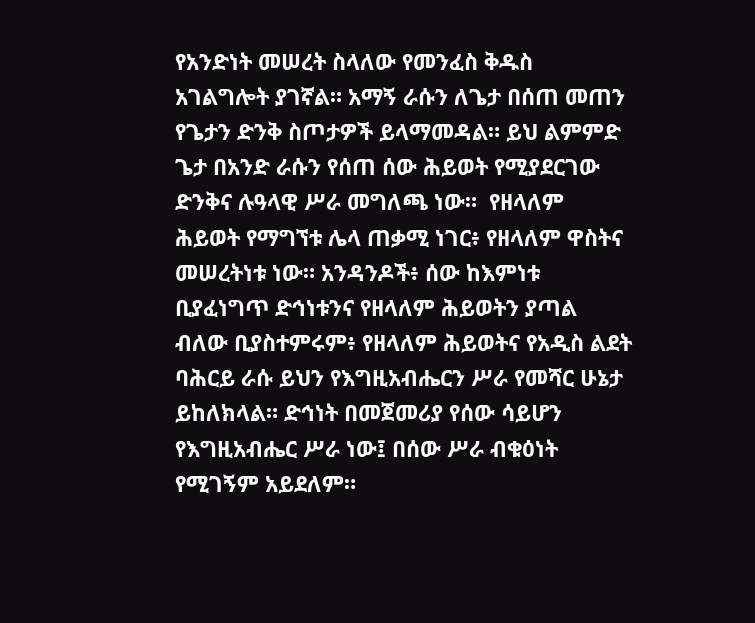የአንድነት መሠረት ስላለው የመንፈስ ቅዱስ አገልግሎት ያገኛል። አማኝ ራሱን ለጌታ በሰጠ መጠን የጌታን ድንቅ ስጦታዎች ይላማመዳል። ይህ ልምምድ ጌታ በአንድ ራሱን የሰጠ ሰው ሕይወት የሚያደርገው ድንቅና ሉዓላዊ ሥራ መግለጫ ነው።  የዘላለም ሕይወት የማግኘቱ ሌላ ጠቃሚ ነገር፥ የዘላለም ዋስትና መሠረትነቱ ነው። አንዳንዶች፥ ሰው ከእምነቱ ቢያፈነግጥ ድኅነቱንና የዘላለም ሕይወትን ያጣል ብለው ቢያስተምሩም፥ የዘላለም ሕይወትና የአዲስ ልደት ባሕርይ ራሱ ይህን የእግዚአብሔርን ሥራ የመሻር ሁኔታ ይከለክላል። ድኅነት በመጀመሪያ የሰው ሳይሆን የእግዚአብሔር ሥራ ነው፤ በሰው ሥራ ብቁዕነት የሚገኝም አይደለም።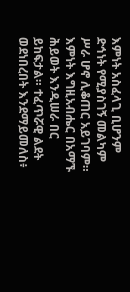እምነት አስፈላጊ ቢሆንም ድኅነት የሚያስገኝ መልካም ሥራ ሆኖ ሊቆጠር አይገባም። እምነት እግዚአብሔር በአማኙ ሕይወት እንዲሠራ በር ይከፍታል። ተፈጥሯዊ ልደት ወደነበረበት እንደማይመለስ፥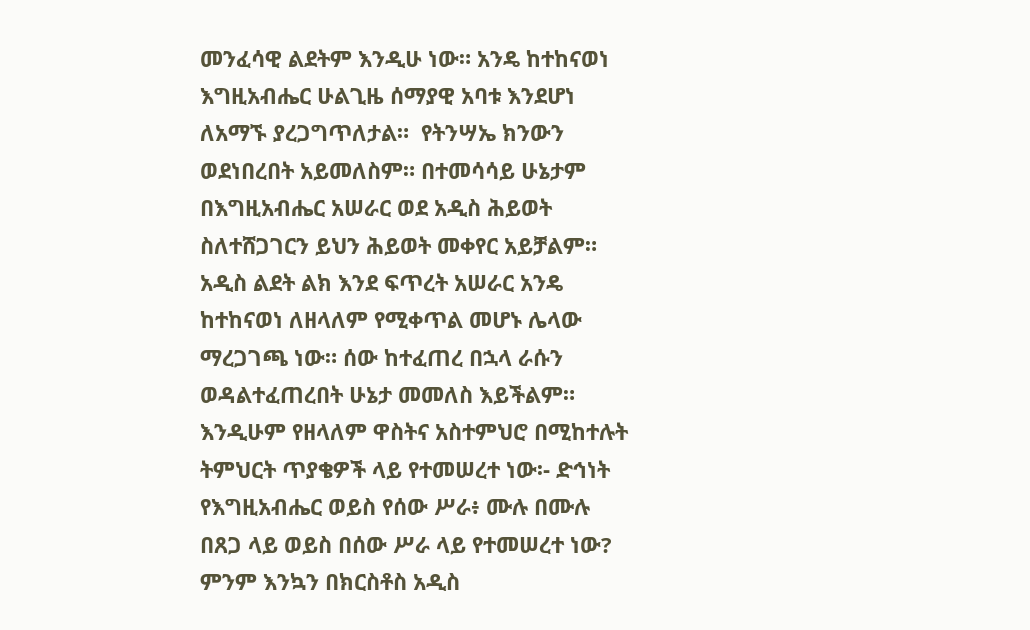መንፈሳዊ ልደትም እንዲሁ ነው። አንዴ ከተከናወነ እግዚአብሔር ሁልጊዜ ሰማያዊ አባቱ እንደሆነ ለአማኙ ያረጋግጥለታል።  የትንሣኤ ክንውን ወደነበረበት አይመለስም። በተመሳሳይ ሁኔታም በእግዚአብሔር አሠራር ወደ አዲስ ሕይወት ስለተሸጋገርን ይህን ሕይወት መቀየር አይቻልም። አዲስ ልደት ልክ እንደ ፍጥረት አሠራር አንዴ ከተከናወነ ለዘላለም የሚቀጥል መሆኑ ሌላው ማረጋገጫ ነው። ሰው ከተፈጠረ በኋላ ራሱን ወዳልተፈጠረበት ሁኔታ መመለስ እይችልም። እንዲሁም የዘላለም ዋስትና አስተምህሮ በሚከተሉት ትምህርት ጥያቄዎች ላይ የተመሠረተ ነው፡- ድኅነት የእግዚአብሔር ወይስ የሰው ሥራ፥ ሙሉ በሙሉ በጸጋ ላይ ወይስ በሰው ሥራ ላይ የተመሠረተ ነው? ምንም እንኳን በክርስቶስ አዲስ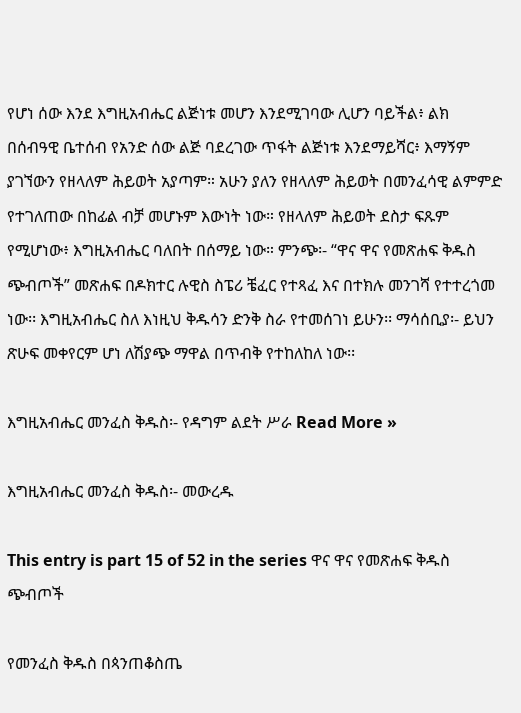የሆነ ሰው እንደ እግዚአብሔር ልጅነቱ መሆን እንደሚገባው ሊሆን ባይችል፥ ልክ በሰብዓዊ ቤተሰብ የአንድ ሰው ልጅ ባደረገው ጥፋት ልጅነቱ እንደማይሻር፥ እማኝም ያገኘውን የዘላለም ሕይወት አያጣም። አሁን ያለን የዘላለም ሕይወት በመንፈሳዊ ልምምድ የተገለጠው በከፊል ብቻ መሆኑም እውነት ነው። የዘላለም ሕይወት ደስታ ፍጹም የሚሆነው፥ እግዚአብሔር ባለበት በሰማይ ነው። ምንጭ፡- “ዋና ዋና የመጽሐፍ ቅዱስ ጭብጦች” መጽሐፍ በዶክተር ሉዊስ ስፔሪ ቼፈር የተጻፈ እና በተክሉ መንገሻ የተተረጎመ ነው፡፡ እግዚአብሔር ስለ እነዚህ ቅዱሳን ድንቅ ስራ የተመሰገነ ይሁን፡፡ ማሳሰቢያ፡- ይህን ጽሁፍ መቀየርም ሆነ ለሽያጭ ማዋል በጥብቅ የተከለከለ ነው፡፡

እግዚአብሔር መንፈስ ቅዱስ፡- የዳግም ልደት ሥራ Read More »

እግዚአብሔር መንፈስ ቅዱስ፡- መውረዱ

This entry is part 15 of 52 in the series ዋና ዋና የመጽሐፍ ቅዱስ ጭብጦች

የመንፈስ ቅዱስ በጳንጠቆስጤ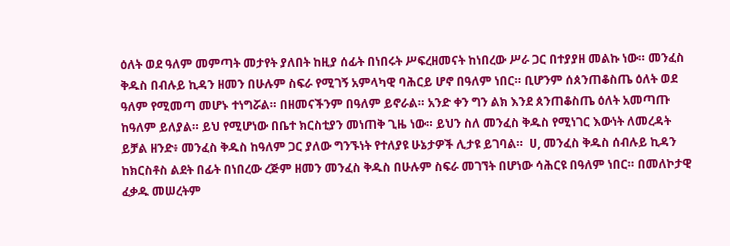ዕለት ወደ ዓለም መምጣት መታየት ያለበት ከዚያ ሰፊት በነበሩት ሥፍረዘመናት ከነበረው ሥራ ጋር በተያያዘ መልኩ ነው። መንፈስ ቅዱስ በብሉይ ኪዳን ዘመን በሁሉም ስፍራ የሚገኝ አምላካዊ ባሕርይ ሆኖ በዓለም ነበር። ቢሆንም ሰጰንጠቆስጤ ዕለት ወደ ዓለም የሚመጣ መሆኑ ተነግሯል። በዘመናችንም በዓለም ይኖራል። አንድ ቀን ግን ልክ እንደ ጰንጠቆስጤ ዕለት አመጣጡ ከዓለም ይለያል። ይህ የሚሆነው በቤተ ክርስቲያን መነጠቅ ጊዜ ነው። ይህን ስለ መንፈስ ቅዱስ የሚነገር እውነት ለመረዳት ይቻል ዘንድ፥ መንፈስ ቅዱስ ከዓለም ጋር ያለው ግንኙነት የተለያዩ ሁኔታዎች ሊታዩ ይገባል።  ሀ, መንፈስ ቅዱስ ሰብሉይ ኪዳን  ከክርስቶስ ልደት በፊት በነበረው ረጅም ዘመን መንፈስ ቅዱስ በሁሉም ስፍራ መገኘት በሆነው ሳሕርዩ በዓለም ነበር። በመለኮታዊ ፈቃዱ መሠረትም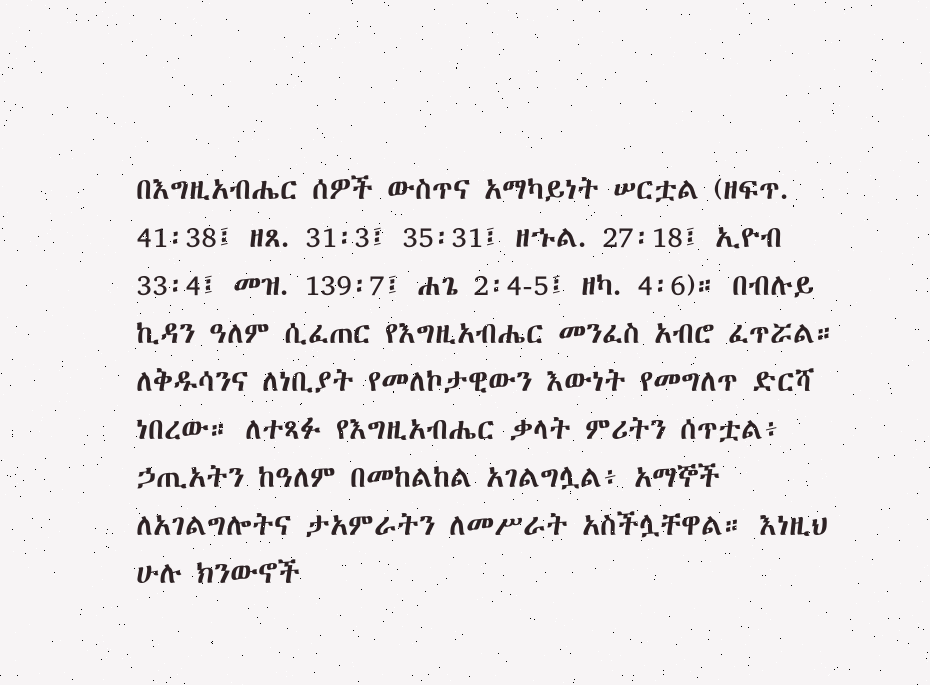በእግዚአብሔር ሰዎች ውስጥና አማካይነት ሠርቷል (ዘፍጥ. 41፡38፤ ዘጸ. 31፡3፤ 35፡31፤ ዘኁል. 27፡18፤ ኢዮብ 33፡4፤ መዝ. 139፡7፤ ሐጌ 2፡4-5፤ ዘካ. 4፡6)። በብሉይ ኪዳን ዓለም ሲፈጠር የእግዚአብሔር መንፈስ አብሮ ፈጥሯል። ለቅዱሳንና ለነቢያት የመለኮታዊውን እውነት የመግለጥ ድርሻ ነበረው። ለተጻፉ የእግዚአብሔር ቃላት ምሪትን ሰጥቷል፥ ኃጢአትን ከዓለም በመከልከል አገልግሏል፥ አማኞች ለአገልግሎትና ታአምራትን ለመሥራት አስችሏቸዋል። እነዚህ ሁሉ ክንውኖች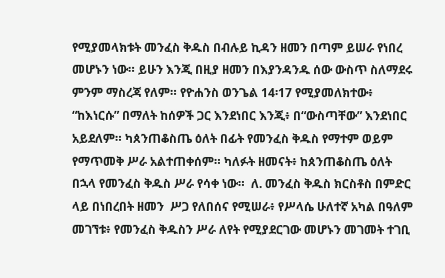የሚያመላክቱት መንፈስ ቅዱስ በብሉይ ኪዳን ዘመን በጣም ይሠራ የነበረ መሆኑን ነው። ይሁን እንጂ በዚያ ዘመን በእያንዳንዱ ሰው ውስጥ ስለማደሩ ምንም ማስረጃ የለም። የዮሐንስ ወንጌል 14፡17 የሚያመለክተው፥ “ከእነርሱ” በማለት ከሰዎች ጋር እንደነበር እንጂ፥ በ“ውስጣቸው” እንደነበር አይደለም። ካጰንጠቆስጤ ዕለት በፊት የመንፈስ ቅዱስ የማተም ወይም የማጥመቅ ሥራ አልተጠቀሰም። ካለፉት ዘመናት፥ ከጰንጠቆስጤ ዕለት በኋላ የመንፈስ ቅዱስ ሥራ የሳቀ ነው።  ለ. መንፈስ ቅዱስ ክርስቶስ በምድር ላይ በነበረበት ዘመን  ሥጋ የለበሰና የሚሠራ፥ የሥላሴ ሁለተኛ አካል በዓለም መገኘቱ፥ የመንፈስ ቅዱስን ሥራ ለየት የሚያደርገው መሆኑን መገመት ተገቢ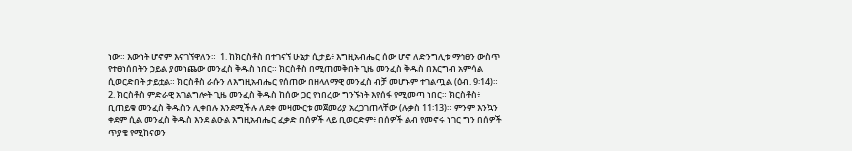ነው። እውነት ሆኖም እናገኘዋለን።  1. ከክርስቶስ በተገናኘ ሁኔታ ሲታይ፥ እግዚአብሔር ሰው ሆኖ ለድንግሊቱ ማኅፀን ውስጥ የተፀነሰበትን ኃይል ያመነጨው መንፈስ ቅዱስ ነበር። ክርስቶስ በሚጠመቅበት ጊዜ መንፈስ ቅዱስ በእርግብ አምሳል ሲወርድበት ታይቷል። ክርስቶስ ራሱን ለእግዚአብሔር የሰጠው በዘላለማዊ መንፈስ ብቻ መሆኑም ተገልጧል (ዕብ. 9፡14)።  2. ክርስቶስ ምድራዊ አገልግሎት ጊዜ መንፈስ ቅዱስ ከሰው ጋር የነበረው ግንኙነት እየሰፋ የሚመጣ ነበር። ክርስቶስ፥ ቢጠይቁ መንፈስ ቅዱስን ሊቀበሉ እንደሚችሉ ለደቀ መዛሙርቱ መጀመሪያ አረጋገጠላቸው (ሉቃስ 11፡13)። ምንም እንኳን ቀደም ሲል መንፈስ ቅዱስ እንደ ልዑል እግዚአብሔር ፈቃድ በሰዎች ላይ ቢወርድም፥ በሰዎች ልብ የመኖሩ ነገር ግን በሰዎች ጥያቄ የሚከናወን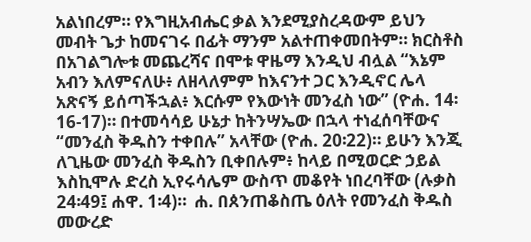አልነበረም። የእግዚአብሔር ቃል እንደሚያስረዳውም ይህን መብት ጌታ ከመናገሩ በፊት ማንም አልተጠቀመበትም። ክርስቶስ በአገልግሎቱ መጨረሻና በሞቱ ዋዜማ እንዲህ ብሏል “እኔም አብን እለምናለሁ፥ ለዘላለምም ከእናንተ ጋር እንዲኖር ሌላ አጽናኝ ይሰጣችኋል፥ እርሱም የእውነት መንፈስ ነው” (ዮሐ. 14፡16-17)። በተመሳሳይ ሁኔታ ከትንሣኤው በኋላ ተነፈሰባቸውና “መንፈስ ቅዱስን ተቀበሉ” አላቸው (ዮሐ. 20፡22)። ይሁን እንጂ ለጊዜው መንፈስ ቅዱስን ቢቀበሉም፥ ከላይ በሚወርድ ኃይል እስኪሞሉ ድረስ ኢየሩሳሌም ውስጥ መቆየት ነበረባቸው (ሉቃስ 24፡49፤ ሐዋ. 1፡4)።  ሐ. በጰንጠቆስጤ ዕለት የመንፈስ ቅዱስ መውረድ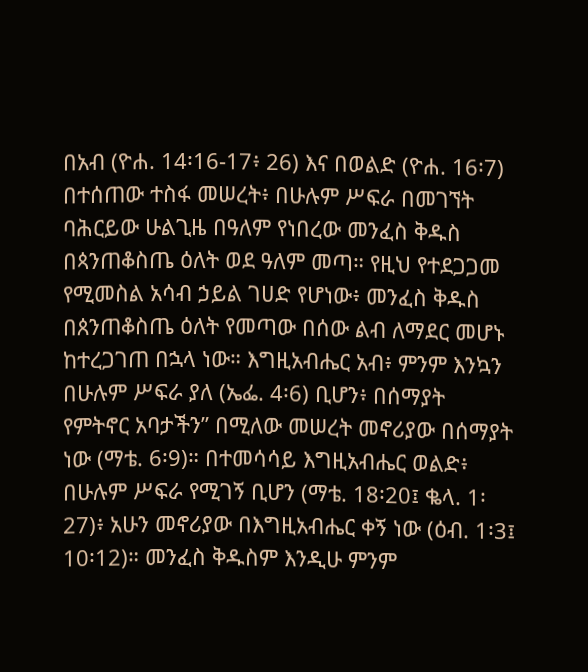በአብ (ዮሐ. 14፡16-17፥ 26) እና በወልድ (ዮሐ. 16፡7) በተሰጠው ተስፋ መሠረት፥ በሁሉም ሥፍራ በመገኘት ባሕርይው ሁልጊዜ በዓለም የነበረው መንፈስ ቅዱስ በጳንጠቆስጤ ዕለት ወደ ዓለም መጣ። የዚህ የተደጋጋመ የሚመስል አሳብ ኃይል ገሀድ የሆነው፥ መንፈስ ቅዱስ በጰንጠቆስጤ ዕለት የመጣው በሰው ልብ ለማደር መሆኑ ከተረጋገጠ በኋላ ነው። እግዚአብሔር አብ፥ ምንም እንኳን በሁሉም ሥፍራ ያለ (ኤፌ. 4፡6) ቢሆን፥ በሰማያት የምትኖር አባታችን” በሚለው መሠረት መኖሪያው በሰማያት ነው (ማቴ. 6፡9)። በተመሳሳይ እግዚአብሔር ወልድ፥ በሁሉም ሥፍራ የሚገኝ ቢሆን (ማቴ. 18፡20፤ ቈላ. 1፡27)፥ አሁን መኖሪያው በእግዚአብሔር ቀኝ ነው (ዕብ. 1፡3፤ 10፡12)። መንፈስ ቅዱስም እንዲሁ ምንም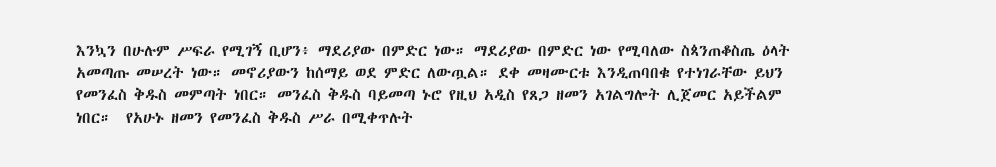እንኳን በሁሉም ሥፍራ የሚገኝ ቢሆን፥ ማደሪያው በምድር ነው። ማደሪያው በምድር ነው የሚባለው ስጳንጠቆስጤ ዕላት አመጣጡ መሠረት ነው። መኖሪያውን ከሰማይ ወደ ምድር ለውጧል። ደቀ መዛሙርቱ እንዲጠባበቁ የተነገራቸው ይህን የመንፈስ ቅዱስ መምጣት ነበር። መንፈስ ቅዱስ ባይመጣ ኑሮ የዚህ አዲስ የጸጋ ዘመን አገልግሎት ሊጀመር አይችልም ነበር።  የአሁኑ ዘመን የመንፈስ ቅዱስ ሥራ በሚቀጥሉት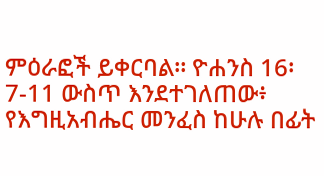ምዕራፎች ይቀርባል። ዮሐንስ 16፡7-11 ውስጥ እንደተገለጠው፥ የእግዚአብሔር መንፈስ ከሁሉ በፊት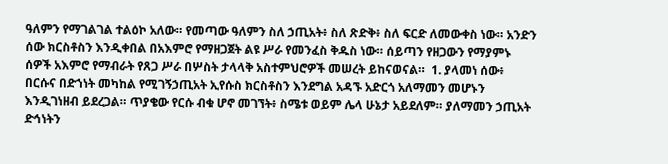ዓለምን የማገልገል ተልዕኮ አለው። የመጣው ዓለምን ስለ ኃጢአት፥ ስለ ጽድቅ፥ ስለ ፍርድ ለመውቀስ ነው። አንድን ሰው ክርስቶስን እንዲቀበል በአእምሮ የማዘጋጀት ልዩ ሥራ የመንፈስ ቅዱስ ነው። ሰይጣን የዘጋውን የማያምኑ ሰዎች አእምሮ የማብራት የጸጋ ሥራ በሦስት ታላላቅ አስተምህሮዎች መሠረት ይከናወናል።  1. ያላመነ ሰው፥ በርሱና በድኀነት መካከል የሚገኝኃጢአት ኢየሱስ ክርስቶስን እንደግል አዳኙ አድርጎ አለማመን መሆኑን እንዲገነዘብ ይደረጋል። ጥያቄው የርሱ ብቁ ሆኖ መገኘት፥ ስሜቱ ወይም ሌላ ሁኔታ አይደለም። ያለማመን ኃጢአት ድኅነትን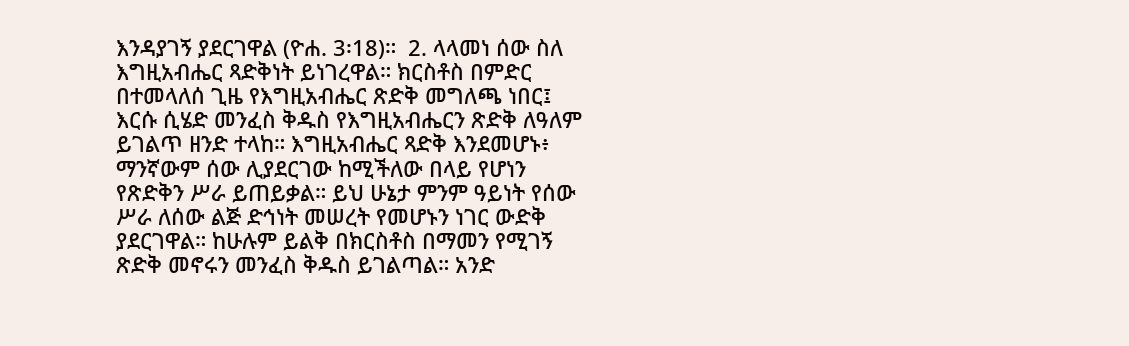እንዳያገኝ ያደርገዋል (ዮሐ. 3፡18)።  2. ላላመነ ሰው ስለ እግዚአብሔር ጻድቅነት ይነገረዋል። ክርስቶስ በምድር በተመላለሰ ጊዜ የእግዚአብሔር ጽድቅ መግለጫ ነበር፤ እርሱ ሲሄድ መንፈስ ቅዱስ የእግዚአብሔርን ጽድቅ ለዓለም ይገልጥ ዘንድ ተላከ። እግዚአብሔር ጻድቅ እንደመሆኑ፥ ማንኛውም ሰው ሊያደርገው ከሚችለው በላይ የሆነን የጽድቅን ሥራ ይጠይቃል። ይህ ሁኔታ ምንም ዓይነት የሰው ሥራ ለሰው ልጅ ድኅነት መሠረት የመሆኑን ነገር ውድቅ ያደርገዋል። ከሁሉም ይልቅ በክርስቶስ በማመን የሚገኝ ጽድቅ መኖሩን መንፈስ ቅዱስ ይገልጣል። አንድ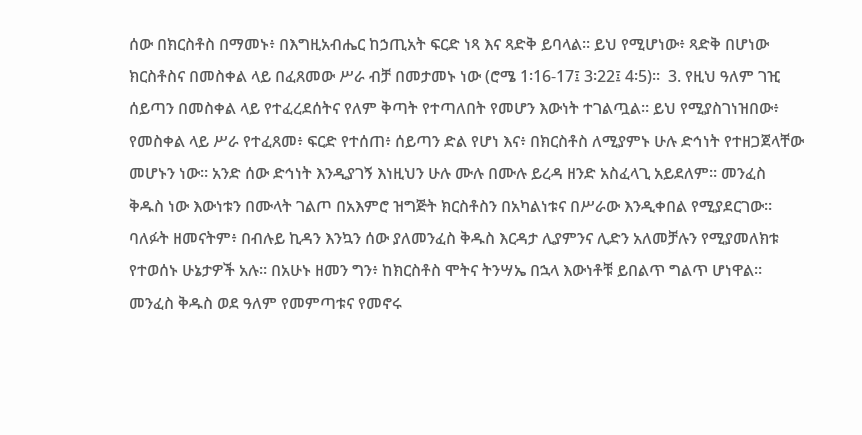ሰው በክርስቶስ በማመኑ፥ በእግዚአብሔር ከኃጢአት ፍርድ ነጻ እና ጻድቅ ይባላል። ይህ የሚሆነው፥ ጻድቅ በሆነው ክርስቶስና በመስቀል ላይ በፈጸመው ሥራ ብቻ በመታመኑ ነው (ሮሜ 1፡16-17፤ 3፡22፤ 4፡5)።  3. የዚህ ዓለም ገዢ ሰይጣን በመስቀል ላይ የተፈረደሰትና የለም ቅጣት የተጣለበት የመሆን እውነት ተገልጧል። ይህ የሚያስገነዝበው፥ የመስቀል ላይ ሥራ የተፈጸመ፥ ፍርድ የተሰጠ፥ ሰይጣን ድል የሆነ እና፥ በክርስቶስ ለሚያምኑ ሁሉ ድኅነት የተዘጋጀላቸው መሆኑን ነው። አንድ ሰው ድኅነት እንዲያገኝ እነዚህን ሁሉ ሙሉ በሙሉ ይረዳ ዘንድ አስፈላጊ አይደለም። መንፈስ ቅዱስ ነው እውነቱን በሙላት ገልጦ በአእምሮ ዝግጅት ክርስቶስን በአካልነቱና በሥራው እንዲቀበል የሚያደርገው።  ባለፉት ዘመናትም፥ በብሉይ ኪዳን እንኳን ሰው ያለመንፈስ ቅዱስ እርዳታ ሊያምንና ሊድን አለመቻሉን የሚያመለክቱ የተወሰኑ ሁኔታዎች አሉ። በአሁኑ ዘመን ግን፥ ከክርስቶስ ሞትና ትንሣኤ በኋላ እውነቶቹ ይበልጥ ግልጥ ሆነዋል። መንፈስ ቅዱስ ወደ ዓለም የመምጣቱና የመኖሩ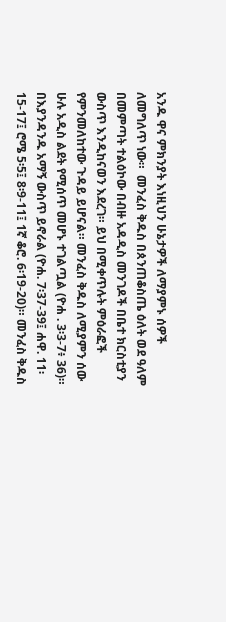አንዱ ዋና ምክንያት እነዚህን ሁኔታዎች ለማያምኑ ሰዎች ለመግለጥ ነው።  መንፈስ ቅዱስ በጰንጠቆስጤ ዕለት ወደ ዓለም በመምጣት ተልዕኮው በብዙ አዳዲስ መንገዶች በቤተ ክርስቲያን ውስጥ እንዲከናወን እደረገ። ይህ በሚቀጥሉት ምዕራፎች የምንመለከተው ጉዳይ ይሆናል። መንፈስ ቅዱስ ለሚያምን ሰው ሁሉ አዲስ ልደት የሚሰጥ መሆኑ ተገልጧል (ዮሐ . 3፡3-7፥ 36)። በእያንዳንዱ አማኝ ውስጥ ይኖራል (ዮሐ. 7፡37-39፤ ሐዋ. 11፡15-17፤ ሮሜ 5፡5፤ 8፡9-11፤ 1ኛ ቆሮ. 6፡19-20)። መንፈስ ቅዱስ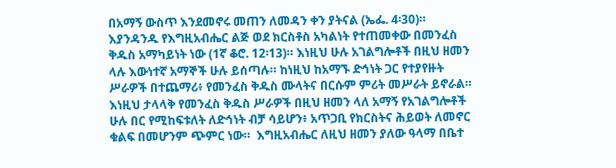በአማኝ ውስጥ እንደመኖሩ መጠን ለመዳን ቀን ያትናል (ኤፌ. 4፡30)። እያንዳንዱ የእግዚአብሔር ልጅ ወደ ክርስቶስ አካልነት የተጠመቀው በመንፈስ ቅዱስ አማካይነት ነው (1ኛ ቆሮ. 12፡13)። እነዚህ ሁሉ አገልግሎቶች በዚህ ዘመን ላሉ እውነተኛ አማኞች ሁሉ ይሰጣሉ። ከነዚህ ከአማኙ ድኅነት ጋር የተያየዙት ሥራዎች በተጨማሪ፥ የመንፈስ ቅዱስ ሙላትና በርሱም ምሪት መሥራት ይኖራል። እነዚህ ታላላቅ የመንፈስ ቅዱስ ሥራዎች በዚህ ዘመን ላለ አማኝ የአገልግሎቶች ሁሉ በር የሚከፍቱለት ለድኅነት ብቻ ሳይሆን፥ አጥጋቢ የክርስትና ሕይወት ለመኖር ቁልፍ በመሆንም ጭምር ነው።  እግዚአብሔር ለዚህ ዘመን ያለው ዓላማ በቤተ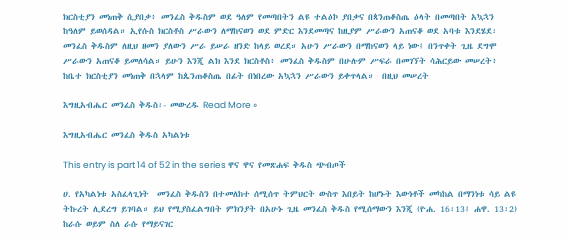ክርስቲያን መነጠቅ ሲያበቃ፥ መንፈስ ቅዱስም ወደ ዓለም የመጣበትን ልዩ ተልዕኮ ያበቃና በጳንጠቆስጤ ዕላት በመጣበት አኳኋን ከዓለም ይወሰዳል። ኢየሱስ ክርስቶስ ሥራውን ለማከናወን ወደ ምድር እንደመጣና ከዚያም ሥራውን አጠናቆ ወደ አባቱ እንደሄደ፡መንፈስ ቅዱስም ለዚህ ዘመን ያለውን ሥራ ይሠራ ዘንድ ከላይ ወረደ። አሁን ሥራውን በማከናወን ላይ ነው፤ በንጥቀት ጊዜ ደግሞ ሥራውን አጠናቆ ይመለሳል። ይሁን እንጂ ልክ እንደ ክርስቶስ፥ መንፈስ ቅዱስም በሁሉም ሥፍራ በመገኘት ሳሕርይው መሠረት፥ ከቤተ ክርስቲያን መነጠቅ በኋላም ከጴንጠቆስጤ በፊት በነበረው አኳኋን ሥራውን ይቀጥላል።  በዚህ መሠረት

እግዚአብሔር መንፈስ ቅዱስ፡- መውረዱ Read More »

እግዚአብሔር መንፈስ ቅዱስ አካልነቱ

This entry is part 14 of 52 in the series ዋና ዋና የመጽሐፍ ቅዱስ ጭብጦች

ሀ. የአካልነቱ አስፈላጊነት  መንፈስ ቅዱስን በተመለከተ ሰሚሰጥ ትምህርት ውስጥ እበይት ከሆኑት እውነቶች መካከል በማንነቱ ሳይ ልዩ ትኩረት ሊደረግ ይገባል። ይህ የሚያስፈልግበት ምክንያት በአሁኑ ጊዜ መንፈስ ቅዱስ የሚሰማውን እንጂ (ዮሐ. 16፡13፤ ሐዋ. 13፡2) ከራሱ ወይም ስለ ራሱ የማይናገር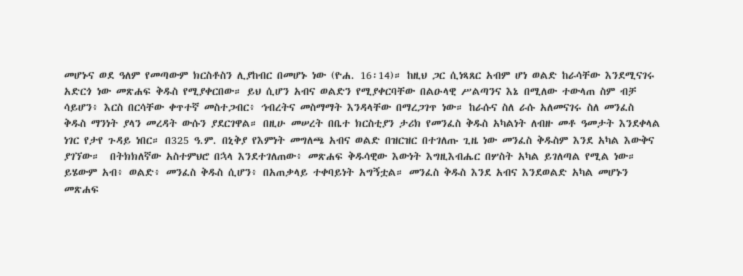መሆኑና ወደ ዓለም የመጣውም ክርስቶስን ሊያከብር በመሆኑ ነው (ዮሐ. 16፡14)። ከዚህ ጋር ሲነጻጸር አብም ሆነ ወልድ ከራሳቸው እንደሚናገሩ አድርጎ ነው መጽሐፍ ቅዱስ የሚያቀርበው። ይህ ሲሆን አብና ወልድን የሚያቀርባቸው በልዑላዊ ሥልጣንና እኔ በሚለው ተውላጠ ስም ብቻ ሳይሆን፥ እርስ በርሳቸው ቀጥተኛ መስተጋብር፥ ኅብረትና መስማማት እንዳላቸው በማረጋገጥ ነው። ከራሱና ስለ ራሱ አለመናገሩ ስለ መንፈስ ቅዱስ ማንነት ያላን መረዳት ውሱን ያደርገዋል። በዚሁ መሠረት በቤተ ክርስቲያን ታሪክ የመንፈስ ቅዱስ አካልነት ለብዙ መቶ ዓመታት እንደቀላል ነገር የታየ ጉዳይ ነበር። በ325 ዓ.ም. በኒቅያ የእምነት መግለጫ አብና ወልድ በዝርዝር በተገለጡ ጊዜ ነው መንፈስ ቅዱስም እንደ አካል እውቅና ያገኘው።  በትክክለኛው አስተምህሮ በኋላ እንደተገለጠው፥ መጽሐፍ ቅዱሳዊው እውነት እግዚእብሔር በሦስት አካል ይገለጣል የሚል ነው። ይሄውም አብ፥ ወልድ፥ መንፈስ ቅዱስ ሲሆን፥ በአጠቃላይ ተቀባይነት አግኝቷል። መንፈስ ቅዱስ እንደ አብና እንደወልድ አካል መሆኑን መጽሐፍ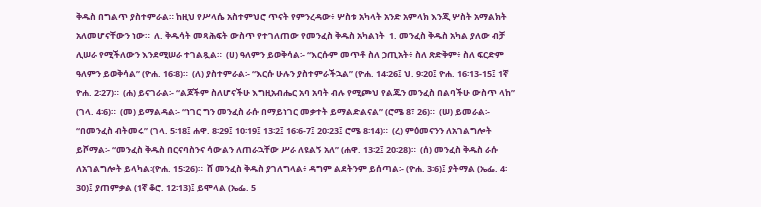ቅዱስ በግልጥ ያስተምራል። ከዚህ የሥላሴ አስተምህሮ ጥናት የምንረዳው፥ ሦስቱ አካላት አንድ አምላክ እንጂ ሦስት አማልክት አለመሆናቸውን ነው።  ለ. ቅዱሳት መጻሕፍት ውስጥ የተገለጠው የመንፈስ ቅዱስ አካልነት  1. መንፈስ ቅዱስ አካል ያለው ብቻ ሊሠራ የሚችለውን እንደሚሠራ ተገልጿል።  (ሀ) ዓለምን ይወቅሳል፡- “እርሱም መጥቶ ስለ ኃጢአት፥ ስለ ጽድቅም፥ ስለ ፍርድም ዓለምን ይወቅሳል” (ዮሐ. 16፡8)።  (ለ) ያስተምራል፡- “እርሱ ሁሉን ያስተምራችኋል” (ዮሐ. 14፡26፤ ህ. 9፡20፤ ዮሐ. 16፡13-15፤ 1ኛ ዮሐ. 2፡27)።  (ሐ) ይናገራል፡- “ልጆችም ስለሆናችሁ እግዚአብሔር አባ አባት ብሉ የሚጮህ የልጁን መንፈስ በልባችሁ ውስጥ ላከ” (ገላ. 4፡6)።  (መ) ይማልዳል፡- “ነገር ግን መንፈስ ራሱ በማይነገር መቃተት ይማልድልናል” (ሮሜ 8፣ 26)።  (ሠ) ይመራል፡- “በመንፈስ ብትመሩ” (ገላ. 5፡18፤ ሐዋ. 8፡29፤ 10፡19፤ 13፡2፤ 16፡6-7፤ 20፡23፤ ሮሜ 8፡14)።  (ረ) ምዕመናንን ለአገልግሎት ይሾማል፡- “መንፈስ ቅዱስ በርናባስንና ሳውልን ለጠራኋቸው ሥራ ለዩልኝ አለ” (ሐዋ. 13፡2፤ 20፡28)።  (ሰ) መንፈስ ቅዱስ ራሱ ለአገልግሎት ይላካል፡(ዮሐ. 15፡26)።  ሸ መንፈስ ቅዱስ ያገለግላል፥ ዳግም ልደትንም ይሰጣል፡- (ዮሐ. 3፡6)፤ ያትማል (ኤፌ. 4፡30)፤ ያጠምቃል (1ኛ ቆሮ. 12፡13)፤ ይሞላል (ኤፌ. 5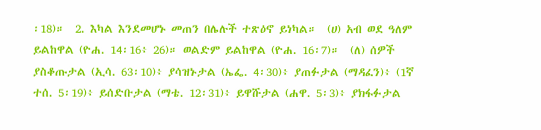፡18)።  2. እካል እንደመሆኑ መጠን በሌሉች ተጽዕኖ ይነካል።  (ሀ) አብ ወደ ዓለም ይልከዋል (ዮሐ. 14፡16፥ 26)። ወልድም ይልከዋል (ዮሐ. 16፡7)።  (ለ) ሰዎች ያስቆጡታል (ኢሳ. 63፡10)፥ ያሳዝኑታል (ኤፌ. 4፡30)፥ ያጠፉታል (ማዳፈን)፥ (1ኛ ተሰ. 5፡19)፥ ይሰድቡታል (ማቴ. 12፡31)፥ ይዋሹታል (ሐዋ. 5፡3)፥ ያክፋፉታል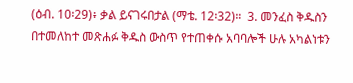(ዕብ. 10፡29)፥ ቃል ይናገሩበታል (ማቴ. 12፡32)።  3. መንፈስ ቅዱስን በተመለከተ መጽሐፉ ቅዱስ ውስጥ የተጠቀሱ አባባሎች ሁሉ አካልነቱን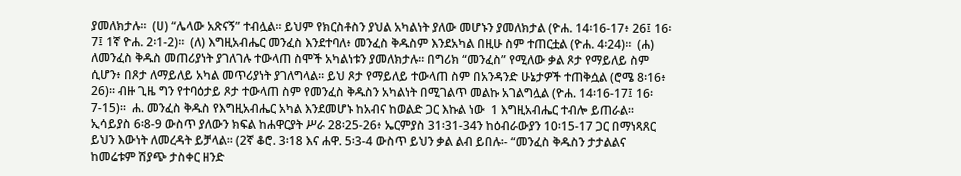ያመለክታሉ።  (ሀ) “ሌላው አጽናኝ” ተብሏል። ይህም የክርስቶስን ያህል አካልነት ያለው መሆኑን ያመለክታል (ዮሐ. 14፡16-17፥ 26፤ 16፡7፤ 1ኛ ዮሐ. 2፡1-2)።  (ለ) እግዚአብሔር መንፈስ እንደተባለ፥ መንፈስ ቅዱስም እንደአካል በዚሁ ስም ተጠርቷል (ዮሐ. 4፡24)።  (ሐ) ለመንፈስ ቅዱስ መጠሪያነት ያገለገሉ ተውላጠ ስሞች አካልነቱን ያመለክታሉ። በግሪክ “መንፈስ” የሚለው ቃል ጾታ የማይለይ ስም ሲሆን፥ በጾታ ለማይለይ አካል መጥሪያነት ያገለግላል። ይህ ጾታ የማይለይ ተውላጠ ስም በአንዳንድ ሁኔታዎች ተጠቅሷል (ሮሜ 8፡16፥ 26)። ብዙ ጊዜ ግን የተባዕታይ ጾታ ተውላጠ ስም የመንፈስ ቅዱስን አካልነት በሚገልጥ መልኩ አገልግሏል (ዮሐ. 14፡16-17፤ 16፡7-15)።  ሐ. መንፈስ ቅዱስ የእግዚአብሔር አካል እንደመሆኑ ከአብና ከወልድ ጋር እኩል ነው  1 እግዚአብሔር ተብሎ ይጠራል። ኢሳይያስ 6፡8-9 ውስጥ ያለውን ክፍል ከሐዋርያት ሥራ 28፡25-26፥ ኤርምያስ 31፡31-34ን ከዕብራውያን 10፡15-17 ጋር በማነጻጸር ይህን እውነት ለመረዳት ይቻላል። (2ኛ ቆሮ. 3፡18 እና ሐዋ. 5፡3-4 ውስጥ ይህን ቃል ልብ ይበሉ፡- “መንፈስ ቅዱስን ታታልልና ከመሬቱም ሽያጭ ታስቀር ዘንድ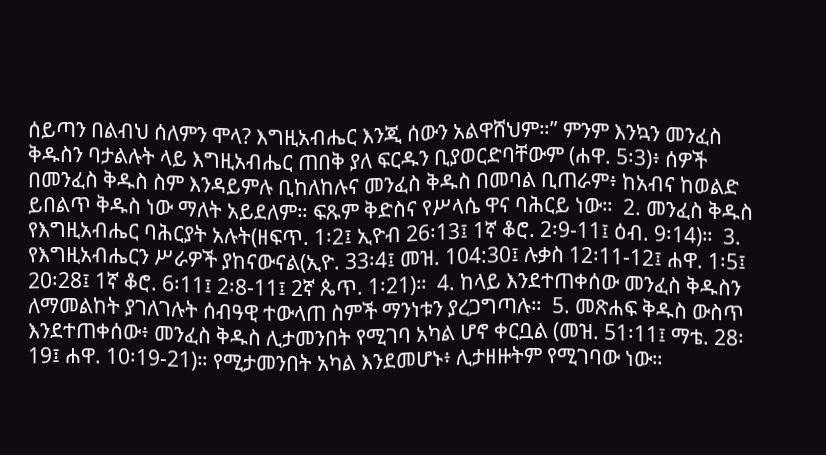ሰይጣን በልብህ ሰለምን ሞላ? እግዚአብሔር እንጂ ሰውን አልዋሸህም።” ምንም እንኳን መንፈስ ቅዱስን ባታልሉት ላይ እግዚአብሔር ጠበቅ ያለ ፍርዱን ቢያወርድባቸውም (ሐዋ. 5፡3)፥ ሰዎች በመንፈስ ቅዱስ ስም እንዳይምሉ ቢከለከሉና መንፈስ ቅዱስ በመባል ቢጠራም፥ ከአብና ከወልድ ይበልጥ ቅዱስ ነው ማለት አይደለም። ፍጹም ቅድስና የሥላሴ ዋና ባሕርይ ነው።  2. መንፈስ ቅዱስ የእግዚአብሔር ባሕርያት አሉት(ዘፍጥ. 1፡2፤ ኢዮብ 26፡13፤ 1ኛ ቆሮ. 2፡9-11፤ ዕብ. 9፡14)።  3. የእግዚአብሔርን ሥራዎች ያከናውናል(ኢዮ. 33፡4፤ መዝ. 104:30፤ ሉቃስ 12፡11-12፤ ሐዋ. 1፡5፤ 20፡28፤ 1ኛ ቆሮ. 6፡11፤ 2፡8-11፤ 2ኛ ጴጥ. 1፡21)።  4. ከላይ እንደተጠቀሰው መንፈስ ቅዱስን ለማመልከት ያገለገሉት ሰብዓዊ ተውላጠ ስምች ማንነቱን ያረጋግጣሉ።  5. መጽሐፍ ቅዱስ ውስጥ እንደተጠቀሰው፥ መንፈስ ቅዱስ ሊታመንበት የሚገባ አካል ሆኖ ቀርቧል (መዝ. 51፡11፤ ማቴ. 28፡19፤ ሐዋ. 10፡19-21)። የሚታመንበት አካል እንደመሆኑ፥ ሊታዘዙትም የሚገባው ነው።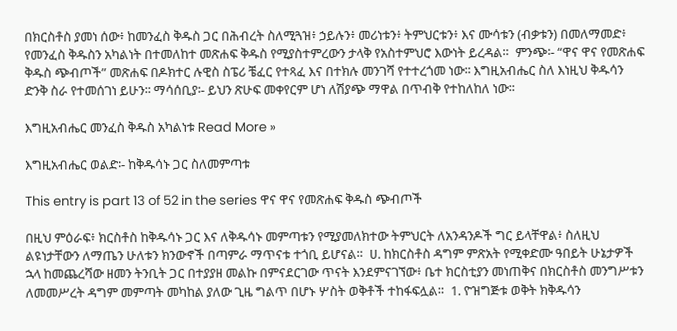በክርስቶስ ያመነ ሰው፥ ከመንፈስ ቅዱስ ጋር በሕብረት ስለሚጓዝ፥ ኃይሉን፥ መሪነቱን፥ ትምህርቱን፥ እና ሙሳቱን (ብቃቱን) በመለማመድ፥ የመንፈስ ቅዱስን አካልነት በተመለከተ መጽሐፍ ቅዱስ የሚያስተምረውን ታላቅ የአስተምህሮ እውነት ይረዳል።  ምንጭ፡- “ዋና ዋና የመጽሐፍ ቅዱስ ጭብጦች” መጽሐፍ በዶክተር ሉዊስ ስፔሪ ቼፈር የተጻፈ እና በተክሉ መንገሻ የተተረጎመ ነው፡፡ እግዚአብሔር ስለ እነዚህ ቅዱሳን ድንቅ ስራ የተመሰገነ ይሁን፡፡ ማሳሰቢያ፡- ይህን ጽሁፍ መቀየርም ሆነ ለሽያጭ ማዋል በጥብቅ የተከለከለ ነው፡፡

እግዚአብሔር መንፈስ ቅዱስ አካልነቱ Read More »

እግዚአብሔር ወልድ፡- ከቅዱሳኑ ጋር ስለመምጣቱ

This entry is part 13 of 52 in the series ዋና ዋና የመጽሐፍ ቅዱስ ጭብጦች

በዚህ ምዕራፍ፥ ክርስቶስ ከቅዱሳኑ ጋር እና ለቅዱሳኑ መምጣቱን የሚያመለክተው ትምህርት ለአንዳንዶች ግር ይላቸዋል፥ ስለዚህ ልዩነታቸውን ለማጤን ሁለቱን ክንውኖች በጣምራ ማጥናቱ ተጎቢ ይሆናል።  ሀ. ከክርስቶስ ዳግም ምጽአት የሚቀድሙ ዓበይት ሁኔታዎች  ኋላ ከመጨረሻው ዘመን ትንቢት ጋር በተያያዘ መልኩ በምናደርገው ጥናት እንደምናገኘው፥ ቤተ ክርስቲያን መነጠቅና በክርስቶስ መንግሥቱን ለመመሥረት ዳግም መምጣት መካከል ያለው ጊዜ ግልጥ በሆኑ ሦስት ወቅቶች ተከፋፍሏል።  1. ዮዝግጅቱ ወቅት ክቅዱሳን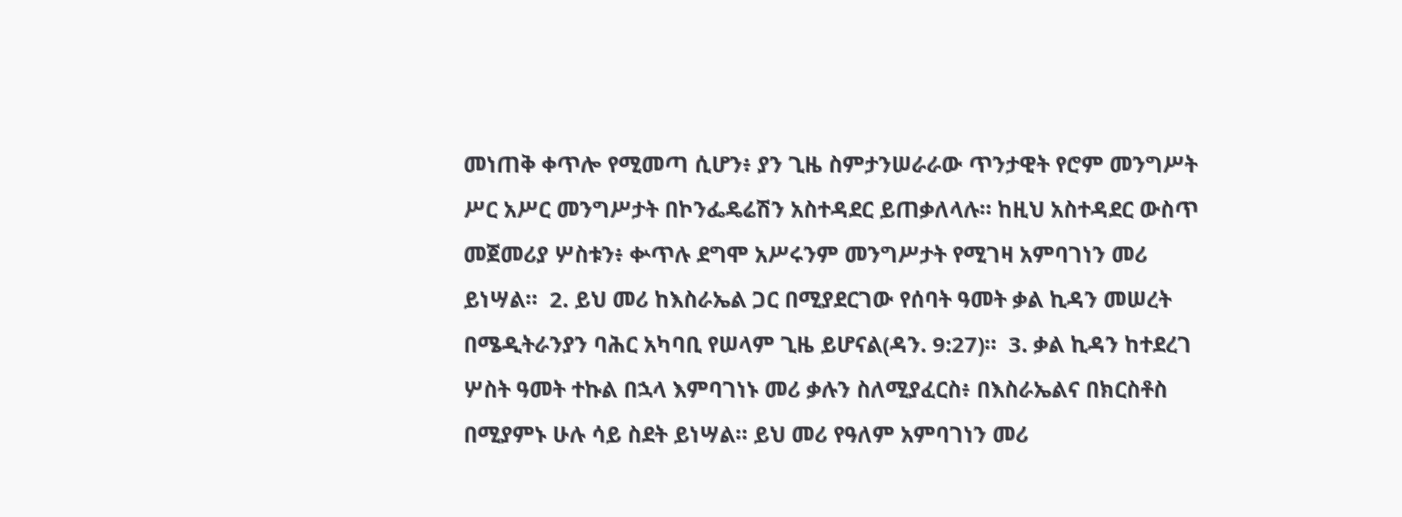መነጠቅ ቀጥሎ የሚመጣ ሲሆን፥ ያን ጊዜ ስምታንሠራራው ጥንታዊት የሮም መንግሥት ሥር አሥር መንግሥታት በኮንፌዴሬሽን አስተዳደር ይጠቃለላሉ። ከዚህ አስተዳደር ውስጥ መጀመሪያ ሦስቱን፥ ቍጥሉ ደግሞ አሥሩንም መንግሥታት የሚገዛ አምባገነን መሪ ይነሣል።  2. ይህ መሪ ከእስራኤል ጋር በሚያደርገው የሰባት ዓመት ቃል ኪዳን መሠረት በሜዲትራንያን ባሕር አካባቢ የሠላም ጊዜ ይሆናል(ዳን. 9:27)።  3. ቃል ኪዳን ከተደረገ ሦስት ዓመት ተኩል በኋላ እምባገነኑ መሪ ቃሉን ስለሚያፈርስ፥ በእስራኤልና በክርስቶስ በሚያምኑ ሁሉ ሳይ ስደት ይነሣል። ይህ መሪ የዓለም አምባገነን መሪ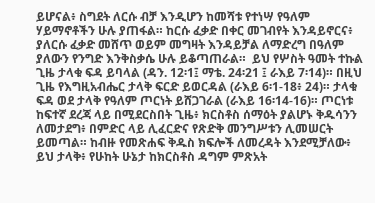ይሆናል፥ ስግደት ለርሱ ብቻ እንዲሆን ከመሻቱ የተነሣ የዓለም ሃይማኖቶችን ሁሉ ያጠፋል። ከርሱ ፈቃድ በቀር መገብየት እንዳይኖርና፥ ያለርሱ ፈቃድ መሸጥ ወይም መግዛት እንዳይቻል ለማድረግ በዓለም ያለውን የንግድ እንቅስቃሴ ሁሉ ይቆጣጠራል።  ይህ የሦስት ዓመት ተኩል ጊዜ ታላቁ ፍዳ ይባላል (ዳን. 12፡1፤ ማቴ. 24፡21 ፤ ራእይ 7፡14)። በዚህ ጊዜ የእግዚአብሔር ታላቅ ፍርድ ይወርዳል (ራእይ 6፡1-18፥ 24)። ታላቁ ፍዳ ወደ ታላቅ የዓለም ጦርነት ይሸጋገራል (ራእይ 16፡14-16)። ጦርነቱ ከፍተኛ ደረጃ ላይ በሚደርስበት ጊዜ፥ ክርስቶስ ሰማዕት ያልሆኑ ቅዱሳንን ለመታደግ፥ በምድር ላይ ሊፈርድና የጽድቅ መንግሥቱን ሊመሠርት ይመጣል። ከብዙ የመጽሐፍ ቅዱስ ክፍሎች ለመረዳት እንደሚቻለው፥ ይህ ታላቅ፥ የሁከት ሁኔታ ከክርስቶስ ዳግም ምጽአት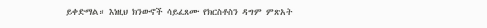ይቀድማል። እነዚህ ክንውኖች ሳይፈጸሙ የክርስቶስን ዳግም ምጽአት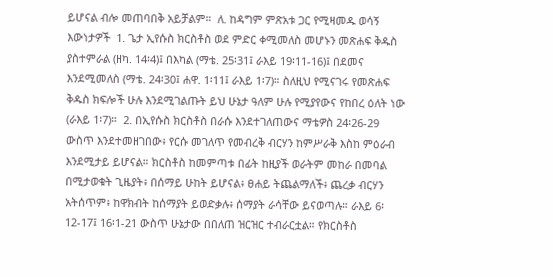ይሆናል ብሎ መጠባበቅ አይቻልም።  ለ. ከዳግም ምጽአቱ ጋር የሚዛመዱ ወሳኝ እውነታዎች  1. ጌታ ኢየሱስ ክርስቶስ ወደ ምድር ቀሚመለስ መሆኑን መጽሐፍ ቅዱስ ያስተምራል (ዘካ. 14፡4)፤ በእካል (ማቴ. 25፡31፤ ራእይ 19፡11-16)፤ በደመና እንደሚመለስ (ማቴ. 24፡30፤ ሐዋ. 1፡11፤ ራእይ 1፡7)። ስለዚህ የሚናገሩ የመጽሐፍ ቅዱስ ክፍሎች ሁሉ እንደሚገልጡት ይህ ሁኔታ ዓለም ሁሉ የሚያየውና የከበረ ዕለት ነው (ራእይ 1፡7)።  2. በኢየሱስ ክርስቶስ በራሱ እንደተገለጠውና ማቴዎስ 24፡26-29 ውስጥ እንደተመዘገበው፥ የርሱ መገለጥ የመብረቅ ብርሃን ከምሥራቅ እስከ ምዕራብ እንደሚታይ ይሆናል። ክርስቶስ ከመምጣቱ በፊት ከዚያች ወራትም መከራ በመባል በሚታወቁት ጊዜያት፥ በሰማይ ሁከት ይሆናል፥ ፀሐይ ትጨልማለች፥ ጨረቃ ብርሃን አትሰጥም፥ ከዋክብት ከሰማያት ይወድቃሉ፥ ሰማያት ራሳቸው ይናወጣሉ። ራእይ 6፡12-17፤ 16፡1-21 ውስጥ ሁኔታው በበለጠ ዝርዝር ተብራርቷል። የክርስቶስ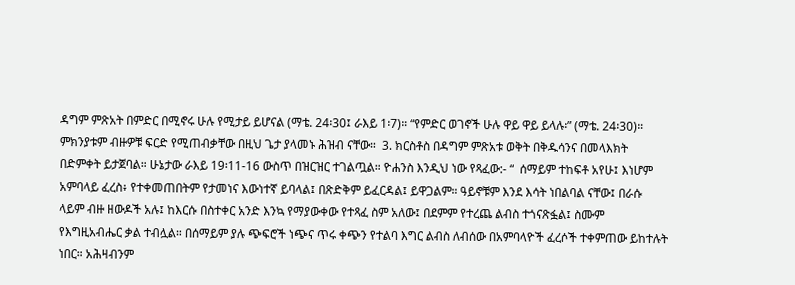ዳግም ምጽአት በምድር በሚኖሩ ሁሉ የሚታይ ይሆናል (ማቴ. 24፡30፤ ራእይ 1፡7)። “የምድር ወገኖች ሁሉ ዋይ ዋይ ይላሉ፡” (ማቴ. 24፡30)። ምክንያቱም ብዙዎቹ ፍርድ የሚጠብቃቸው በዚህ ጌታ ያላመኑ ሕዝብ ናቸው።  3. ክርስቶስ በዳግም ምጽአቱ ወቅት በቅዱሳንና በመላእክት በድምቀት ይታጀባል። ሁኔታው ራእይ 19፡11-16 ውስጥ በዝርዝር ተገልጧል። ዮሐንስ እንዲህ ነው የጻፈው:- “  ሰማይም ተከፍቶ አየሁ፤ እነሆም አምባላይ ፈረስ፥ የተቀመጠበትም የታመነና እውነተኛ ይባላል፤ በጽድቅም ይፈርዳል፤ ይዋጋልም። ዓይኖቹም እንደ እሳት ነበልባል ናቸው፤ በራሱ ላይም ብዙ ዘውዶች አሉ፤ ከእርሱ በስተቀር አንድ እንኳ የማያውቀው የተጻፈ ስም አለው፤ በደምም የተረጨ ልብስ ተጎናጽፏል፤ ስሙም የእግዚአብሔር ቃል ተብሏል። በሰማይም ያሉ ጭፍሮች ነጭና ጥሩ ቀጭን የተልባ እግር ልብስ ለብሰው በአምባላዮች ፈረሶች ተቀምጠው ይከተሉት ነበር። አሕዛብንም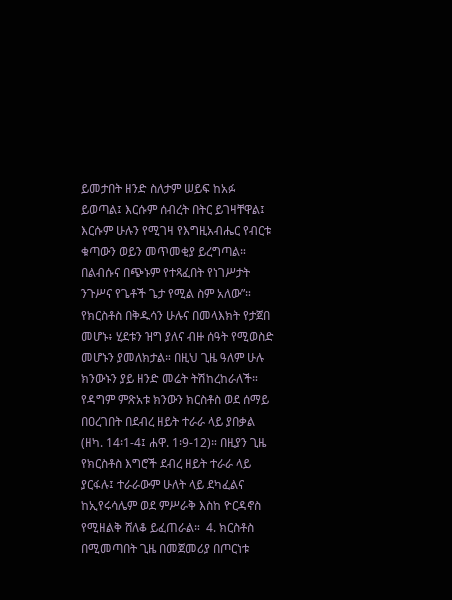ይመታበት ዘንድ ስለታም ሠይፍ ከአፉ ይወጣል፤ እርሱም ሰብረት በትር ይገዛቸዋል፤ እርሱም ሁሉን የሚገዛ የእግዚአብሔር የብርቱ ቁጣውን ወይን መጥመቂያ ይረግጣል። በልብሱና በጭኑም የተጻፈበት የነገሥታት ንጉሥና የጌቶች ጌታ የሚል ስም አለው”።  የክርስቶስ በቅዱሳን ሁሉና በመላእክት የታጀበ መሆኑ፥ ሂደቱን ዝግ ያለና ብዙ ሰዓት የሚወስድ መሆኑን ያመለክታል። በዚህ ጊዜ ዓለም ሁሉ ክንውኑን ያይ ዘንድ መሬት ትሽከረከራለች። የዳግም ምጽአቱ ክንውን ክርስቶስ ወደ ሰማይ በዐረገበት በደብረ ዘይት ተራራ ላይ ያበቃል (ዘካ. 14፡1-4፤ ሐዋ. 1፡9-12)። በዚያን ጊዜ የክርስቶስ እግሮች ደብረ ዘይት ተራራ ላይ ያርፋሉ፤ ተራራውም ሁለት ላይ ደካፈልና ከኢየሩሳሌም ወደ ምሥራቅ እስከ ዮርዳኖስ የሚዘልቅ ሸለቆ ይፈጠራል።  4. ክርስቶስ በሚመጣበት ጊዜ በመጀመሪያ በጦርነቱ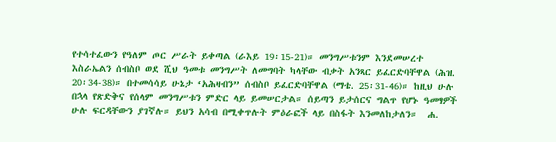የተሳተፈውን የዓለም ጦር ሥራት ይቀጣል (ራእይ 19፡15-21)። መንግሥቱንም እንደመሠረተ እስራኤልን ሰብስቦ ወደ ሺህ ዓመቱ መንግሥት ለመግባት ካላቸው ብቃት አንጻር ይፈርድባቸዋል (ሕዝ. 20፡34-38)። በተመሳሳይ ሁኔታ ‘አሕዛብን” ሰብስቦ ይፈርድባቸዋል (ማቴ. 25፡31-46)። ከዚህ ሁሉ በኋላ የጽድቅና የሰላም መንግሥቱን ምድር ላይ ይመሠርታል። ሰይጣን ይታሰርና ግልጥ የሆኑ ዓመፃዎች ሁሉ ፍርዳቸውን ያገኛሉ። ይህን አሳብ በሚቀጥሉት ምዕራፎች ላይ በስፋት እንመለከታለን።  ሐ.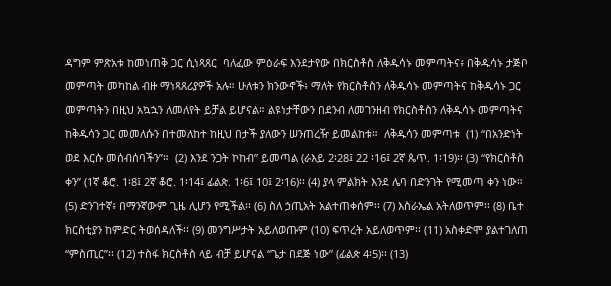ዳግም ምጽአቱ ከመነጠቅ ጋር ሲነጻጸር  ባለፈው ምዕራፍ እንደታየው በክርስቶስ ለቅዱሳኑ መምጣትና፥ በቅዱሳኑ ታጅቦ መምጣት መካከል ብዙ ማነጻጸሪያዎች አሉ። ሁለቱን ክንውኖች፥ ማለት የክርስቶስን ለቅዱሳኑ መምጣትና ከቅዱሳኑ ጋር መምጣትን በዚህ አኳኋን ለመለየት ይቻል ይሆናል። ልዩነታቸውን በደንብ ለመገንዘብ የክርስቶስን ለቅዱሳኑ መምጣትና ከቅዱሳን ጋር መመለሱን በተመለከተ ከዚህ በታች ያለውን ሠንጠረዥ ይመልከቱ።  ለቅዱሳን መምጣቱ  (1) “በአንድነት ወደ እርሱ መሰብሰባችን”።  (2) እንደ ንጋት ኮከብ” ይመጣል (ራእይ 2፡28፤ 22 ፡16፤ 2ኛ ጴጥ. 1፡19)፡፡ (3) “የክርስቶስ ቀን” (1ኛ ቆሮ. 1፡8፤ 2ኛ ቆሮ. 1፡14፤ ፊልጵ. 1፡6፤ 10፤ 2፡16)፡፡ (4) ያላ ምልክት እንደ ሌባ በድንገት የሚመጣ ቀን ነው።  (5) ድንገተኛ፥ በማንኛውም ጊዜ ሊሆን የሚችል፡፡ (6) ስለ ኃጢአት አልተጠቀሰም፡፡ (7) እስራኤል አትለወጥም፡፡ (8) ቤተ ክርስቲያን ከምድር ትወሰዳለች፡፡ (9) መንግሥታት አይለወጡም (10) ፍጥረት አይለወጥም፡፡ (11) አስቀድሞ ያልተገለጠ “ምስጢር”፡፡ (12) ተስፋ ክርስቶስ ላይ ብቻ ይሆናል “ጌታ በደጅ ነው” (ፊልጵ 4፡5)፡፡ (13)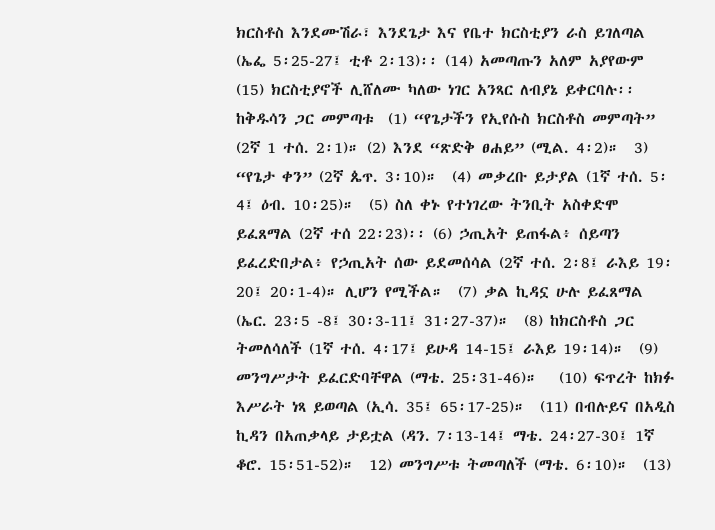ክርስቶስ እንደሙሽራ፣ እንደጌታ እና የቤተ ክርስቲያን ራስ ይገለጣል (ኤፌ 5፡25-27፤ ቲቶ 2፡13)፡፡ (14) አመጣጡን አለም አያየውም (15) ክርስቲያኖች ሊሸለሙ ካለው ነገር አንጻር ለብያኔ ይቀርባሉ፡፡ ከቅዱሳን ጋር መምጣቱ  (1) “የጌታችን የኢየሱስ ክርስቶስ መምጣት” (2ኛ 1 ተሰ. 2፡1)። (2) እንደ “ጽድቅ ፀሐይ” (ሚል. 4፡2)።  3) “የጌታ ቀን” (2ኛ ጴጥ. 3፡10)።  (4) መቃረቡ ይታያል (1ኛ ተሰ. 5፡4፤ ዕብ. 10፡25)።  (5) ስለ ቀኑ የተነገረው ትንቢት አስቀድሞ ይፈጸማል (2ኛ ተሰ 22፡23)፡፡ (6) ኃጢአት ይጠፋል፥ ሰይጣን ይፈረድበታል፥ የኃጢአት ሰው ይደመሰሳል (2ኛ ተሰ. 2፡8፤ ራእይ 19፡20፤ 20፡1-4)። ሊሆን የሚችል።  (7) ቃል ኪዳኗ ሁሉ ይፈጸማል (ኤር. 23፡5 -8፤ 30፡3-11፤ 31፡27-37)።  (8) ከክርስቶስ ጋር ትመለሳለች (1ኛ ተሰ. 4፡17፤ ይሁዳ 14-15፤ ራእይ 19፡14)።  (9) መንግሥታት ይፈርድባቸዋል (ማቴ. 25፡31-46)።   (10) ፍጥረት ከክፉ እሥራት ነጻ ይወጣል (ኢሳ. 35፤ 65፡17-25)።  (11) በብሉይና በአዲስ ኪዳን በአጠቃላይ ታይቷል (ዳን. 7፡13-14፤ ማቴ. 24፡27-30፤ 1ኛ ቆሮ. 15፡51-52)።  12) መንግሥቱ ትመጣለች (ማቴ. 6፡10)።  (13)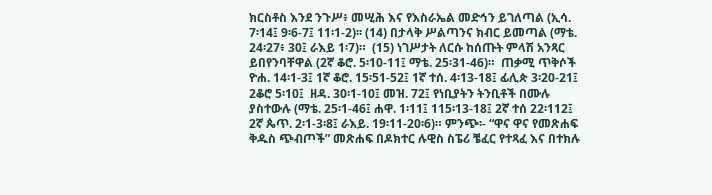ክርስቶስ እንደ ንጉሥ፥ መሢሕ እና የእስራኤል መድኅን ይገለጣል (ኢሳ. 7፡14፤ 9፡6-7፤ 11፡1-2)፡፡ (14) በታላቅ ሥልጣንና ክብር ይመጣል (ማቴ. 24፡27፥ 30፤ ራእይ 1፡7)።  (15) ነገሥታት ለርሱ ከሰጡት ምላሽ አንጻር ይበየንባቸዋል (2ኛ ቆሮ. 5፡10-11፤ ማቴ. 25፡31-46)።  ጠቃሚ ጥቅሶች  ዮሐ. 14፡1-3፤ 1ኛ ቆሮ. 15፡51-52፤ 1ኛ ተሰ. 4፡13-18፤ ፊሊጵ 3፡20-21፤ 2ቆሮ 5፡10፤  ዘዳ. 30፡1-10፤ መዝ. 72፤ የነቢያትን ትንቢቶች በሙሉ ያስተውሉ (ማቴ. 25፡1-46፤ ሐዋ. 1፡11፤ 115፡13-18፤ 2ኛ ተሰ 22፡112፤ 2ኛ ጴጥ. 2፡1-3፡8፤ ራእይ. 19፡11-20፡6)። ምንጭ፡- “ዋና ዋና የመጽሐፍ ቅዱስ ጭብጦች” መጽሐፍ በዶክተር ሉዊስ ስፔሪ ቼፈር የተጻፈ እና በተክሉ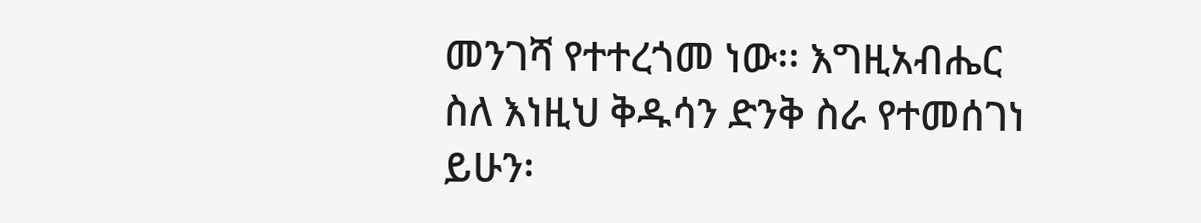መንገሻ የተተረጎመ ነው፡፡ እግዚአብሔር ስለ እነዚህ ቅዱሳን ድንቅ ስራ የተመሰገነ ይሁን፡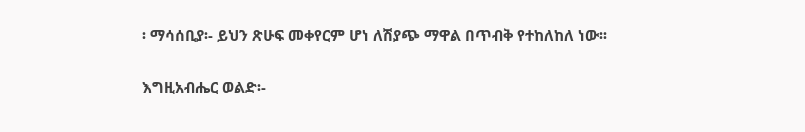፡ ማሳሰቢያ፡- ይህን ጽሁፍ መቀየርም ሆነ ለሽያጭ ማዋል በጥብቅ የተከለከለ ነው፡፡

እግዚአብሔር ወልድ፡-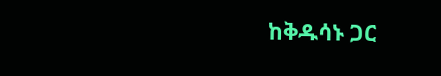ከቅዱሳኑ ጋር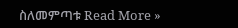ስለመምጣቱ Read More »